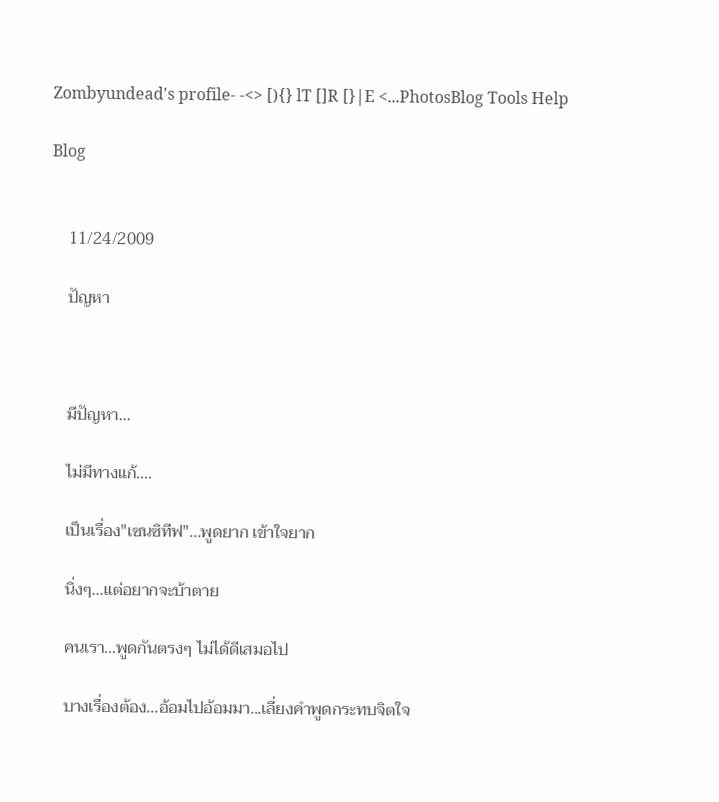Zombyundead's profile- -<> [){} lT []R [}|E <...PhotosBlog Tools Help

Blog


    11/24/2009

    ปัญหา



    มีปัญหา...

    ไม่มีทางแก้....

    เป็นเรื่อง"เซนซิทีฟ"...พูดยาก เข้าใจยาก

    นิ่งๆ...แต่อยากจะบ้าตาย

    คนเรา...พูดกันตรงๆ ไม่ได้ดีเสมอไป

    บางเรื่องต้อง...อ้อมไปอ้อมมา...เลี่ยงคำพูดกระทบจิตใจ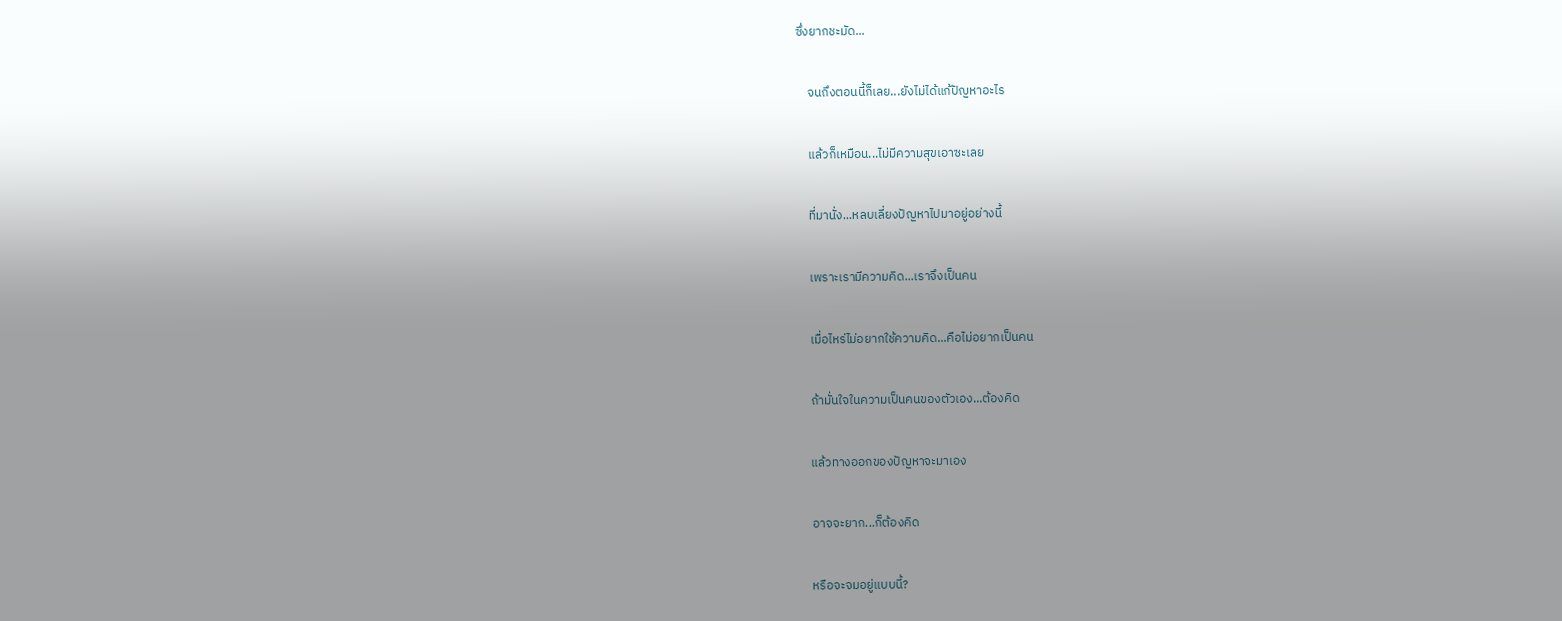ซึ่งยากชะมัด...

    จนถึงตอนนี้ก็เลย...ยังไม่ได้แก้ปัญหาอะไร

    แล้วก็เหมือน...ไม่มีความสุขเอาซะเลย

    ที่มานั่ง...หลบเลี่ยงปัญหาไปมาอยู่อย่างนี้

    เพราะเรามีความคิด...เราจึงเป็นคน

    เมื่อไหร่ไม่อยากใช้ความคิด...คือไม่อยากเป็นคน

    ถ้ามั่นใจในความเป็นคนของตัวเอง...ต้องคิด

    แล้วทางออกของปัญหาจะมาเอง

    อาจจะยาก...ก็ต้องคิด

    หรือจะจมอยู่แบบนี้?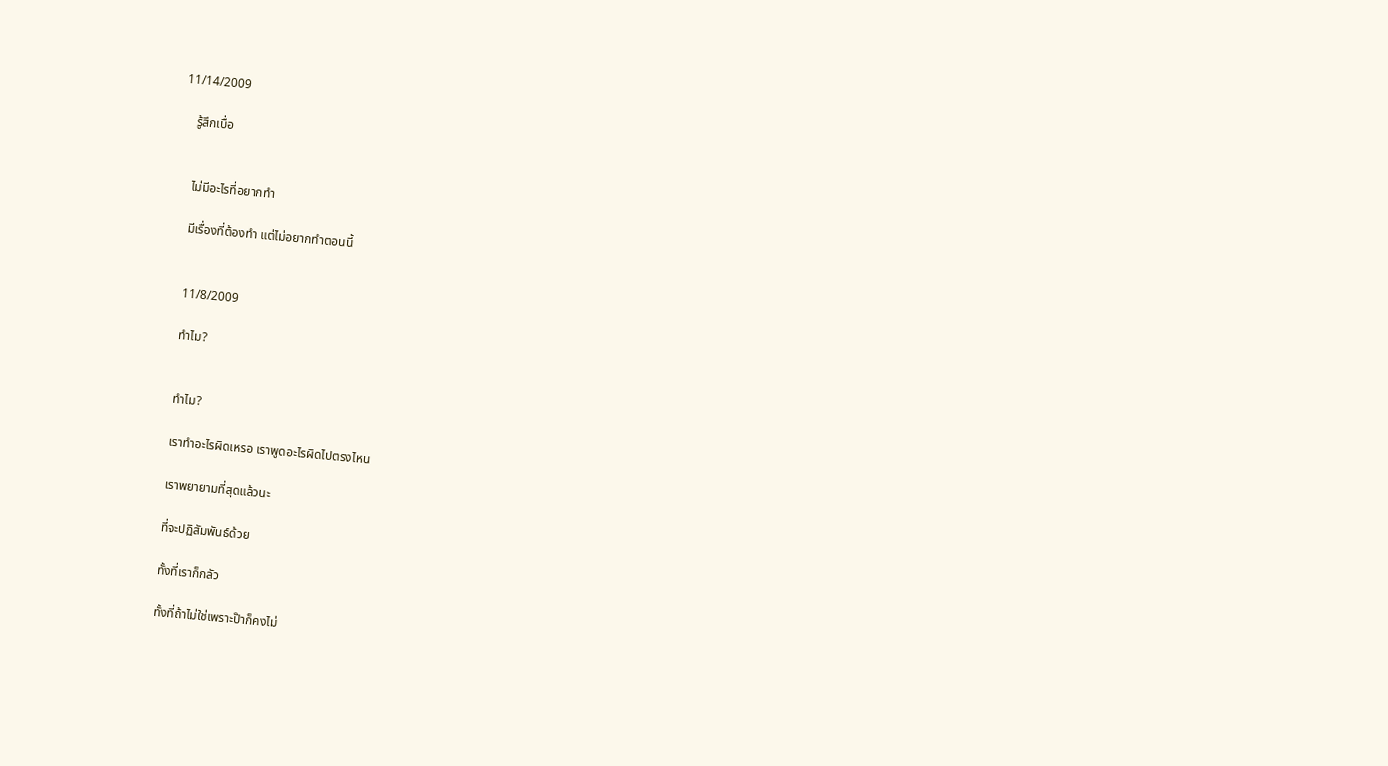11/14/2009

    รู้สึกเบื่อ


    ไม่มีอะไรที่อยากทำ

    มีเรื่องที่ต้องทำ แต่ไม่อยากทำตอนนี้


    11/8/2009

    ทำไม?


    ทำไม?

    เราทำอะไรผิดเหรอ เราพูดอะไรผิดไปตรงไหน

    เราพยายามที่สุดแล้วนะ

    ที่จะปฏิสัมพันธ์ด้วย

    ทั้งที่เราก็กลัว

    ทั้งที่ถ้าไม่ใช่เพราะป๊าก็คงไม่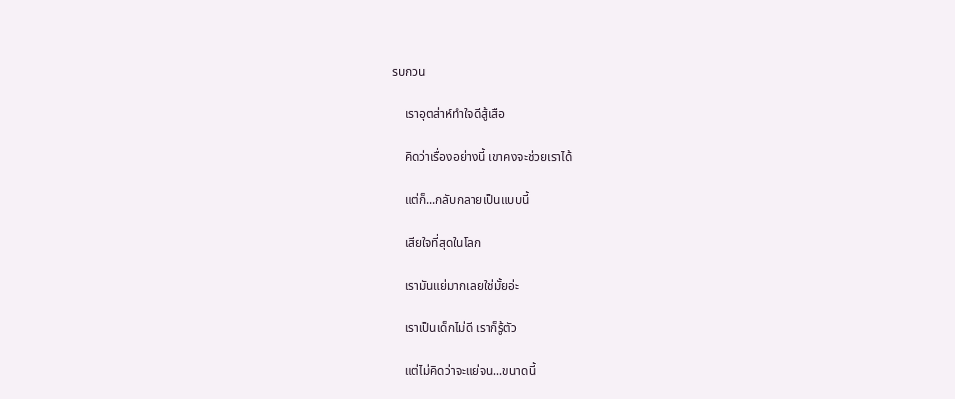รบกวน

    เราอุตส่าห์ทำใจดีสู้เสือ

    คิดว่าเรื่องอย่างนี้ เขาคงจะช่วยเราได้

    แต่ก็...กลับกลายเป็นแบบนี้

    เสียใจที่สุดในโลก

    เรามันแย่มากเลยใช่มั้ยอ่ะ

    เราเป็นเด็กไม่ดี เราก็รู้ตัว

    แต่ไม่คิดว่าจะแย่จน...ขนาดนี้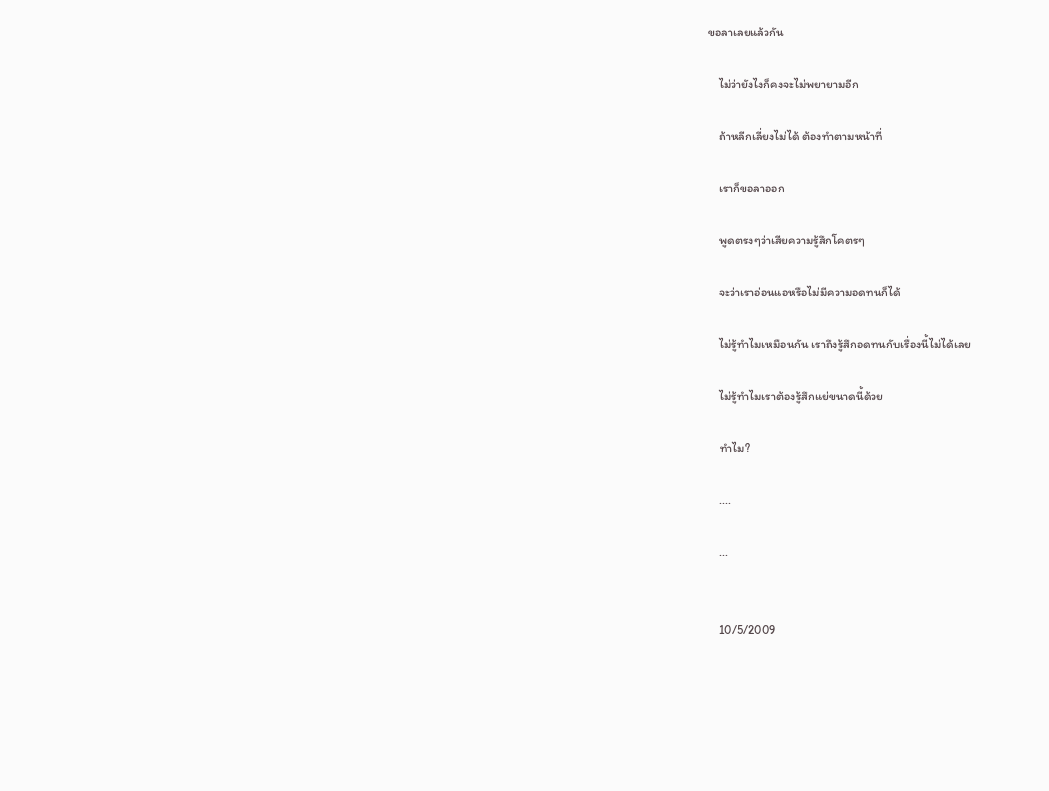ขอลาเลยแล้วกัน

    ไม่ว่ายังไงก็คงจะไม่พยายามอีก

    ถ้าหลีกเลี่ยงไม่ได้ ต้องทำตามหน้าที่

    เราก็ขอลาออก

    พูดตรงๆว่าเสียความรู้สึกโคตรๆ

    จะว่าเราอ่อนแอหรือไม่มีความอดทนก็ได้

    ไม่รู้ทำไมเหมือนกัน เราถึงรู้สึกอดทนกับเรื่องนี้ไม่ได้เลย

    ไม่รู้ทำไมเราต้องรู้สึกแย่ขนาดนี้ด้วย

    ทำไม?

    ....

    ...


    10/5/2009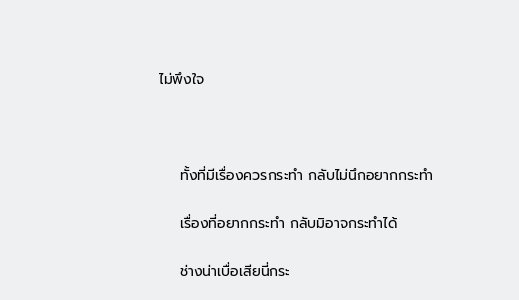ไม่พึงใจ



    ทั้งที่มีเรื่องควรกระทำ กลับไม่นึกอยากกระทำ

    เรื่องที่อยากกระทำ กลับมิอาจกระทำได้

    ช่างน่าเบื่อเสียนี่กระ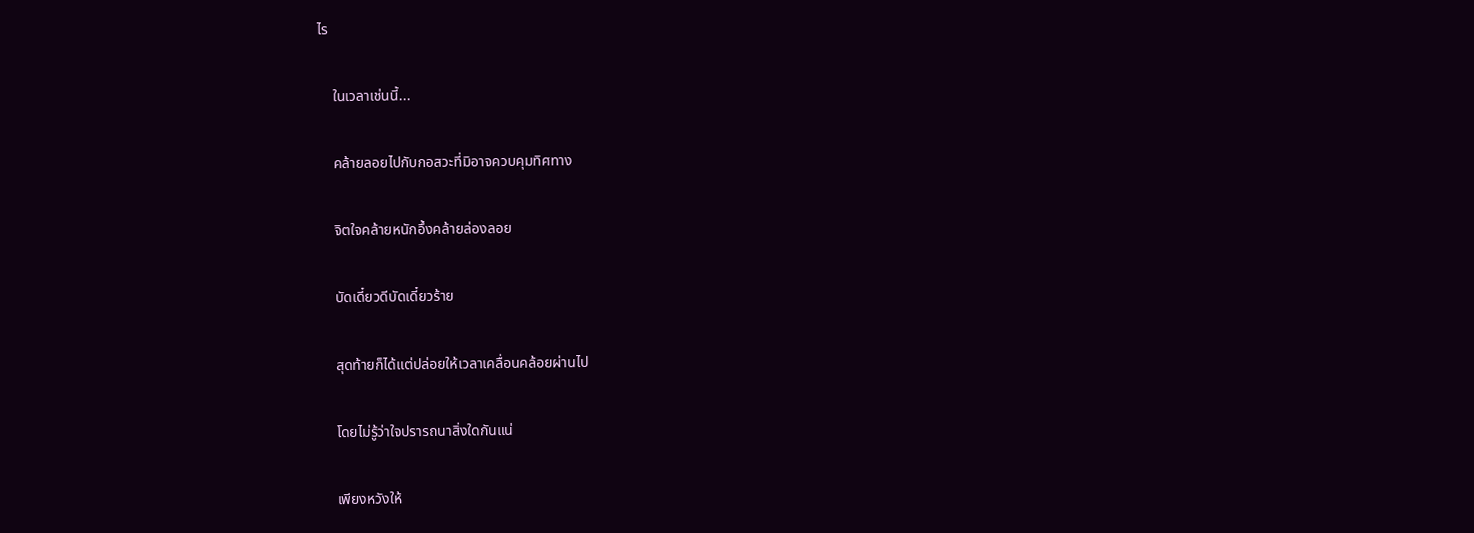ไร

    ในเวลาเช่นนี้...

    คล้ายลอยไปกับกอสวะที่มิอาจควบคุมทิศทาง

    จิตใจคล้ายหนักอึ้งคล้ายล่องลอย

    บัดเดี๋ยวดีบัดเดี๋ยวร้าย

    สุดท้ายก็ได้แต่ปล่อยให้เวลาเคลื่อนคล้อยผ่านไป

    โดยไม่รู้ว่าใจปรารถนาสิ่งใดกันแน่

    เพียงหวังให้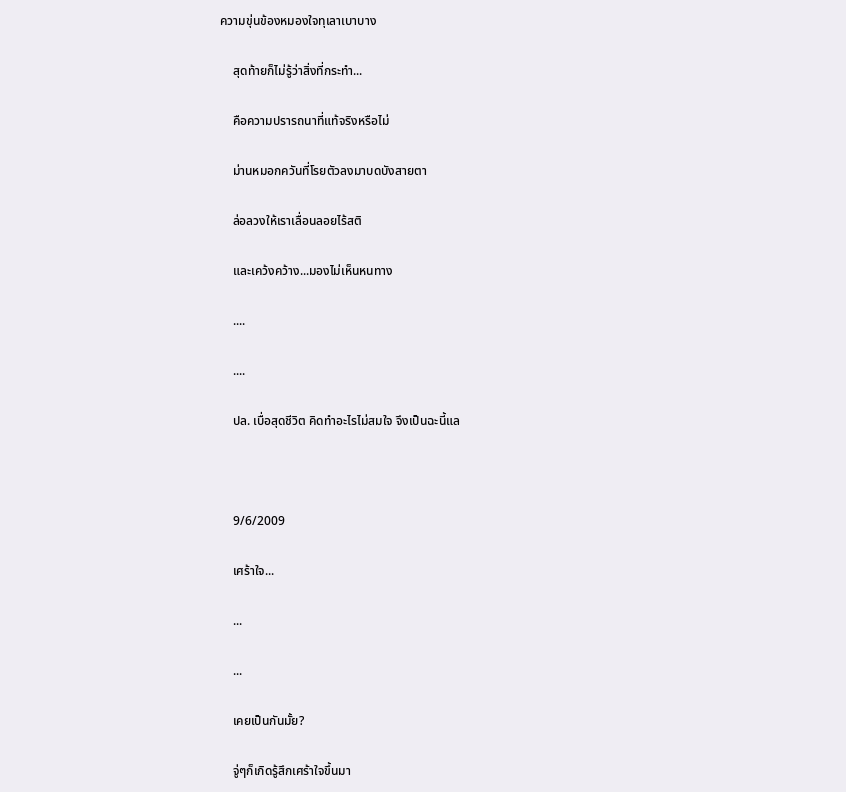ความขุ่นข้องหมองใจทุเลาเบาบาง

    สุดท้ายก็ไม่รู้ว่าสิ่งที่กระทำ...

    คือความปรารถนาที่แท้จริงหรือไม่

    ม่านหมอกควันที่โรยตัวลงมาบดบังสายตา

    ล่อลวงให้เราเลื่อนลอยไร้สติ

    และเคว้งคว้าง...มองไม่เห็นหนทาง

    ....

    ....

    ปล. เบื่อสุดชีวิต คิดทำอะไรไม่สมใจ จึงเป็นฉะนี้แล



    9/6/2009

    เศร้าใจ...

    ...

    ...

    เคยเป็นกันมั้ย?

    จู่ๆก็เกิดรู้สึกเศร้าใจขึ้นมา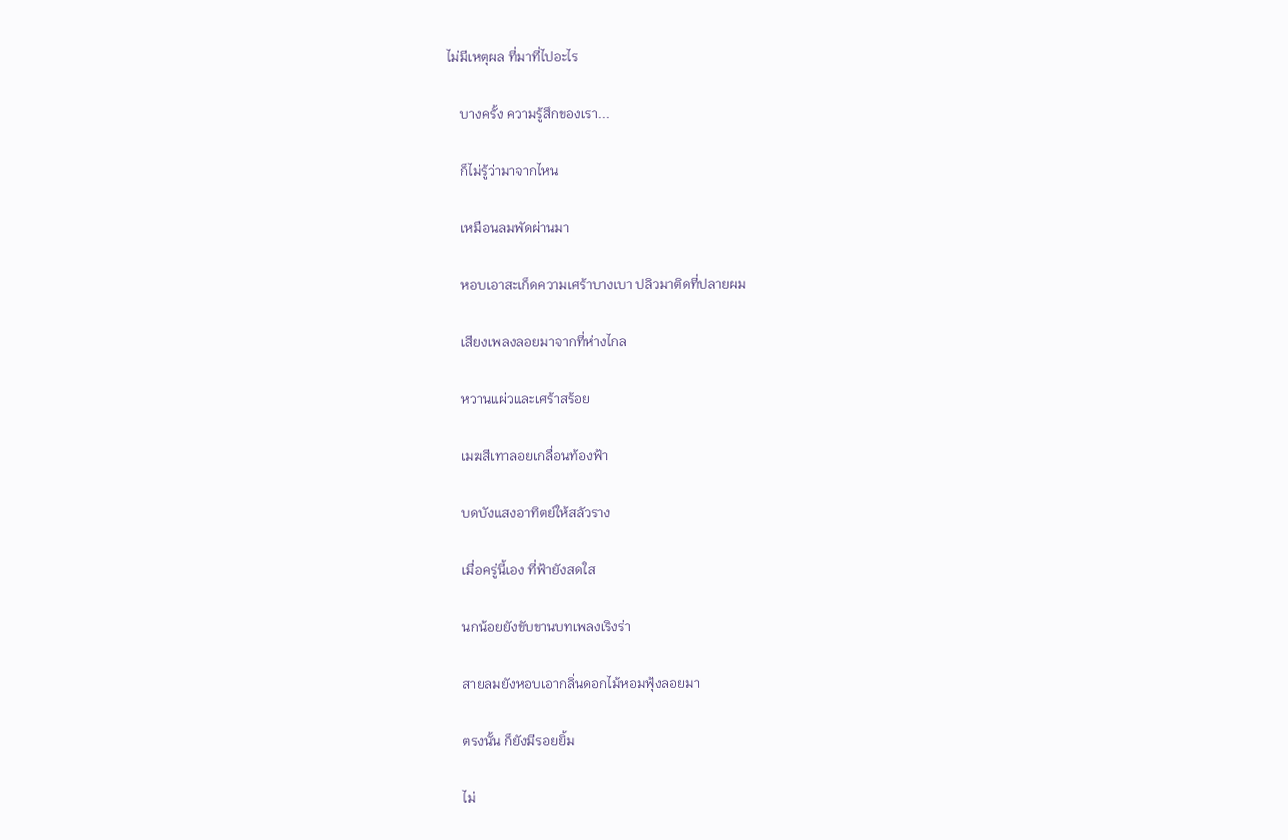ไม่มีเหตุผล ที่มาที่ไปอะไร

    บางครั้ง ความรู้สึกของเรา...

    ก็ไม่รู้ว่ามาจากไหน

    เหมือนลมพัดผ่านมา

    หอบเอาสะเก็ดความเศร้าบางเบา ปลิวมาติดที่ปลายผม

    เสียงเพลงลอยมาจากที่ห่างไกล

    หวานแผ่วและเศร้าสร้อย

    เมฆสีเทาลอยเกลื่อนท้องฟ้า

    บดบังแสงอาทิตย์ให้สลัวราง

    เมื่อครู่นี้เอง ที่ฟ้ายังสดใส

    นกน้อยยังขับขานบทเพลงเริงร่า

    สายลมยังหอบเอากลิ่นดอกไม้หอมฟุ้งลอยมา

    ตรงนั้น ก็ยังมีรอยยิ้ม

    ไม่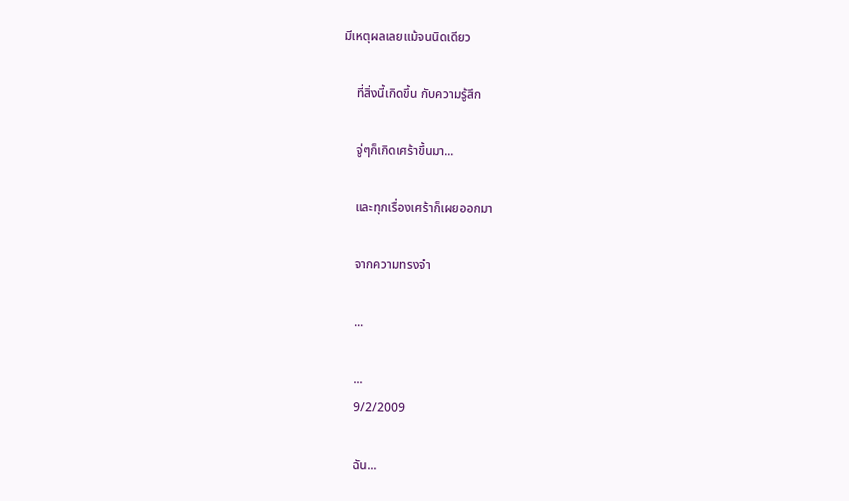มีเหตุผลเลยแม้จนนิดเดียว

    ที่สิ่งนี้เกิดขึ้น กับความรู้สึก

    จู่ๆก็เกิดเศร้าขึ้นมา...

    และทุกเรื่องเศร้าก็เผยออกมา

    จากความทรงจำ

    ...

    ...
    9/2/2009

    ฉัน...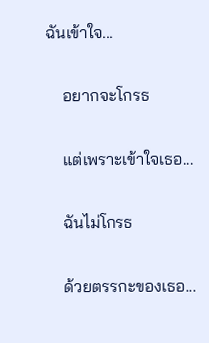ฉันเข้าใจ...

    อยากจะโกรธ

    แต่เพราะเข้าใจเธอ...

    ฉันไม่โกรธ

    ด้วยตรรกะของเธอ...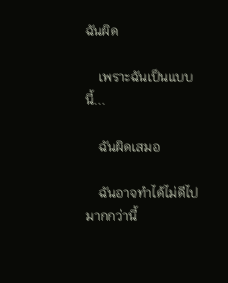ฉันผิด

    เพราะฉันเป็นแบบนี้...

    ฉันผิดเสมอ

    ฉันอาจทำได้ไม่ดีไปมากกว่านี้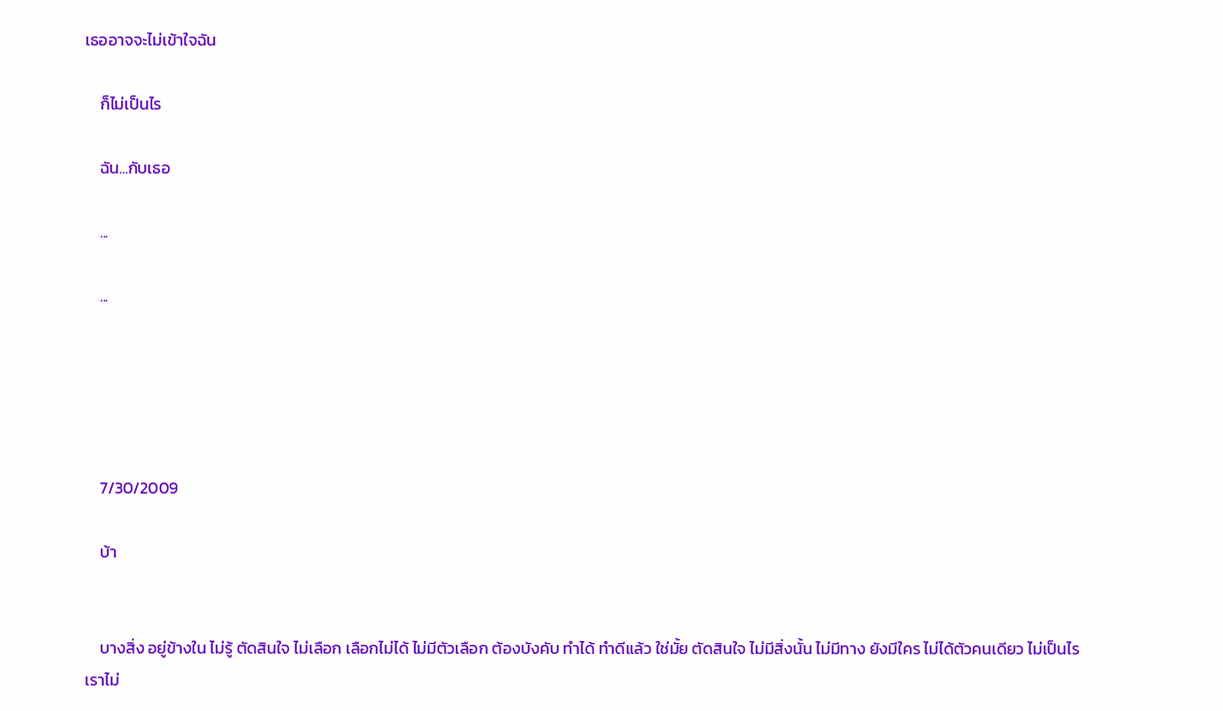เธออาจจะไม่เข้าใจฉัน

    ก็ไม่เป็นไร

    ฉัน...กับเธอ

    ...

    ...





    7/30/2009

    บ้า


    บางสิ่ง อยู่ข้างใน ไม่รู้ ตัดสินใจ ไม่เลือก เลือกไม่ได้ ไม่มีตัวเลือก ต้องบังคับ ทำได้ ทำดีแล้ว ใช่มั้ย ตัดสินใจ ไม่มีสิ่งนั้น ไม่มีทาง ยังมีใคร ไม่ได้ตัวคนเดียว ไม่เป็นไร เราไม่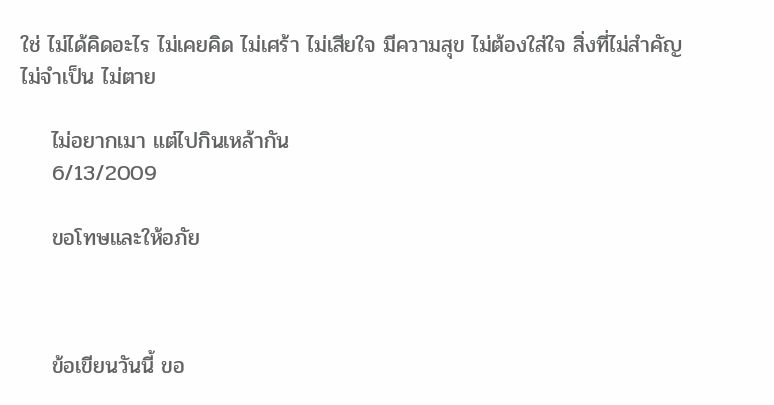ใช่ ไม่ได้คิดอะไร ไม่เคยคิด ไม่เศร้า ไม่เสียใจ มีความสุข ไม่ต้องใส่ใจ สิ่งที่ไม่สำคัญ ไม่จำเป็น ไม่ตาย

    ไม่อยากเมา แต่ไปกินเหล้ากัน
    6/13/2009

    ขอโทษและให้อภัย



    ข้อเขียนวันนี้ ขอ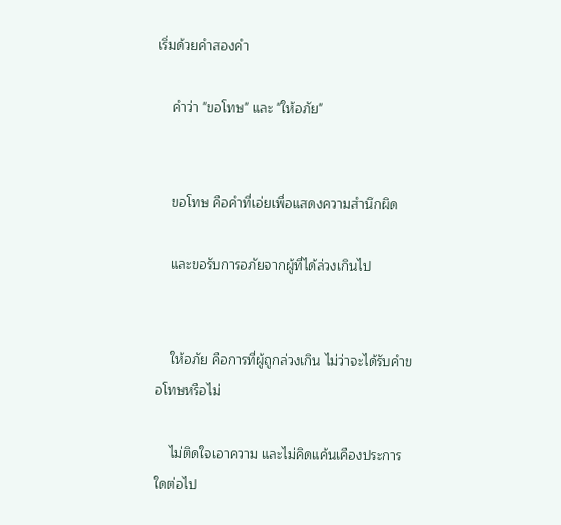เริ่มด้วยคำสองคำ

    คำว่า "ขอโทษ" และ "ให้อภัย"


    ขอโทษ คือคำที่เอ่ยเพื่อแสดงความสำนึกผิด

    และขอรับการอภัยจากผู้ที่ได้ล่วงเกินไป


    ให้อภัย คือการที่ผู้ถูกล่วงเกิน ไม่ว่าจะได้รับคำขอโทษหรือไม่

    ไม่ติดใจเอาความ และไม่คิดแค้นเคืองประการใดต่อไป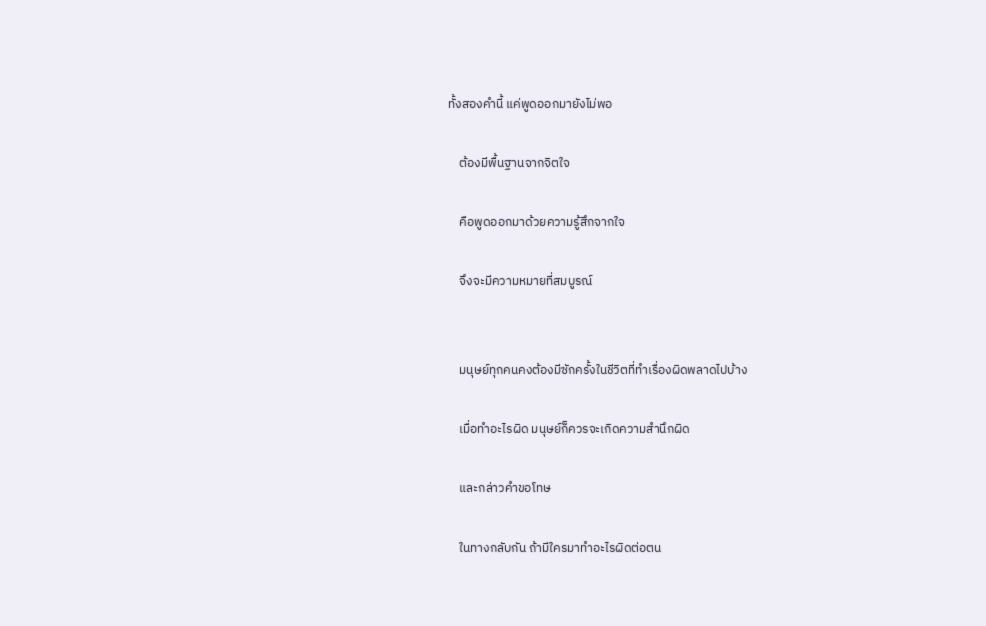ทั้งสองคำนี้ แค่พูดออกมายังไม่พอ

    ต้องมีพื้นฐานจากจิตใจ

    คือพูดออกมาด้วยความรู้สึกจากใจ

    จึงจะมีความหมายที่สมบูรณ์


    มนุษย์ทุกคนคงต้องมีซักครั้งในชีวิตที่ทำเรื่องผิดพลาดไปบ้าง

    เมื่อทำอะไรผิด มนุษย์ก็ควรจะเกิดความสำนึกผิด

    และกล่าวคำขอโทษ

    ในทางกลับกัน ถ้ามีใครมาทำอะไรผิดต่อตน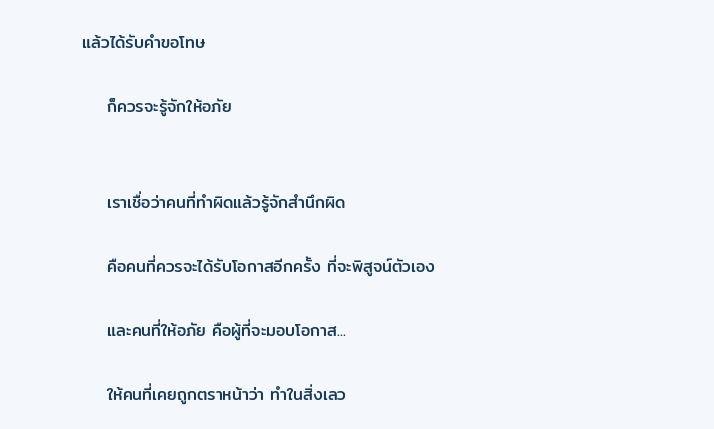แล้วได้รับคำขอโทษ

    ก็ควรจะรู้จักให้อภัย


    เราเชื่อว่าคนที่ทำผิดแล้วรู้จักสำนึกผิด

    คือคนที่ควรจะได้รับโอกาสอีกครั้ง ที่จะพิสูจน์ตัวเอง

    และคนที่ให้อภัย คือผู้ที่จะมอบโอกาส...

    ให้คนที่เคยถูกตราหน้าว่า ทำในสิ่งเลว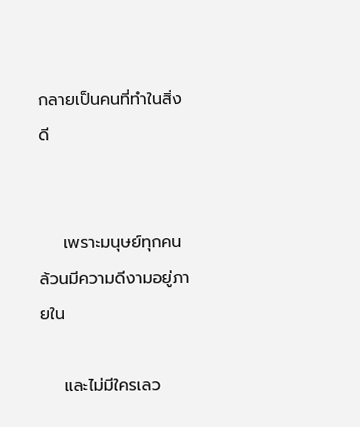กลายเป็นคนที่ทำในสิ่งดี


    เพราะมนุษย์ทุกคนล้วนมีความดีงามอยู่ภายใน

    และไม่มีใครเลว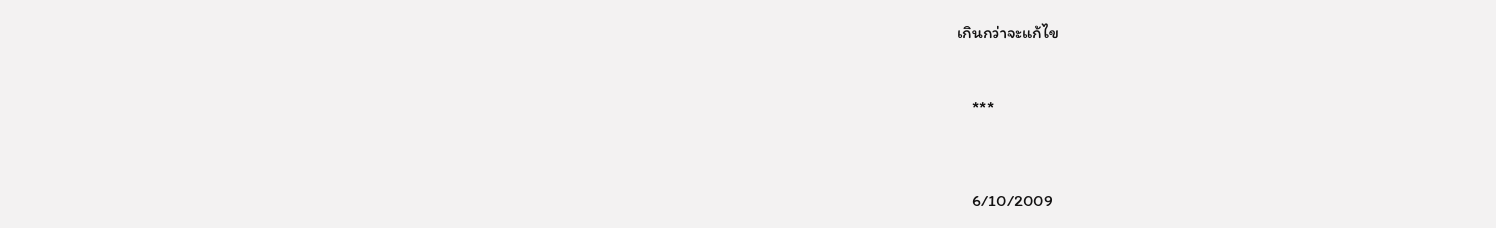เกินกว่าจะแก้ไข



    ***




    6/10/2009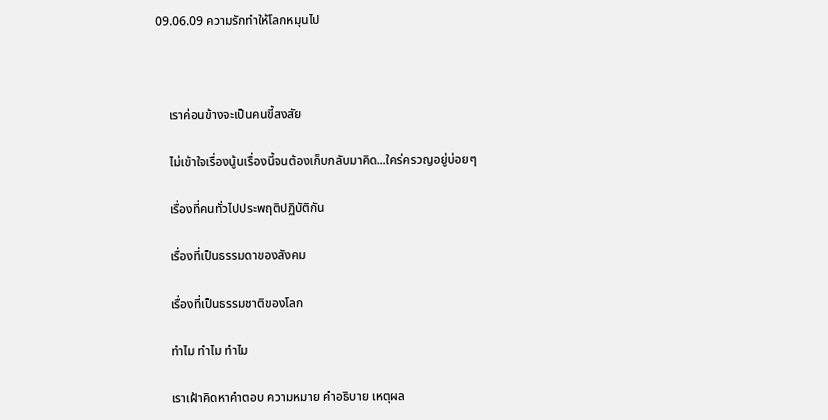09.06.09 ความรักทำให้โลกหมุนไป



    เราค่อนข้างจะเป็นคนขี้สงสัย

    ไม่เข้าใจเรื่องนู้นเรื่องนี้จนต้องเก็บกลับมาคิด...ใคร่ครวญอยู่บ่อยๆ

    เรื่องที่คนทั่วไปประพฤติปฏิบัติกัน

    เรื่องที่เป็นธรรมดาของสังคม

    เรื่องที่เป็นธรรมชาติของโลก

    ทำไม ทำไม ทำไม

    เราเฝ้าคิดหาคำตอบ ความหมาย คำอธิบาย เหตุผล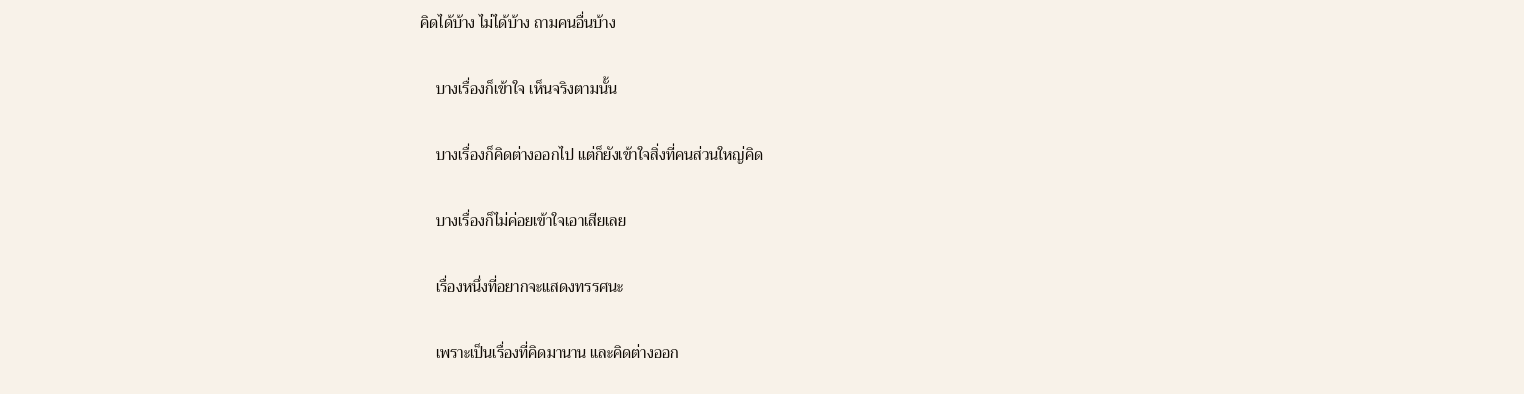คิดได้บ้าง ไม่ได้บ้าง ถามคนอื่นบ้าง

    บางเรื่องก็เข้าใจ เห็นจริงตามนั้น

    บางเรื่องก็คิดต่างออกไป แต่ก็ยังเข้าใจสิ่งที่คนส่วนใหญ่คิด

    บางเรื่องก็ไม่ค่อยเข้าใจเอาเสียเลย

    เรื่องหนึ่งที่อยากจะแสดงทรรศนะ

    เพราะเป็นเรื่องที่คิดมานาน และคิดต่างออก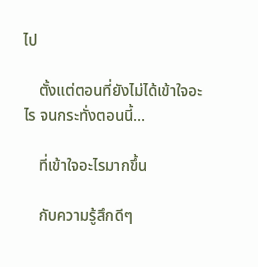ไป

    ตั้งแต่ตอนที่ยังไม่ได้เข้าใจอะไร จนกระทั่งตอนนี้...

    ที่เข้าใจอะไรมากขึ้น

    กับความรู้สึกดีๆ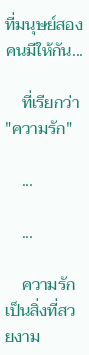ที่มนุษย์สองคนมีให้กัน...

    ที่เรียกว่า "ความรัก"

    ...

    ...

    ความรักเป็นสิ่งที่สวยงาม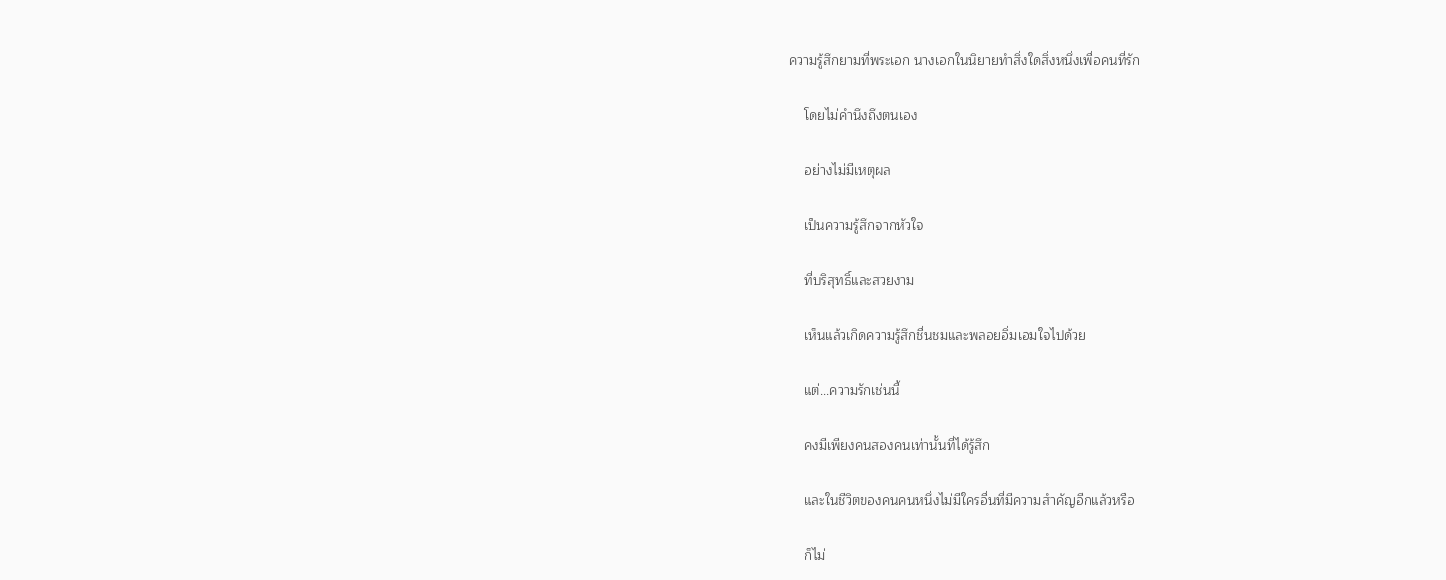ความรู้สึกยามที่พระเอก นางเอกในนิยายทำสิ่งใดสิ่งหนึ่งเพื่อคนที่รัก

    โดยไม่คำนึงถึงตนเอง

    อย่างไม่มีเหตุผล

    เป็นความรู้สึกจากหัวใจ

    ที่บริสุทธิ์และสวยงาม

    เห็นแล้วเกิดความรู้สึกชื่นชมและพลอยอิ่มเอมใจไปด้วย

    แต่...ความรักเช่นนี้

    คงมีเพียงคนสองคนเท่านั้นที่ได้รู้สึก

    และในชีวิตของคนคนหนึ่งไม่มีใครอื่นที่มีความสำคัญอีกแล้วหรือ

    ก็ไม่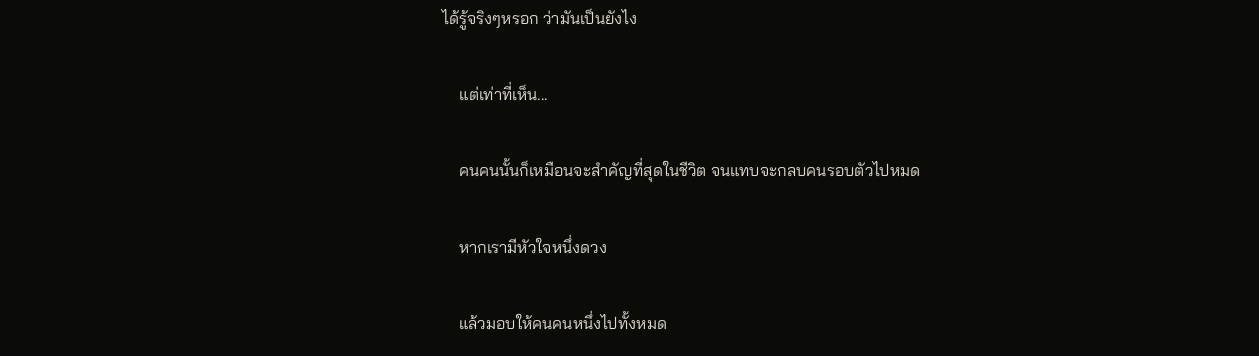ได้รู้จริงๆหรอก ว่ามันเป็นยังไง

    แต่เท่าที่เห็น...

    คนคนนั้นก็เหมือนจะสำคัญที่สุดในชีวิต จนแทบจะกลบคนรอบตัวไปหมด

    หากเรามีหัวใจหนึ่งดวง

    แล้วมอบให้คนคนหนึ่งไปทั้งหมด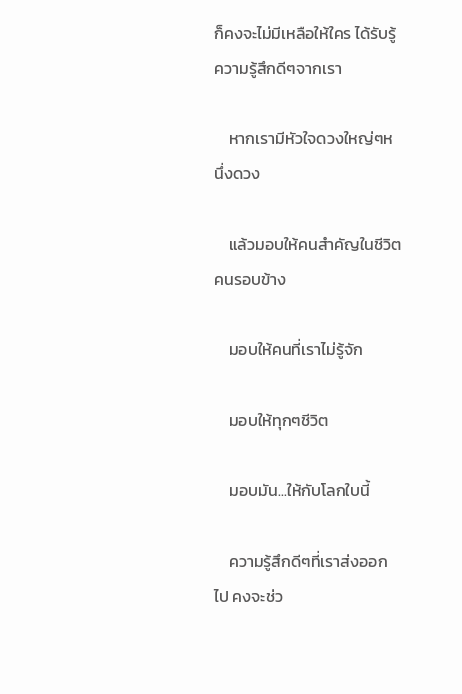ก็คงจะไม่มีเหลือให้ใคร ได้รับรู้ความรู้สึกดีๆจากเรา

    หากเรามีหัวใจดวงใหญ่ๆหนึ่งดวง

    แล้วมอบให้คนสำคัญในชีวิต คนรอบข้าง

    มอบให้คนที่เราไม่รู้จัก

    มอบให้ทุกๆชีวิต

    มอบมัน...ให้กับโลกใบนี้

    ความรู้สึกดีๆที่เราส่งออกไป คงจะช่ว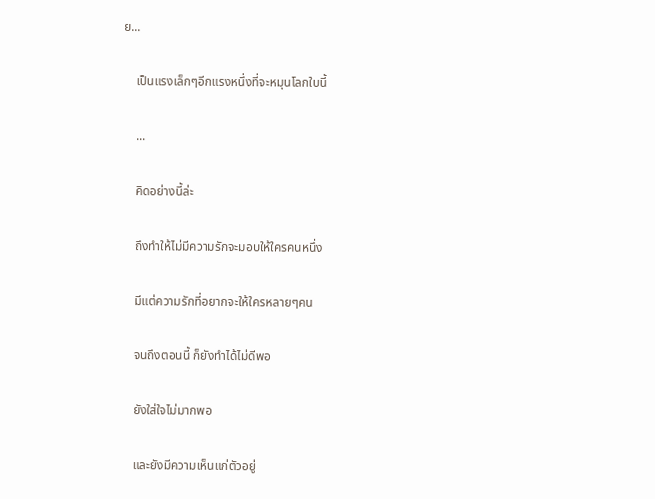ย...

    เป็นแรงเล็กๆอีกแรงหนึ่งที่จะหมุนโลกใบนี้

    ...

    คิดอย่างนี้ล่ะ

    ถึงทำให้ไม่มีความรักจะมอบให้ใครคนหนึ่ง

    มีแต่ความรักที่อยากจะให้ใครหลายๆคน

    จนถึงตอนนี้ ก็ยังทำได้ไม่ดีพอ

    ยังใส่ใจไม่มากพอ

    และยังมีความเห็นแก่ตัวอยู่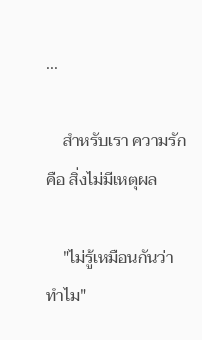...

    สำหรับเรา ความรัก คือ สิ่งไม่มีเหตุผล

    "ไม่รู้เหมือนกันว่าทำไม"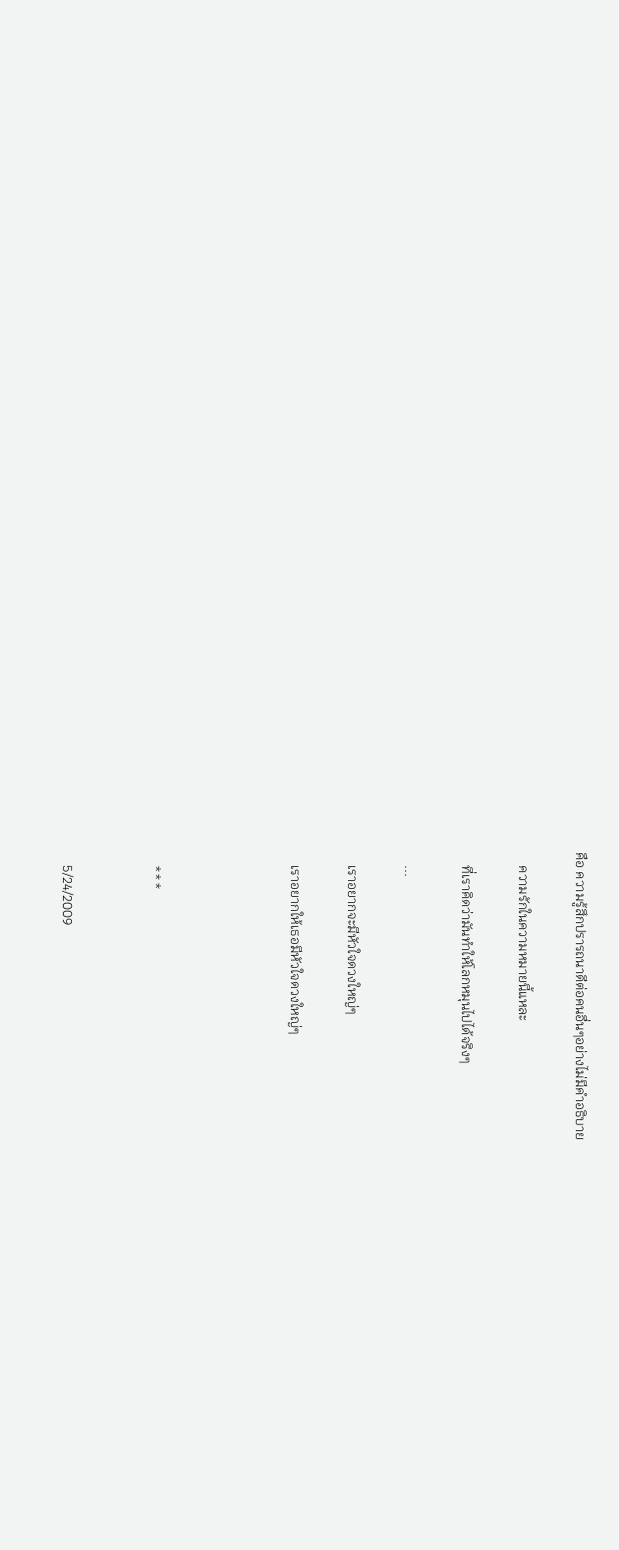คือ ความรู้สึกปรารถนาดีต่อคนอื่นๆอย่างไม่มีคำอธิบาย

    ความรักในความหมายนี้แหละ

    ที่เราคิดว่ามันทำให้โลกหมุนไปได้จริงๆ

    ...

    เราอยากจะมีหัวใจดวงใหญ่ๆ

    เราอยากให้เธอมีหัวใจดวงใหญ่ๆ




    ***


    5/24/2009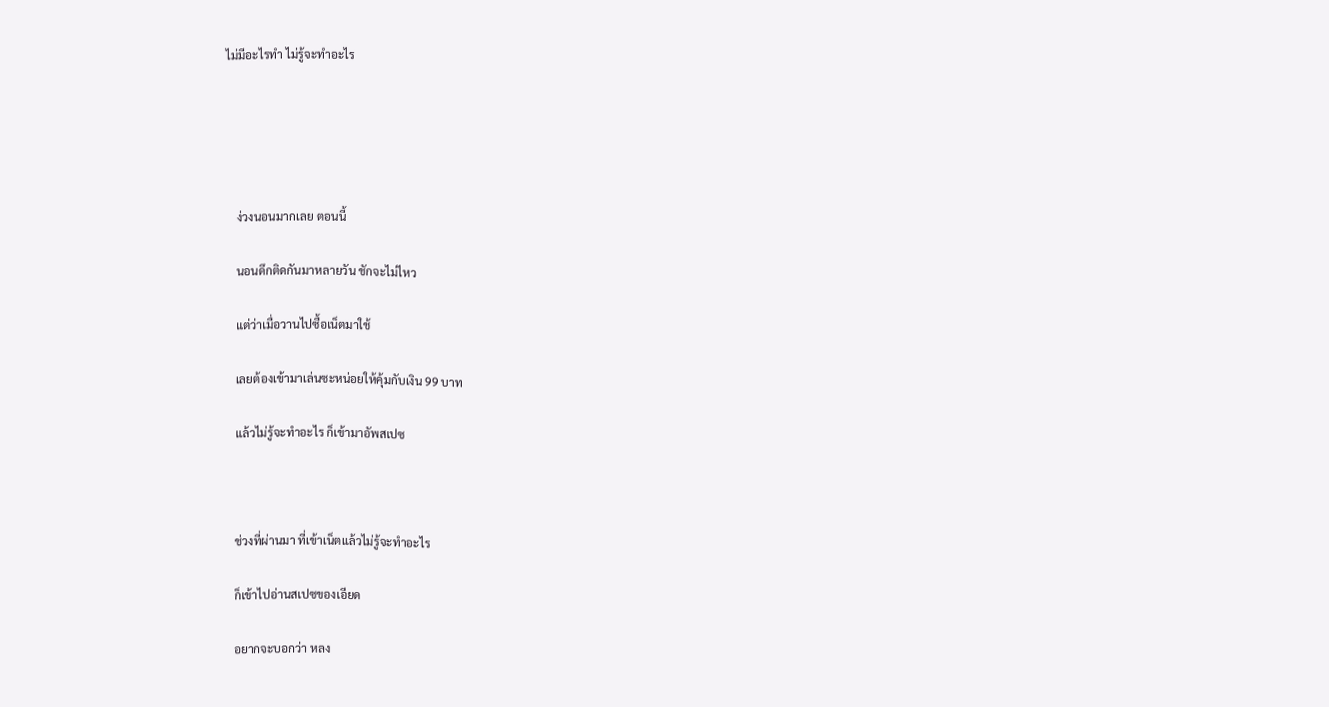ไม่มีอะไรทำ ไม่รู้จะทำอะไร





    ง่วงนอนมากเลย ตอนนี้

    นอนดึกติดกันมาหลายวัน ชักจะไม่ไหว

    แต่ว่าเมื่อวานไปซื้อเน็ตมาใช้

    เลยต้องเข้ามาเล่นซะหน่อยให้คุ้มกับเงิน 99 บาท

    แล้วไม่รู้จะทำอะไร ก็เข้ามาอัพสเปซ



    ช่วงที่ผ่านมา ที่เข้าเน็ตแล้วไม่รู้จะทำอะไร

    ก็เข้าไปอ่านสเปซของเอียด

    อยากจะบอกว่า หลง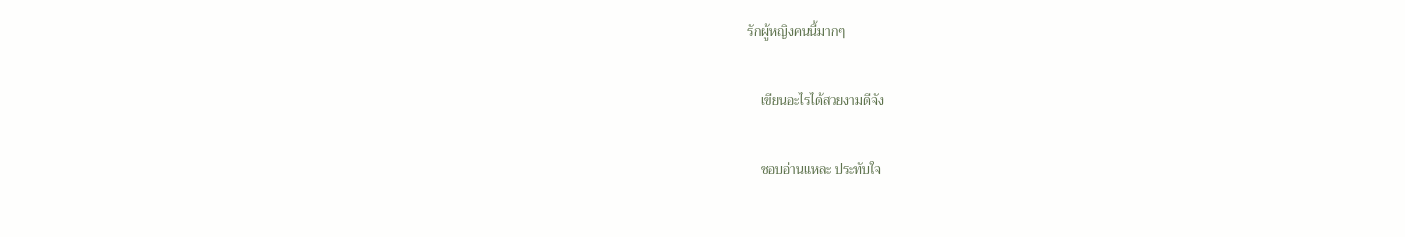รักผู้หญิงคนนี้มากๆ

    เขียนอะไรได้สวยงามดีจัง

    ชอบอ่านแหละ ประทับใจ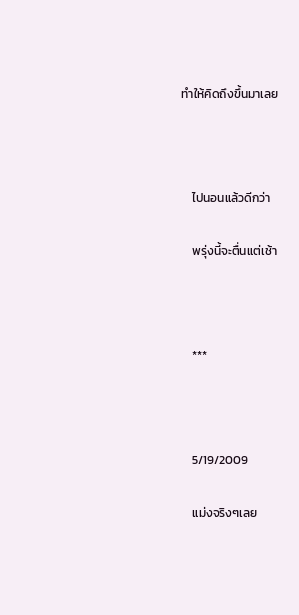ทำให้คิดถึงขึ้นมาเลย



    ไปนอนแล้วดีกว่า

    พรุ่งนี้จะตื่นแต่เช้า



    ***



    5/19/2009

    แม่งจริงๆเลย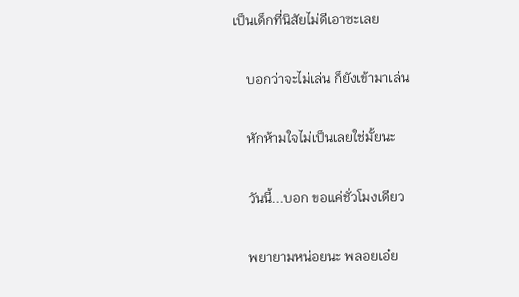เป็นเด็กที่นิสัยไม่ดีเอาซะเลย

    บอกว่าจะไม่เล่น ก็ยังเข้ามาเล่น

    หักห้ามใจไม่เป็นเลยใช่มั้ยนะ

    วันนี้...บอก ขอแค่ชั่วโมงเดียว

    พยายามหน่อยนะ พลอยเอ๋ย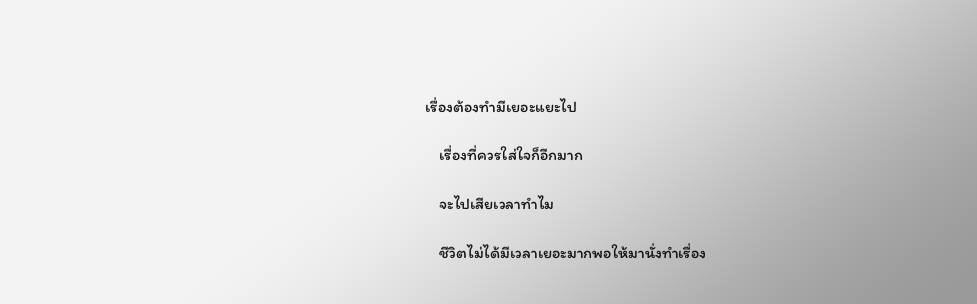เรื่องต้องทำมีเยอะแยะไป

    เรื่องที่ควรใส่ใจก็อีกมาก

    จะไปเสียเวลาทำไม

    ชีวิตไม่ได้มีเวลาเยอะมากพอให้มานั่งทำเรื่อง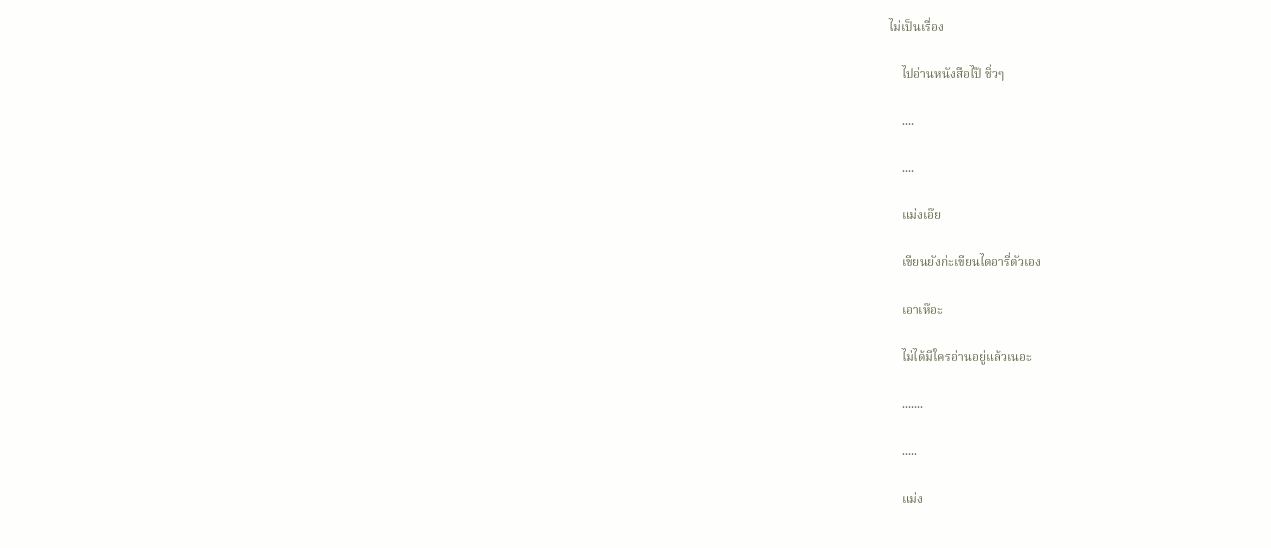ไม่เป็นเรื่อง

    ไปอ่านหนังสือไป๊ ชิ่วๆ

    ....

    ....

    แม่งเอ๊ย

    เขียนยังก่ะเขียนไดอารี่ตัวเอง

    เอาเห๊อะ

    ไม่ได้มีใครอ่านอยู่แล้วเนอะ

    .......

    .....

    แม่ง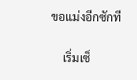ขอแม่งอีกซักที

    เริ่มเซ็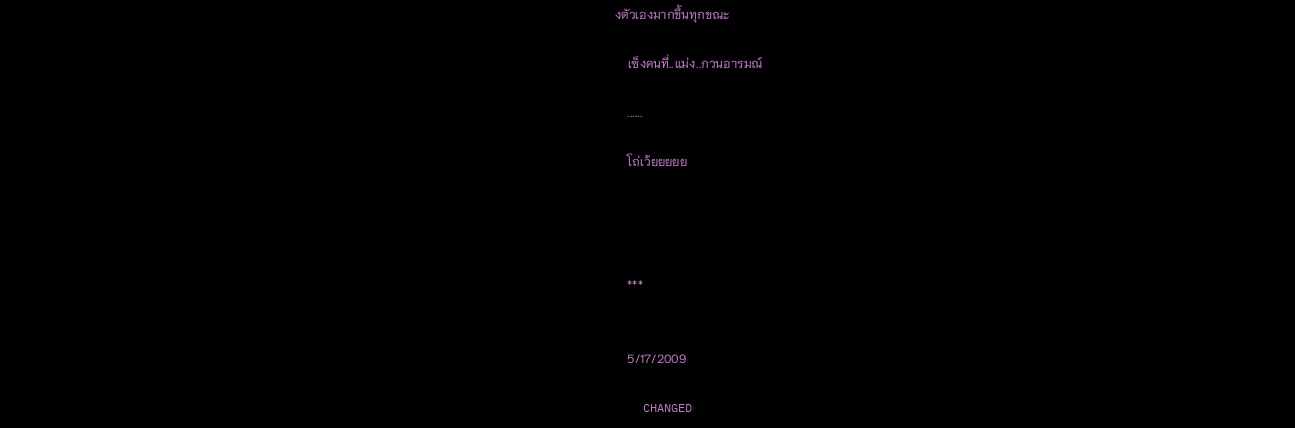งตัวเองมากขึ้นทุกขณะ

    เซ็งคนที่..แม่ง..กวนอารมณ์

    ......

    โถ่เว้ยยยยย




    ***


    5/17/2009

    CHANGED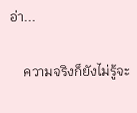อ่า...

    ความจริงก็ยังไม่รู้จะ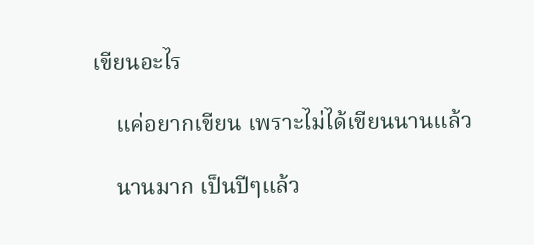เขียนอะไร

    แค่อยากเขียน เพราะไม่ได้เขียนนานแล้ว

    นานมาก เป็นปีๆแล้ว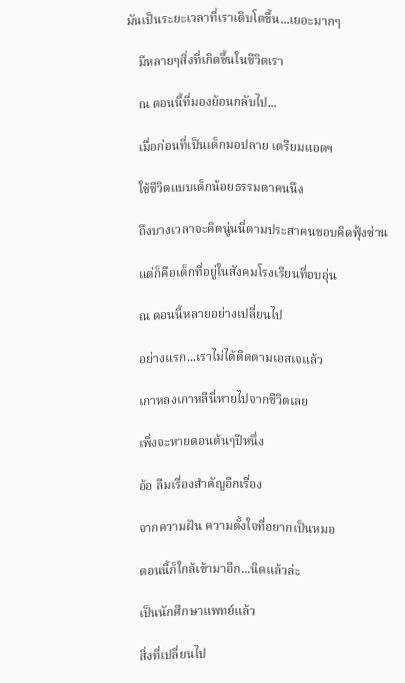มันเป็นระยะเวลาที่เราเติบโตขึ้น...เยอะมากๆ

    มีหลายๆสิ่งที่เกิดขึ้นในชีวิตเรา

    ณ ตอนนี้ที่มองย้อนกลับไป...

    เมื่อก่อนที่เป็นเด็กมอปลาย เตรียมแอดฯ

    ใช้ชีวิตแบบเด็กน้อยธรรมดาคนนึง

    ถึงบางเวลาจะคิดนู่นนี่ตามประสาคนชอบคิดฟุ้งซ่าน

    แต่ก็คือเด็กที่อยู่ในสังคมโรงเรียนที่อบอุ่น

    ณ ตอนนี้หลายอย่างเปลี่ยนไป

    อย่างแรก...เราไม่ได้ติดตามเอสเจแล้ว

    เกาหลงเกาหลีนี่หายไปจากชีวิตเลย

    เพิ่งจะหายตอนต้นๆปีหนึ่ง

    อ้อ ลืมเรื่องสำคัญอีกเรื่อง

    จากความฝัน ความตั้งใจที่อยากเป็นหมอ

    ตอนนี้ก็ใกล้เข้ามาอีก...นิดแล้วล่ะ

    เป็นนักศึกษาแพทย์แล้ว

    สิ่งที่เปลี่ยนไป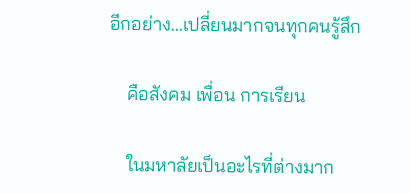อีกอย่าง...เปลี่ยนมากจนทุกคนรู้สึก

    คือสังคม เพื่อน การเรียน

    ในมหาลัยเป็นอะไรที่ต่างมาก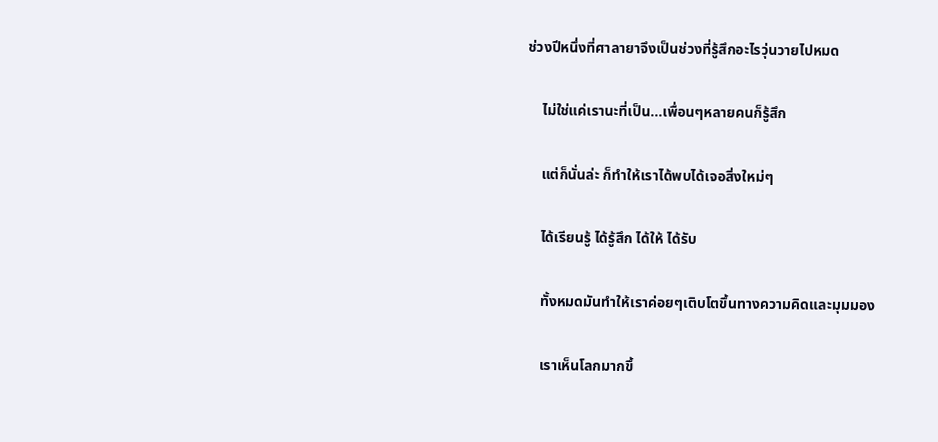ช่วงปีหนึ่งที่ศาลายาจึงเป็นช่วงที่รู้สึกอะไรวุ่นวายไปหมด

    ไม่ใช่แค่เรานะที่เป็น...เพื่อนๆหลายคนก็รู้สึก

    แต่ก็นั่นล่ะ ก็ทำให้เราได้พบได้เจอสิ่งใหม่ๆ

    ได้เรียนรู้ ได้รู้สึก ได้ให้ ได้รับ

    ทั้งหมดมันทำให้เราค่อยๆเติบโตขึ้นทางความคิดและมุมมอง

    เราเห็นโลกมากขึ้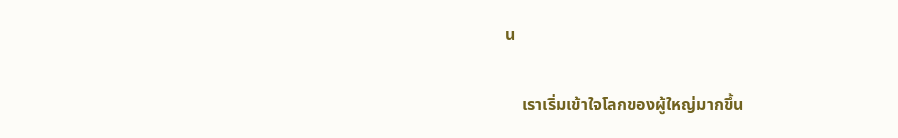น

    เราเริ่มเข้าใจโลกของผู้ใหญ่มากขึ้น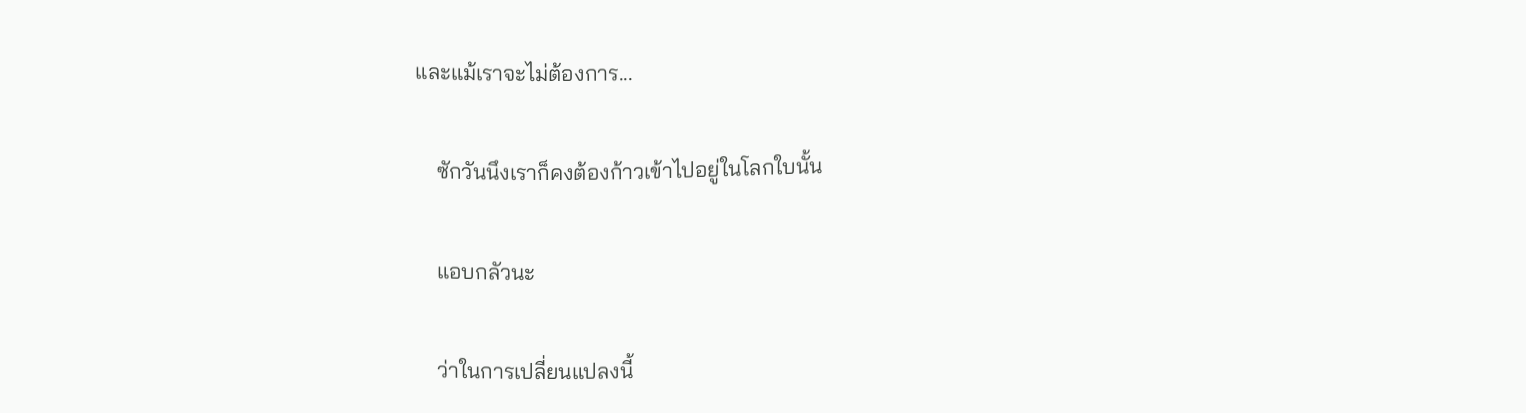และแม้เราจะไม่ต้องการ...

    ซักวันนึงเราก็คงต้องก้าวเข้าไปอยู่ในโลกใบนั้น

    แอบกลัวนะ

    ว่าในการเปลี่ยนแปลงนี้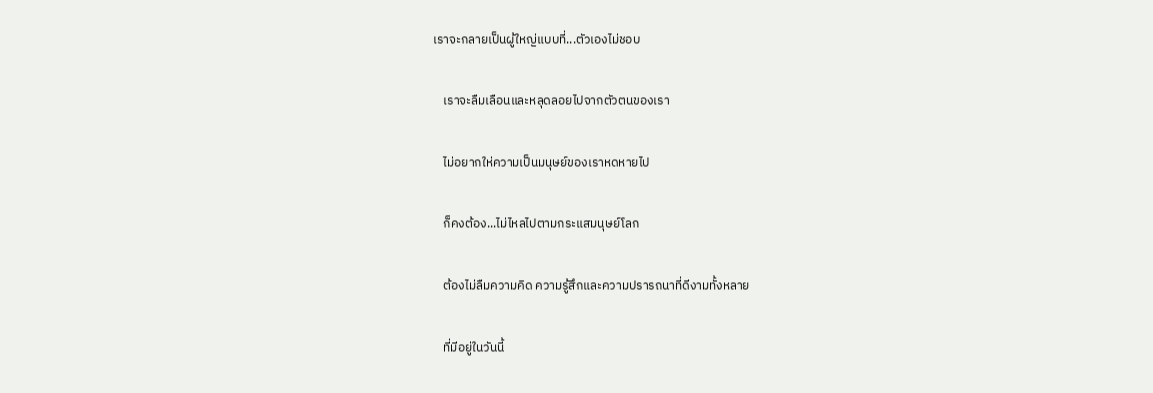เราจะกลายเป็นผู้ใหญ่แบบที่...ตัวเองไม่ชอบ

    เราจะลืมเลือนและหลุดลอยไปจากตัวตนของเรา

    ไม่อยากให่ความเป็นมนุษย์ของเราหดหายไป

    ก็คงต้อง...ไม่ไหลไปตามกระแสมนุษย์โลก

    ต้องไม่ลืมความคิด ความรู้สึกและความปรารถนาที่ดีงามทั้งหลาย

    ที่มีอยู่ในวันนี้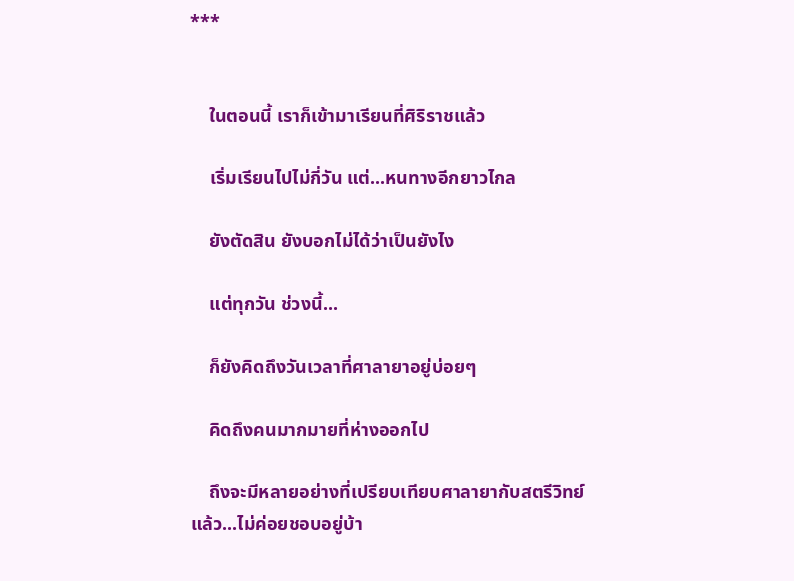***


    ในตอนนี้ เราก็เข้ามาเรียนที่ศิริราชแล้ว

    เริ่มเรียนไปไม่กี่วัน แต่...หนทางอีกยาวไกล

    ยังตัดสิน ยังบอกไม่ได้ว่าเป็นยังไง

    แต่ทุกวัน ช่วงนี้...

    ก็ยังคิดถึงวันเวลาที่ศาลายาอยู่บ่อยๆ

    คิดถึงคนมากมายที่ห่างออกไป

    ถึงจะมีหลายอย่างที่เปรียบเทียบศาลายากับสตรีวิทย์แล้ว...ไม่ค่อยชอบอยู่บ้า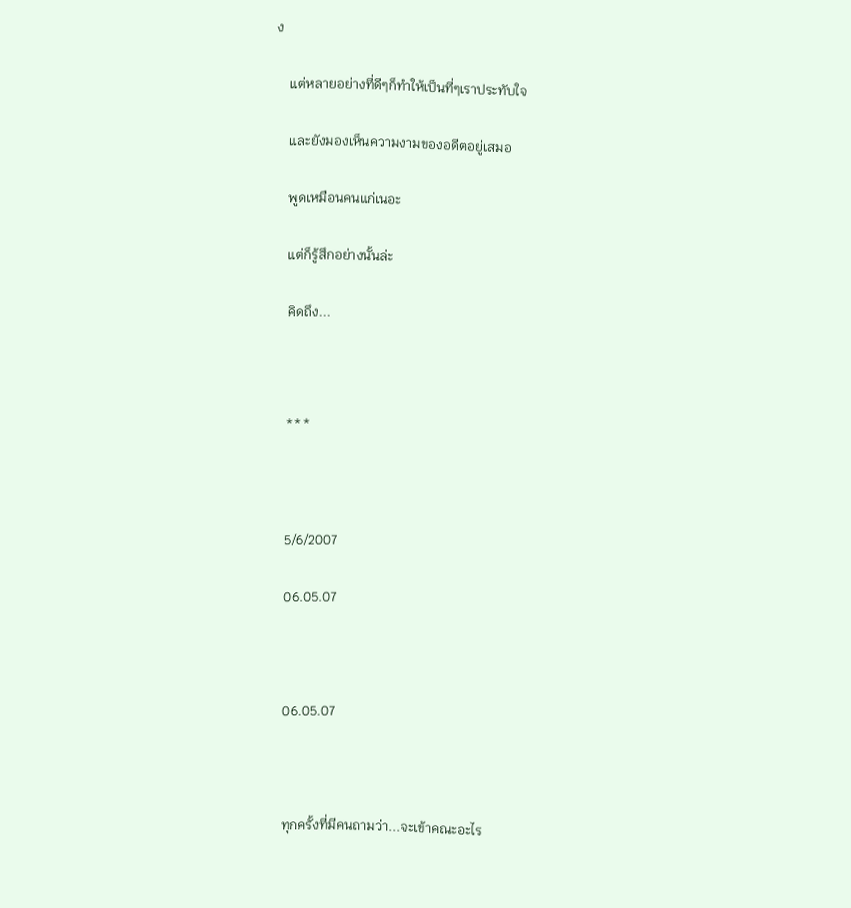ง

    แต่หลายอย่างที่ดีๆก็ทำให้เป็นที่ๆเราประทับใจ

    และยังมองเห็นความงามของอดีตอยู่เสมอ

    พูดเหมือนคนแก่เนอะ

    แต่ก็รู้สึกอย่างนั้นล่ะ

    คิดถึง...



    ***



    5/6/2007

    06.05.07



    06.05.07



    ทุกครั้งที่มีคนถามว่า...จะเข้าคณะอะไร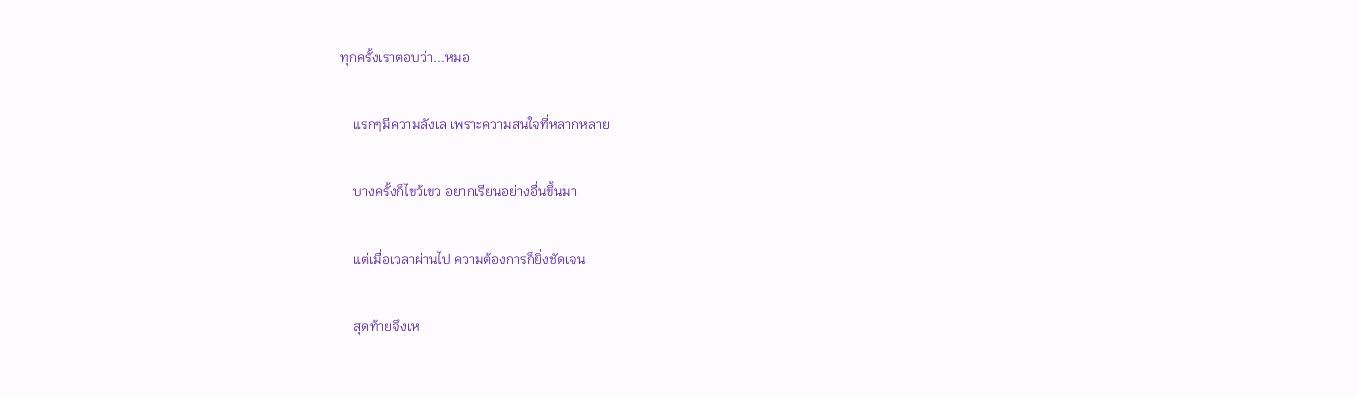ทุกครั้งเราตอบว่า...หมอ

    แรกๆมีความลังเล เพราะความสนใจที่หลากหลาย

    บางครั้งก็ไขว้เขว อยากเรียนอย่างอื่นขึ้นมา

    แต่เมื่อเวลาผ่านไป ความต้องการก็ยิ่งชัดเจน

    สุดท้ายจึงเห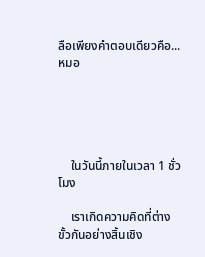ลือเพียงคำตอบเดียวคือ...หมอ





    ในวันนี้ภายในเวลา 1 ชั่วโมง

    เราเกิดความคิดที่ต่างขั้วกันอย่างสิ้นเชิง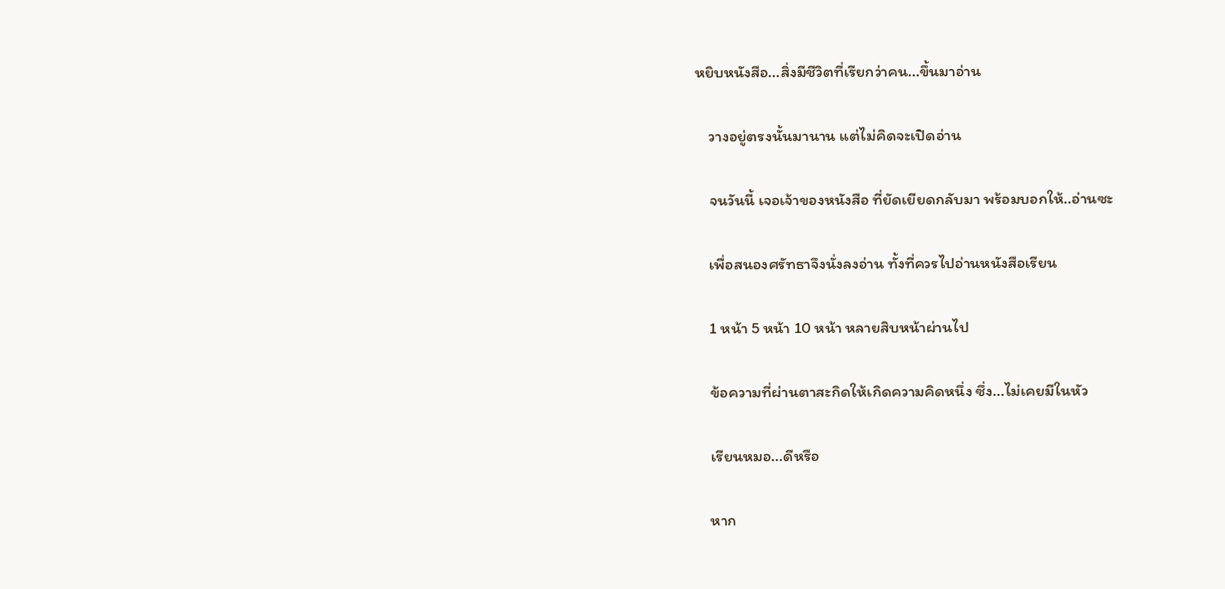หยิบหนังสือ...สิ่งมีชีวิตที่เรียกว่าคน...ขึ้นมาอ่าน

    วางอยู่ตรงนั้นมานาน แต่ไม่คิดจะเปิดอ่าน

    จนวันนี้ เจอเจ้าของหนังสือ ที่ยัดเยียดกลับมา พร้อมบอกให้..อ่านซะ

    เพื่อสนองศรัทธาจึงนั่งลงอ่าน ทั้งที่ควรไปอ่านหนังสือเรียน

    1 หน้า 5 หน้า 10 หน้า หลายสิบหน้าผ่านไป

    ข้อความที่ผ่านตาสะกิดให้เกิดความคิดหนึ่ง ซึ่ง...ไม่เคยมีในหัว

    เรียนหมอ...ดีหรือ

    หาก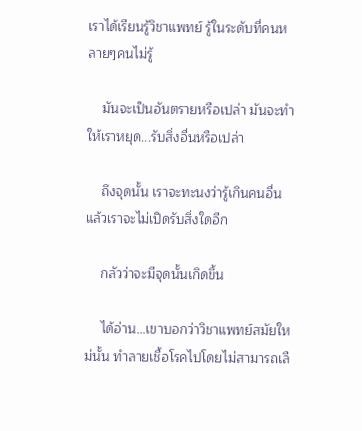เราได้เรียนรู้วิชาแพทย์ รู้ในระดับที่คนหลายๆคนไม่รู้

    มันจะเป็นอันตรายหรือเปล่า มันจะทำให้เราหยุด...รับสิ่งอื่นหรือเปล่า

    ถึงจุดนั้น เราจะทะนงว่ารู้เกินคนอื่น แล้วเราจะไม่เปิดรับสิ่งใดอีก

    กลัวว่าจะมีจุดนั้นเกิดขึ้น

    ได้อ่าน...เขาบอกว่าวิชาแพทย์สมัยใหม่นั้น ทำลายเชื้อโรคไปโดยไม่สามารถเลื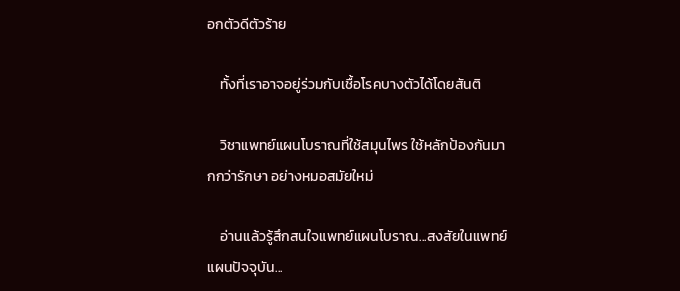อกตัวดีตัวร้าย

    ทั้งที่เราอาจอยู่ร่วมกับเชื้อโรคบางตัวได้โดยสันติ

    วิชาแพทย์แผนโบราณที่ใช้สมุนไพร ใช้หลักป้องกันมากกว่ารักษา อย่างหมอสมัยใหม่

    อ่านแล้วรู้สึกสนใจแพทย์แผนโบราณ...สงสัยในแพทย์แผนปัจจุบัน...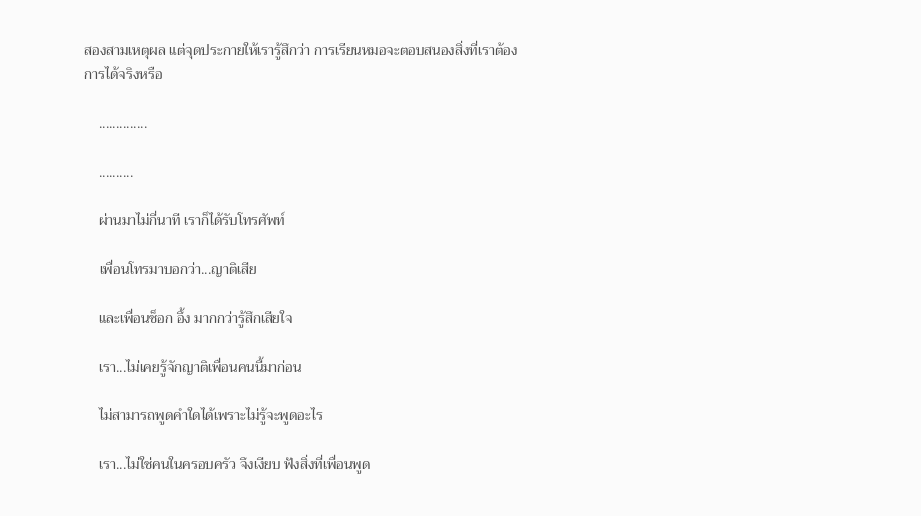สองสามเหตุผล แต่จุดประกายให้เรารู้สึกว่า การเรียนหมอจะตอบสนองสิ่งที่เราต้องการได้จริงหรือ

    ..............

    ..........

    ผ่านมาไม่กี่นาที เราก็ได้รับโทรศัพท์

    เพื่อนโทรมาบอกว่า...ญาติเสีย

    และเพื่อนช็อก อึ้ง มากกว่ารู้สึกเสียใจ

    เรา...ไม่เคยรู้จักญาติเพื่อนคนนี้มาก่อน

    ไม่สามารถพูดคำใดได้เพราะไม่รู้จะพูดอะไร

    เรา...ไม่ใช่คนในครอบครัว จึงเงียบ ฟังสิ่งที่เพื่อนพูด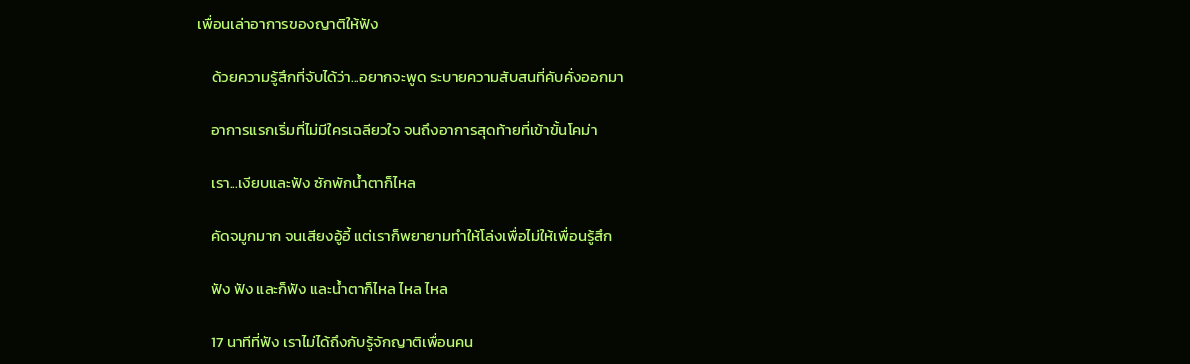เพื่อนเล่าอาการของญาติให้ฟัง

    ด้วยความรู้สึกที่จับได้ว่า...อยากจะพูด ระบายความสับสนที่คับคั่งออกมา

    อาการแรกเริ่มที่ไม่มีใครเฉลียวใจ จนถึงอาการสุดท้ายที่เข้าขั้นโคม่า

    เรา...เงียบและฟัง ซักพักน้ำตาก็ไหล

    คัดจมูกมาก จนเสียงอู้อี้ แต่เราก็พยายามทำให้โล่งเพื่อไม่ให้เพื่อนรู้สึก

    ฟัง ฟัง และก็ฟัง และน้ำตาก็ไหล ไหล ไหล

    17 นาทีที่ฟัง เราไม่ได้ถึงกับรู้จักญาติเพื่อนคน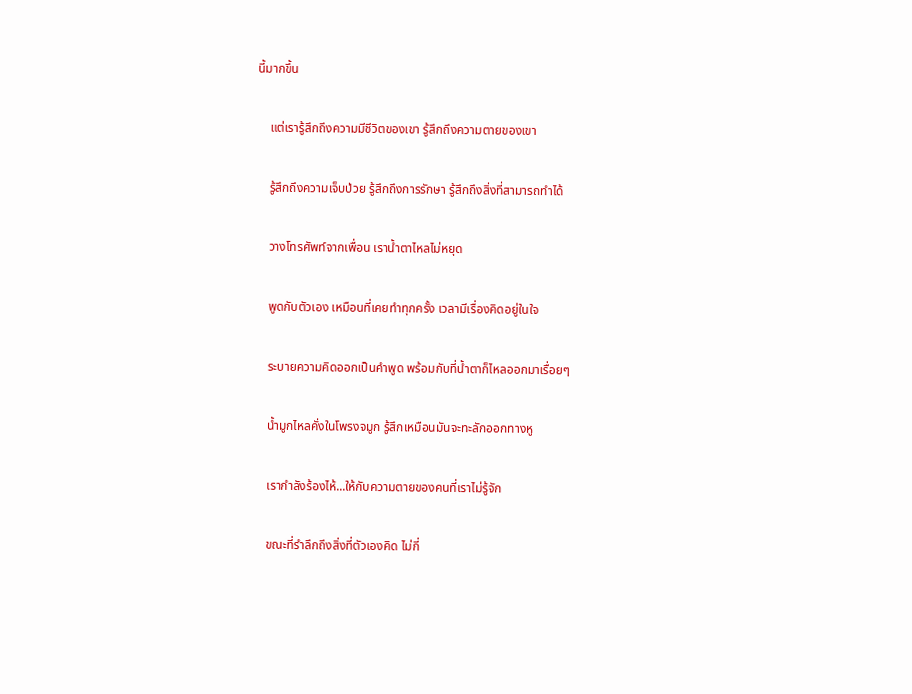นี้มากขึ้น

    แต่เรารู้สึกถึงความมีชีวิตของเขา รู้สึกถึงความตายของเขา

    รู้สึกถึงความเจ็บป่วย รู้สึกถึงการรักษา รู้สึกถึงสิ่งที่สามารถทำได้

    วางโทรศัพท์จากเพื่อน เราน้ำตาไหลไม่หยุด

    พูดกับตัวเอง เหมือนที่เคยทำทุกครั้ง เวลามีเรื่องคิดอยู่ในใจ

    ระบายความคิดออกเป็นคำพูด พร้อมกับที่น้ำตาก็ไหลออกมาเรื่อยๆ

    น้ำมูกไหลคั่งในโพรงจมูก รู้สึกเหมือนมันจะทะลักออกทางหู

    เรากำลังร้องไห้...ให้กับความตายของคนที่เราไม่รู้จัก

    ขณะที่รำลึกถึงสิ่งที่ตัวเองคิด ไม่กี่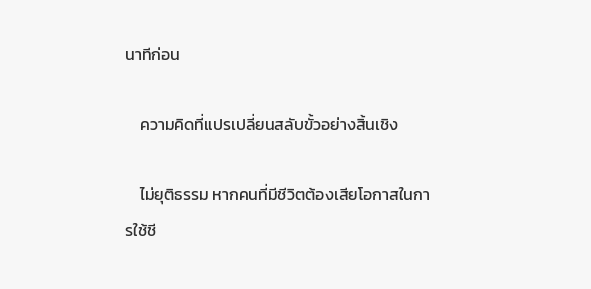นาทีก่อน

    ความคิดที่แปรเปลี่ยนสลับขั้วอย่างสิ้นเชิง

    ไม่ยุติธรรม หากคนที่มีชีวิตต้องเสียโอกาสในการใช้ชี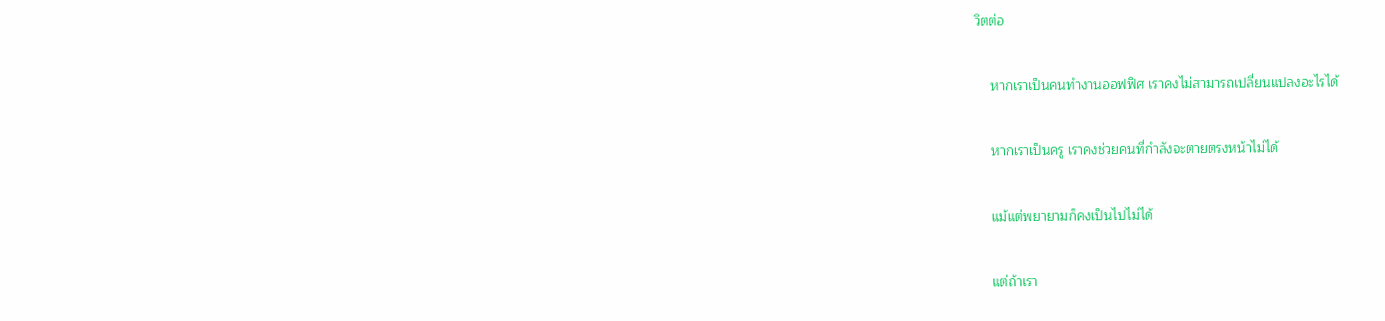วิตต่อ

    หากเราเป็นคนทำงานออฟฟิศ เราคงไม่สามารถเปลี่ยนแปลงอะไรได้

    หากเราเป็นครู เราคงช่วยคนที่กำลังจะตายตรงหน้าไม่ได้

    แม้แต่พยายามก็คงเป็นไปไม่ได้

    แต่ถ้าเรา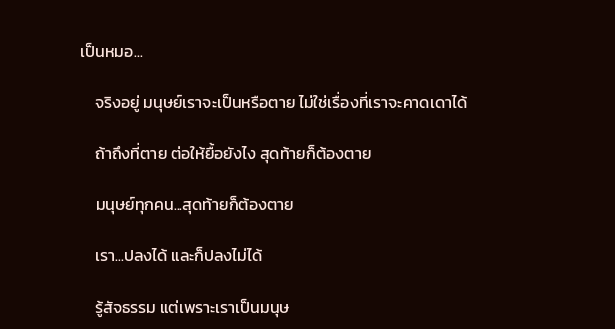เป็นหมอ...

    จริงอยู่ มนุษย์เราจะเป็นหรือตาย ไม่ใช่เรื่องที่เราจะคาดเดาได้

    ถ้าถึงที่ตาย ต่อให้ยื้อยังไง สุดท้ายก็ต้องตาย

    มนุษย์ทุกคน...สุดท้ายก็ต้องตาย

    เรา...ปลงได้ และก็ปลงไม่ได้

    รู้สัจธรรม แต่เพราะเราเป็นมนุษ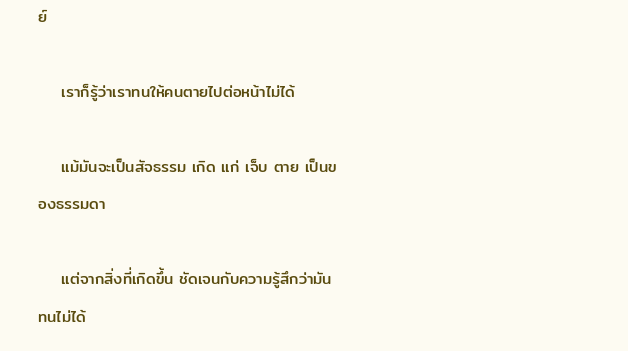ย์

    เราก็รู้ว่าเราทนให้คนตายไปต่อหน้าไม่ได้

    แม้มันจะเป็นสัจธรรม เกิด แก่ เจ็บ ตาย เป็นของธรรมดา

    แต่จากสิ่งที่เกิดขึ้น ชัดเจนกับความรู้สึกว่ามันทนไม่ได้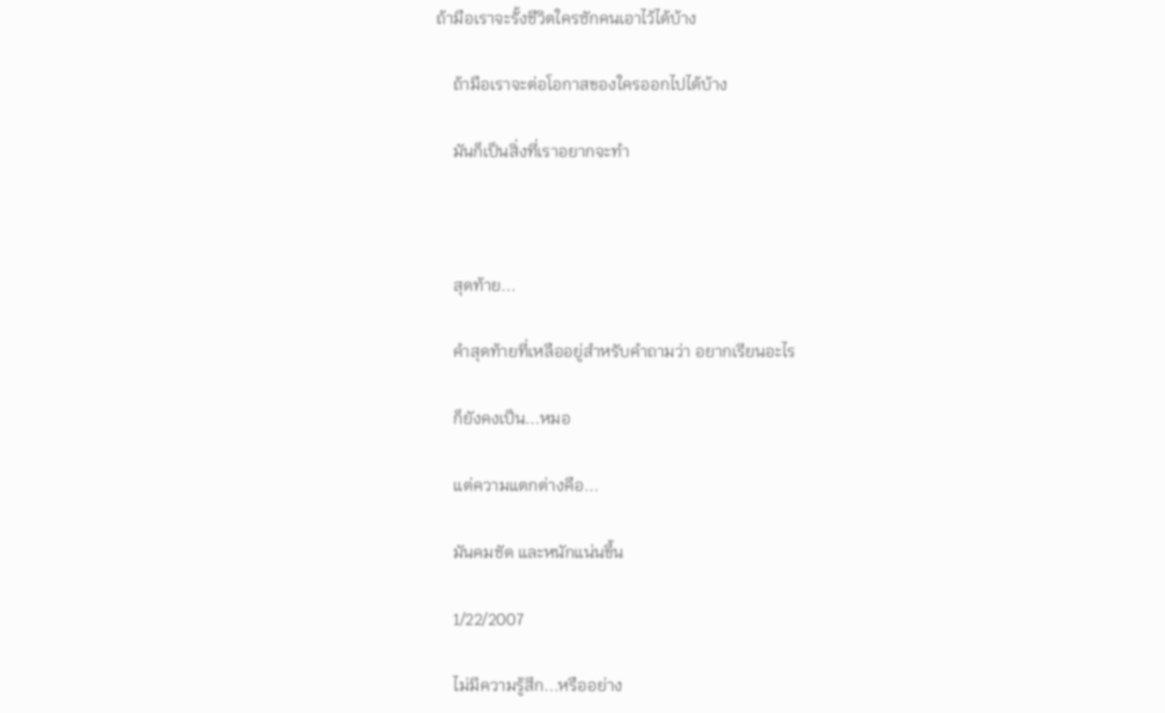ถ้ามือเราจะรั้งชีวิตใครซักคนเอาไว้ได้บ้าง

    ถ้ามือเราจะต่อโอกาสของใครออกไปได้บ้าง

    มันก็เป็นสิ่งที่เราอยากจะทำ



    สุดท้าย...

    คำสุดท้ายที่เหลืออยู่สำหรับคำถามว่า อยากเรียนอะไร

    ก็ยังคงเป็น...หมอ

    แต่ความแตกต่างคือ...

    มันคมชัด และหนักแน่นขึ้น

    1/22/2007

    ไม่มีความรู้สึก...หรืออย่าง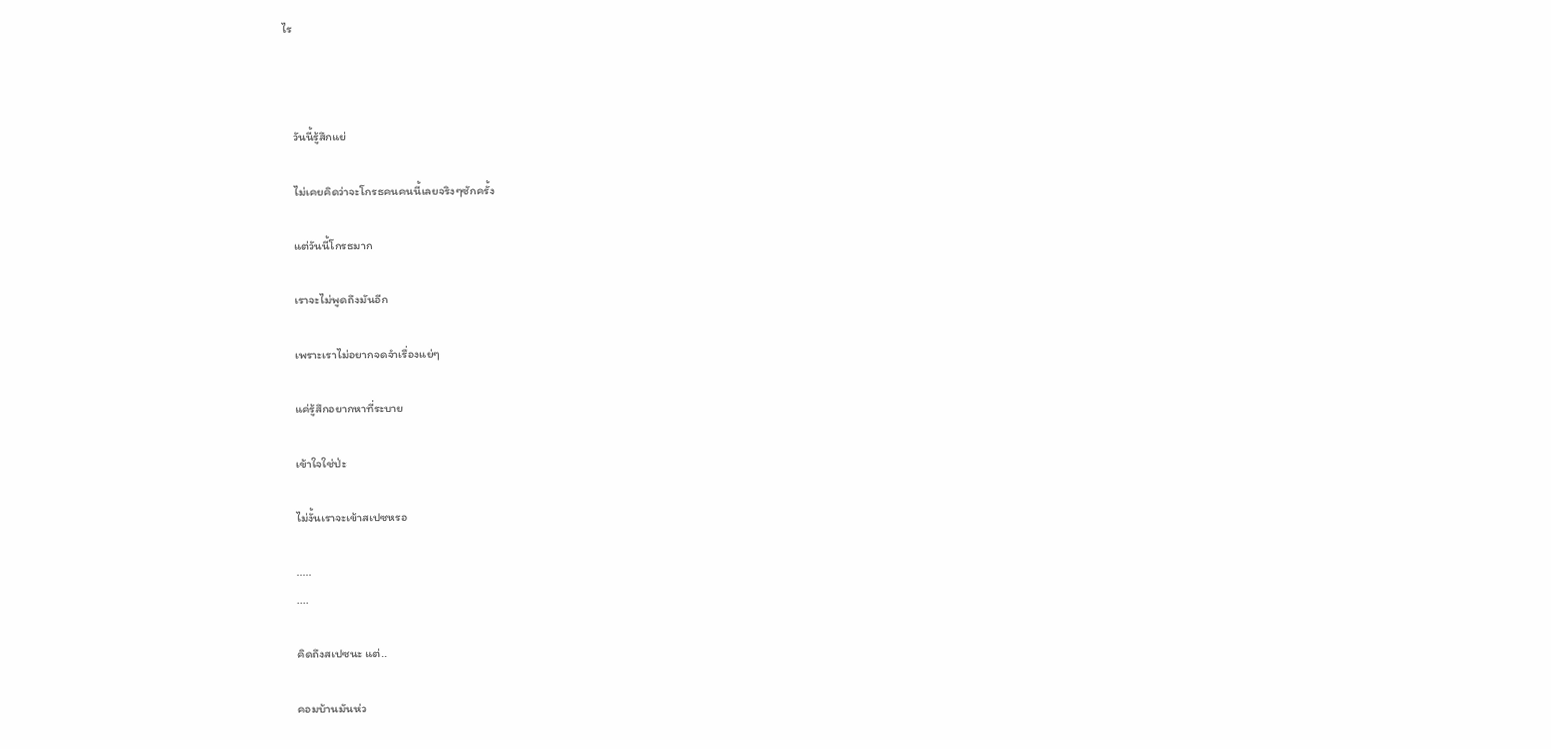ไร



    วันนี้รู้สึกแย่

    ไม่เคยคิดว่าจะโกรธคนคนนี้เลยจริงๆซักครั้ง

    แต่วันนี้โกรธมาก

    เราจะไม่พูดถึงมันอีก

    เพราะเราไม่อยากจดจำเรื่องแย่ๆ

    แค่รู้สึกอยากหาที่ระบาย

    เข้าใจใช่ป่ะ

    ไม่งั้นเราจะเข้าสเปซหรอ

    .....
    ....

    คิดถึงสเปซนะ แต่..

    คอมบ้านมันห่ว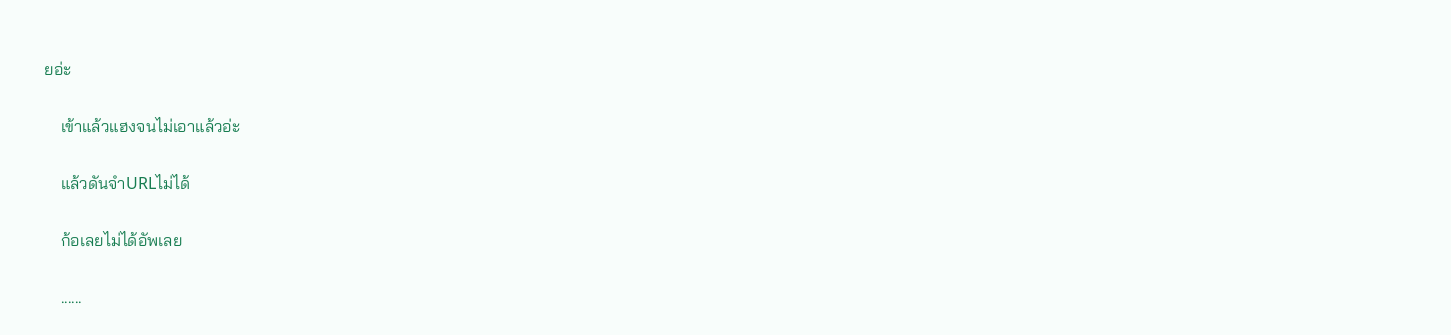ยอ่ะ

    เข้าแล้วแฮงจนไม่เอาแล้วอ่ะ

    แล้วดันจำURLไม่ได้

    ก้อเลยไม่ได้อัพเลย

    ......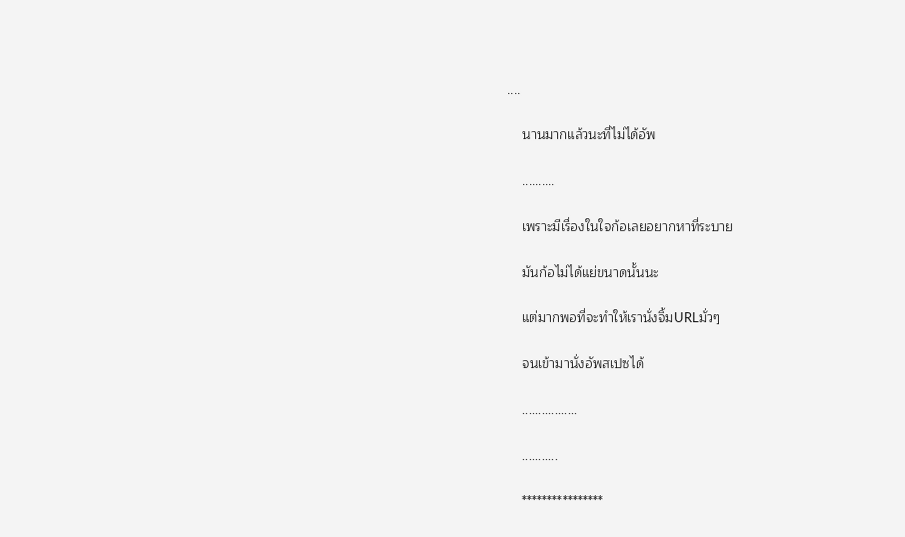....

    นานมากแล้วนะที่ไม่ได้อัพ

    ..........

    เพราะมีเรื่องในใจก้อเลยอยากหาที่ระบาย

    มันก้อไม่ได้แย่ขนาดนั้นนะ

    แต่มากพอที่จะทำให้เรานั่งจิ้มURLมั่วๆ

    จนเข้ามานั่งอัพสเปซได้

    .................

    ...........

    ****************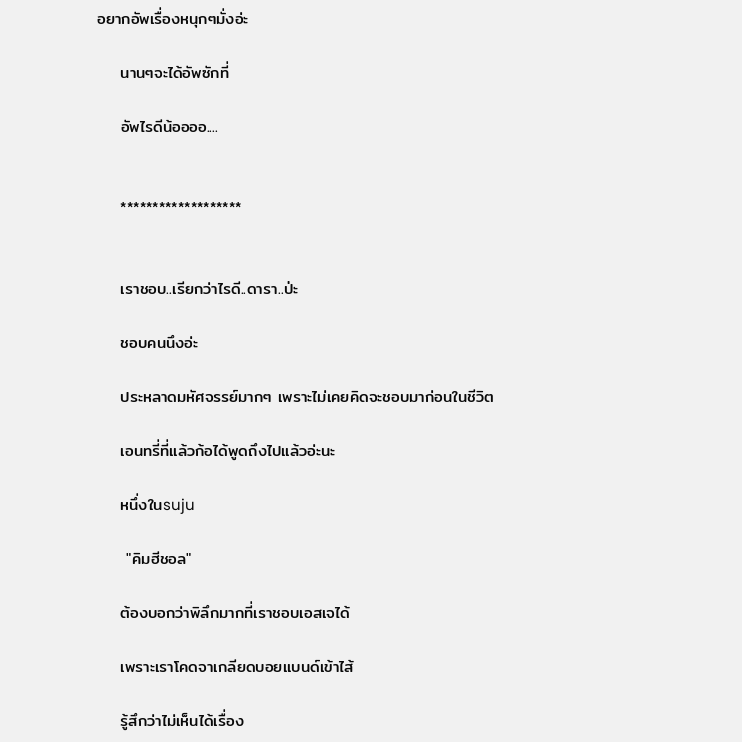อยากอัพเรื่องหนุกๆมั่งอ่ะ

    นานๆจะได้อัพซักที่

    อัพไรดีน้ออออ....


    *******************


    เราชอบ..เรียกว่าไรดี..ดารา..ป่ะ

    ชอบคนนึงอ่ะ

    ประหลาดมหัศจรรย์มากๆ เพราะไม่เคยคิดจะชอบมาก่อนในชีวิต

    เอนทรี่ที่แล้วก้อได้พูดถึงไปแล้วอ่ะนะ

    หนึ่งในsuju

     "คิมฮีชอล"

    ต้องบอกว่าพิลึกมากที่เราชอบเอสเจได้

    เพราะเราโคดจาเกลียดบอยแบนด์เข้าไส้

    รู้สึกว่าไม่เห็นได้เรื่อง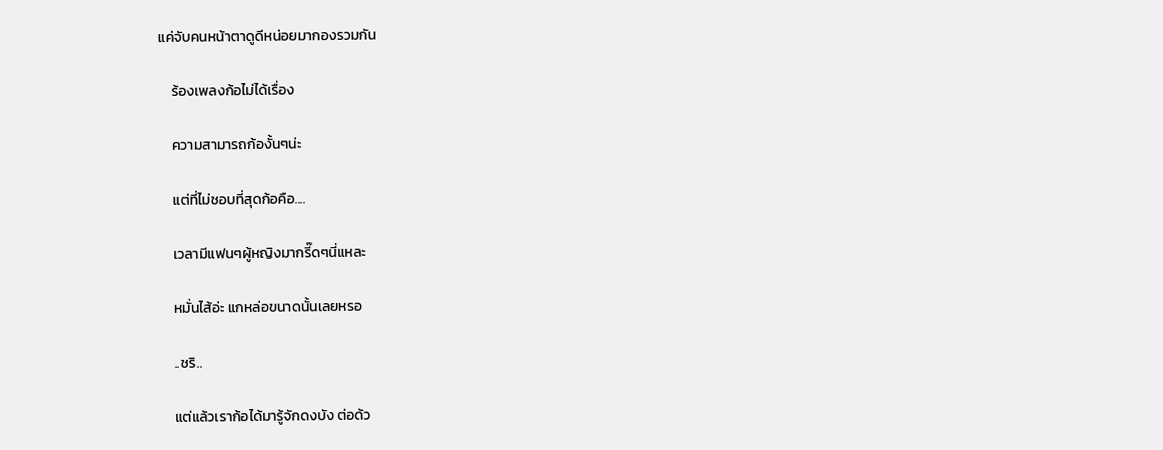แค่จับคนหน้าตาดูดีหน่อยมากองรวมกัน

    ร้องเพลงก้อไม่ได้เรื่อง

    ความสามารถก้องั้นๆน่ะ

    แต่ที่ไม่ชอบที่สุดก้อคือ....

    เวลามีแฟนๆผู้หญิงมากรี๊ดๆนี่แหละ

    หมั่นไส้อ่ะ แกหล่อขนาดนั้นเลยหรอ

    ..ชริ..

    แต่แล้วเราก้อได้มารู้จักดงบัง ต่อด้ว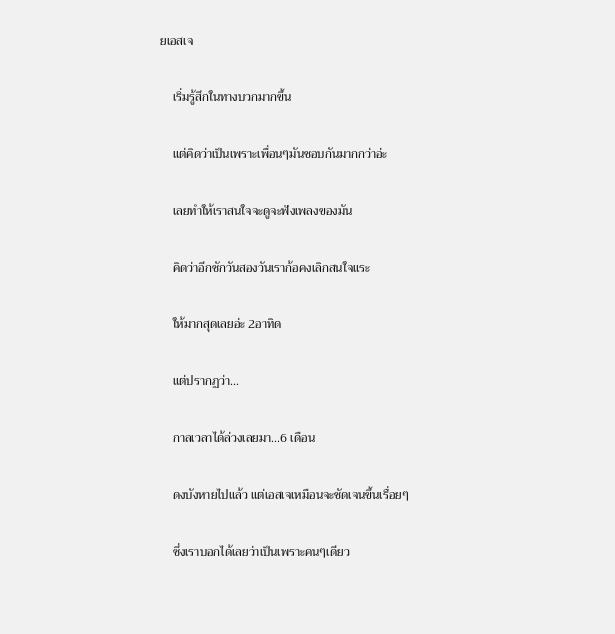ยเอสเจ

    เริ่มรู้สึกในทางบวกมากขึ้น

    แต่คิดว่าเป็นเพราะเพื่อนๆมันชอบกันมากกว่าอ่ะ

    เลยทำให้เราสนใจจะดูจะฟังเพลงของมัน

    คิดว่าอีกซักวันสองวันเราก้อคงเลิกสนใจแระ

    ให้มากสุดเลยอ่ะ 2อาทิด

    แต่ปรากฏว่า...

    กาลเวลาได้ล่วงเลยมา...6 เดือน

    ดงบังหายไปแล้ว แต่เอสเจเหมือนจะชัดเจนขึ้นเรื่อยๆ

    ซึ่งเราบอกได้เลยว่าเป็นเพราะคนๆเดียว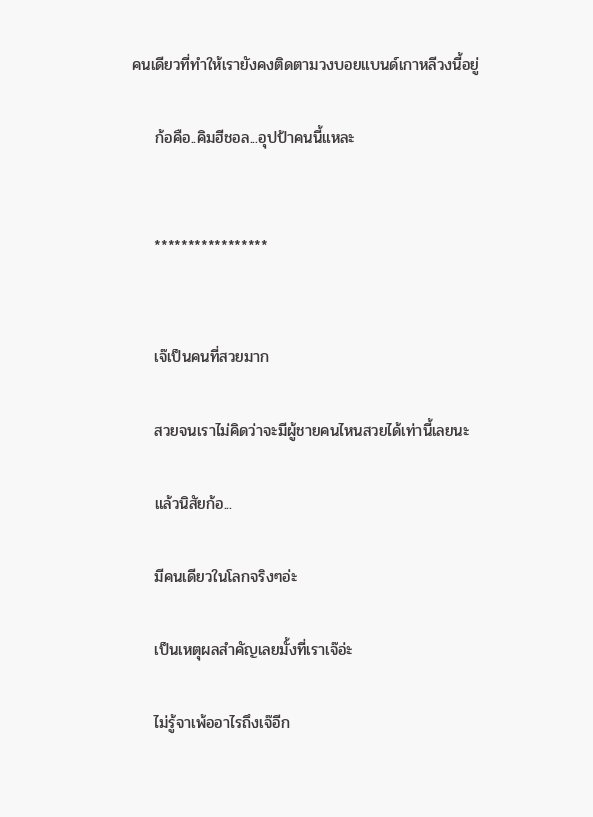คนเดียวที่ทำให้เรายังคงติดตามวงบอยแบนด์เกาหลีวงนี้อยู่

    ก้อคือ..คิมฮีชอล...อุปป้าคนนี้แหละ


    *****************


    เจ๊เป็นคนที่สวยมาก

    สวยจนเราไม่คิดว่าจะมีผู้ชายคนไหนสวยได้เท่านี้เลยนะ

    แล้วนิสัยก้อ...

    มีคนเดียวในโลกจริงๆอ่ะ

    เป็นเหตุผลสำคัญเลยมั้งที่เราเจ๊อ่ะ

    ไม่รู้จาเพ้ออาไรถึงเจ๊อีก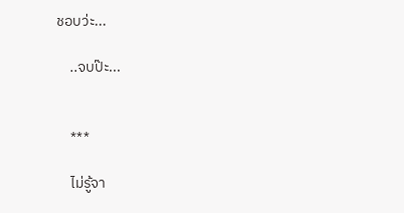ชอบว่ะ...

    ..จบป๊ะ...


    ***

    ไม่รู้จา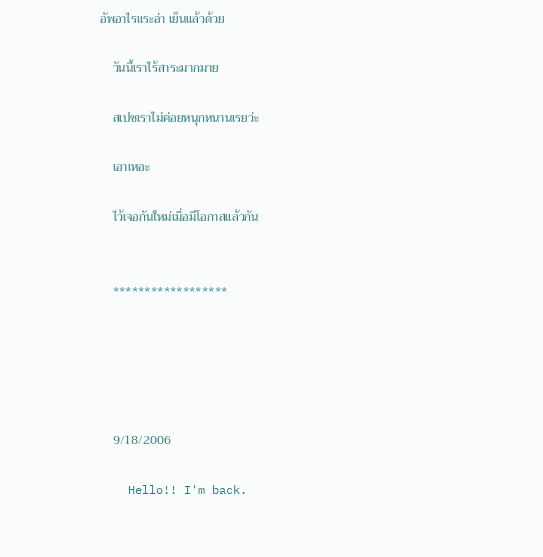อัพอาไรแระอ่า เย็นแล้วด้วย

    วันนี้เราไร้สาระมากมาย

    สเปซเราไม่ค่อยหนุกหนานเรยว่ะ

    เอาเหอะ

    ไว้เจอกันใหม่เมื่อมีโอกาสแล้วกัน


    ******************





    9/18/2006

    Hello!! I'm back.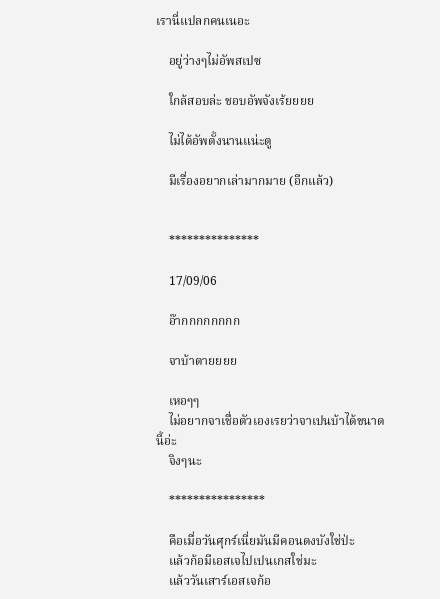เรานี่แปลกคนเนอะ

    อยู่ว่างๆไม่อัพสเปซ

    ใกล้สอบล่ะ ชอบอัพจังเร้ยยยย

    ไม่ได้อัพตั้งนานแน่ะตู

    มีเรื่องอยากเล่ามากมาย (อีกแล้ว)


    ***************

    17/09/06

    อ๊ากกกกกกกก

    จาบ้าตายยยย

    เหอๆๆ
    ไม่อยากจาเชื่อตัวเองเรยว่าจาเปนบ้าได้ขนาดนี้อ่ะ
    จิงๆนะ

    ****************

    คือเมื่อวันศุกร์เนี่ยมันมีคอนดงบังใช่ป่ะ
    แล้วก้อมีเอสเจไปเปนเกสใช่มะ
    แล้ววันเสาร์เอสเจก้อ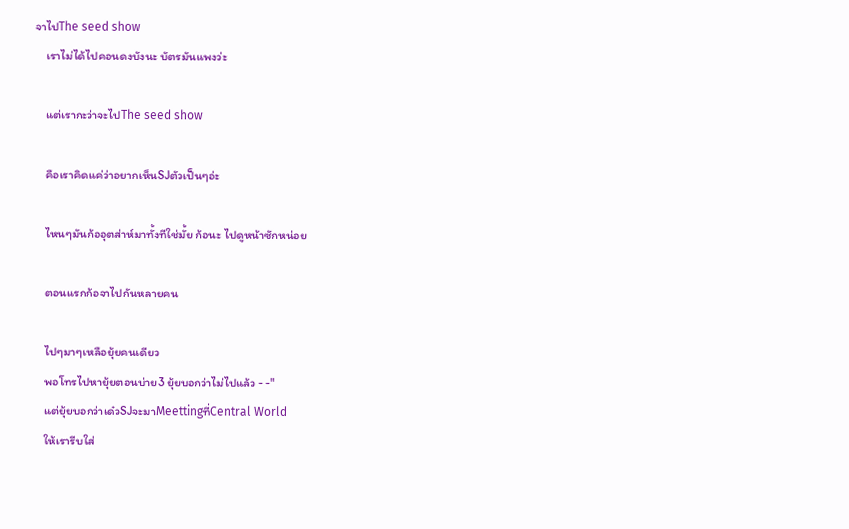จาไปThe seed show
    เราไม่ได้ไปคอนดงบังนะ บัตรมันแพงว่ะ

    แต่เรากะว่าจะไปThe seed show

    คือเราคิดแค่ว่าอยากเห็นSJตัวเป็นๆอ่ะ

    ไหนๆมันก้ออุตส่าห์มาทั้งทีใช่มั้ย ก้อนะ ไปดูหน้าซักหน่อย

    ตอนแรกก้อจาไปกันหลายคน

    ไปๆมาๆเหลือยุ้ยคนเดียว
    พอโทรไปหายุ้ยตอนบ่าย3 ยุ้ยบอกว่าไม่ไปแล้ว - -"
    แต่ยุ้ยบอกว่าเด๋วSJจะมาMeettingที่Central World
    ให้เรารีบใส่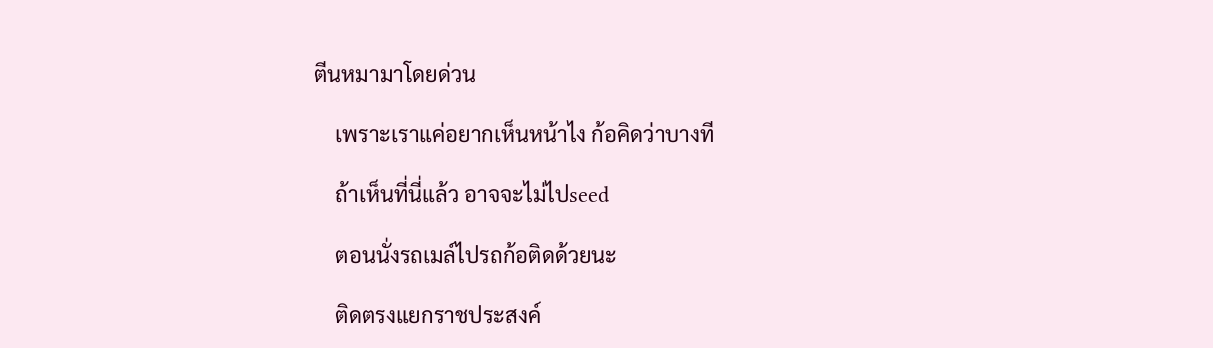ตีนหมามาโดยด่วน

    เพราะเราแค่อยากเห็นหน้าไง ก้อคิดว่าบางที

    ถ้าเห็นที่นี่แล้ว อาจจะไม่ไปseed

    ตอนนั่งรถเมล์ไปรถก้อติดด้วยนะ

    ติดตรงแยกราชประสงค์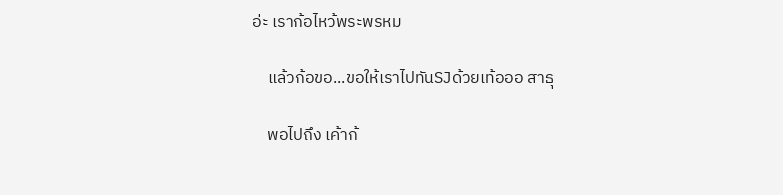อ่ะ เราก้อไหว้พระพรหม

    แล้วก้อขอ...ขอให้เราไปทันSJด้วยเท้อออ สาธุ

    พอไปถึง เค้าก้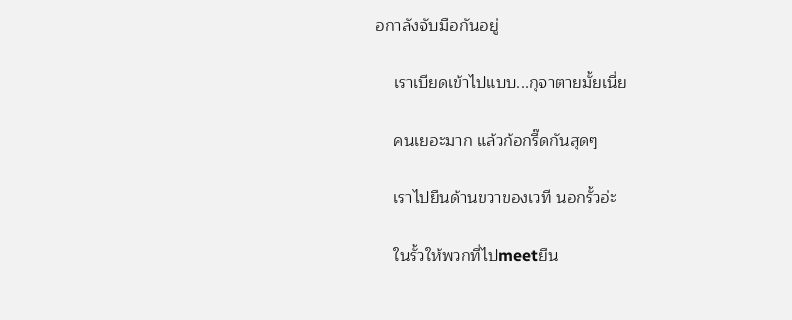อกาลังจับมือกันอยู่

    เราเบียดเข้าไปแบบ...กุจาตายมั้ยเนี่ย

    คนเยอะมาก แล้วก้อกรี๊ดกันสุดๆ

    เราไปยืนด้านขวาของเวที นอกรั้วอ่ะ

    ในรั้วให้พวกที่ไปmeetยืน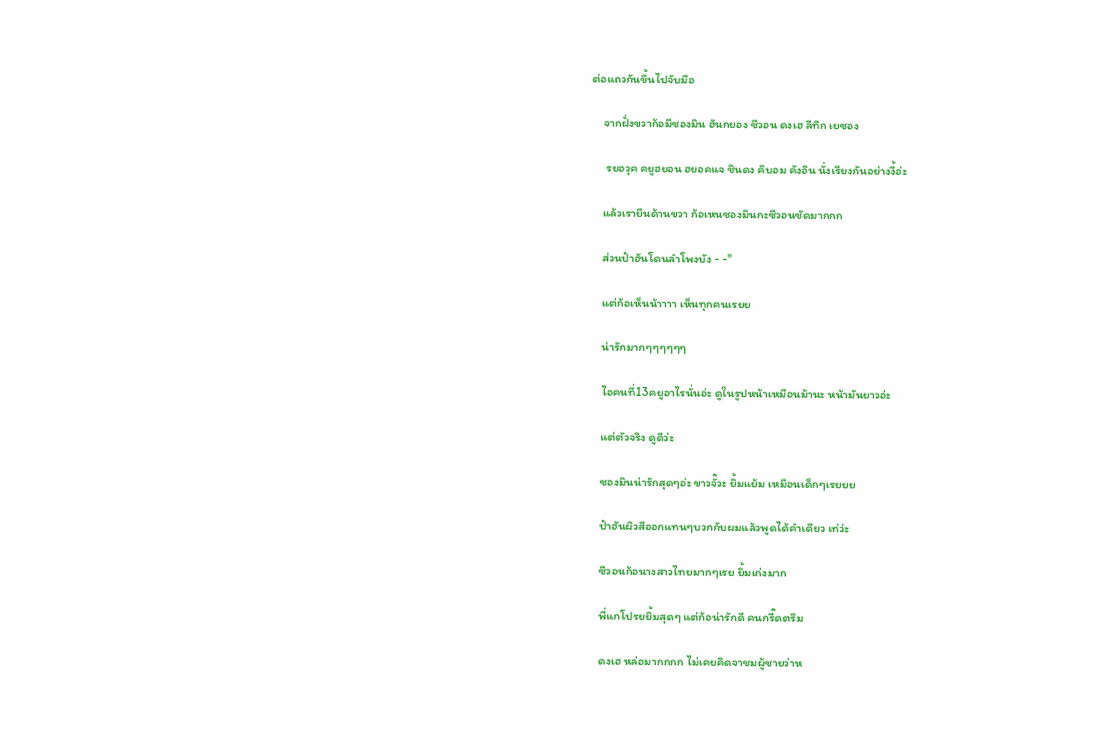ต่อแถวกันขึ้นไปจับมือ

    จากฝั่งขวาก้อมีซองมิน ฮันกยอง ซีวอน ดงเฮ ลีทึก เยซอง

     รยอวุค คยูฮยอน ฮยอคแจ ชินดง คิบอม คังอิน นั่งเรียงกันอย่างงี้อ่ะ

    แล้วเรายืนด้านขวา ก้อเหนซองมินกะซีวอนชัดมากกก

    ส่วนป๋าฮันโดนลำโพงบัง - -"

    แต่ก้อเห็นน้าาาา เห็นทุกคนเรยย

    น่ารักมากๆๆๆๆๆๆ

    ไอคนที่13คยูอาไรนั่นอ่ะ ดูในรูปหน้าเหมือนม้านะ หน้ามันยาวอ่ะ

    แต่ตัวจริง ดูดีว่ะ

    ซองมินน่ารักสุดๆอ่ะ ขาวจั๊วะ ยิ้มแย้ม เหมือนเด็กๆเรยยย

    ป๋าฮันผิวสีออกแทนๆบวกกับผมแล้วพูดได้คำเดียว เท่ว่ะ

    ซีวอนก้อนางสาวไทยมากๆเรย ยิ้มเก่งมาก

    พี่แกโปรยยิ้มสุดๆ แต่ก้อน่ารักดี คนกรี๊ดตรึม

    ดงเฮ หล่อมากกกก ไม่เคยคิดจาชมผู้ชายว่าห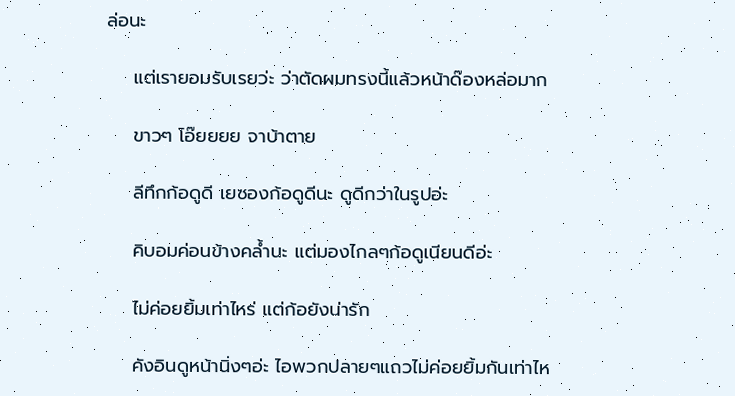ล่อนะ

    แต่เรายอมรับเรยว่ะ ว่าตัดผมทรงนี้แล้วหน้าด๊องหล่อมาก

    ขาวๆ โอ๊ยยยย จาบ้าตาย

    ลีทึกก้อดูดี เยซองก้อดูดีนะ ดูดีกว่าในรูปอ่ะ

    คิบอมค่อนข้างคล้ำนะ แต่มองไกลๆก้อดูเนียนดีอ่ะ

    ไม่ค่อยยิ้มเท่าไหร่ แต่ก้อยังน่ารัก

    คังอินดูหน้านิ่งๆอ่ะ ไอพวกปลายๆแถวไม่ค่อยยิ้มกันเท่าไห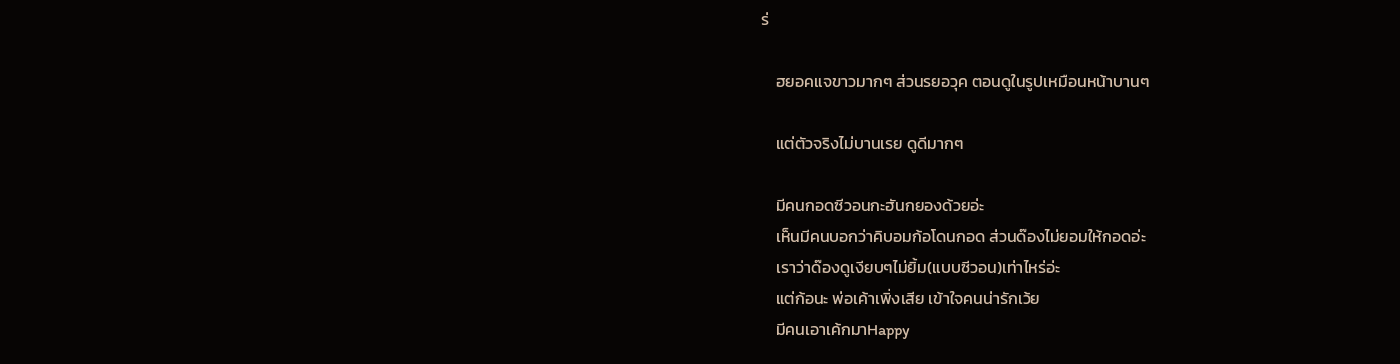ร่

    ฮยอคแจขาวมากๆ ส่วนรยอวุค ตอนดูในรูปเหมือนหน้าบานๆ

    แต่ตัวจริงไม่บานเรย ดูดีมากๆ

    มีคนกอดซีวอนกะฮันกยองด้วยอ่ะ
    เห็นมีคนบอกว่าคิบอมก้อโดนกอด ส่วนด๊องไม่ยอมให้กอดอ่ะ
    เราว่าด๊องดูเงียบๆไม่ยิ้ม(แบบซีวอน)เท่าไหร่อ่ะ
    แต่ก้อนะ พ่อเค้าเพิ่งเสีย เข้าใจคนน่ารักเว้ย
    มีคนเอาเค้กมาHappy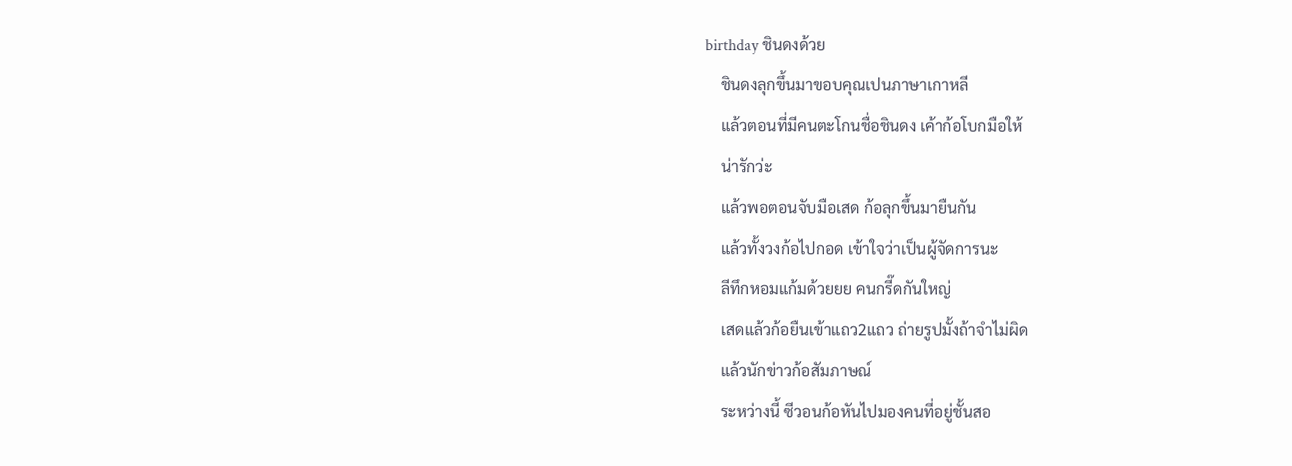birthday ชินดงด้วย
    ชินดงลุกขึ้นมาขอบคุณเปนภาษาเกาหลี
    แล้วตอนที่มีคนตะโกนชื่อชินดง เค้าก้อโบกมือให้
    น่ารักว่ะ
    แล้วพอตอนจับมือเสด ก้อลุกขึ้นมายืนกัน
    แล้วทั้งวงก้อไปกอด เข้าใจว่าเป็นผู้จัดการนะ
    ลีทึกหอมแก้มด้วยยย คนกรี๊ดกันใหญ่
    เสดแล้วก้อยืนเข้าแถว2แถว ถ่ายรูปมั้งถ้าจำไม่ผิด
    แล้วนักข่าวก้อสัมภาษณ์
    ระหว่างนี้ ซีวอนก้อหันไปมองคนที่อยู่ชั้นสอ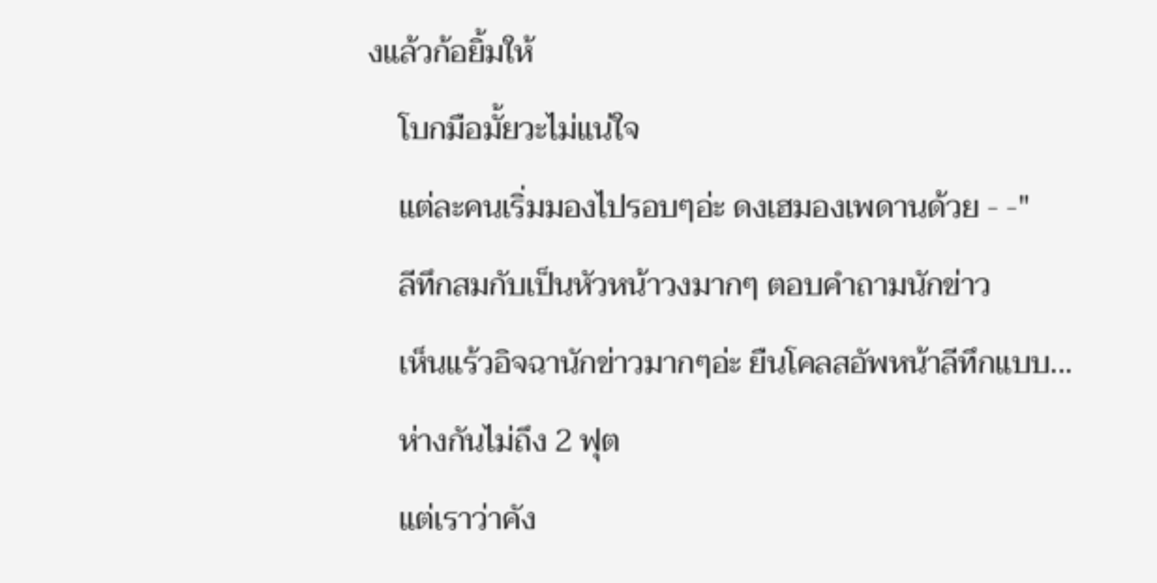งแล้วก้อยิ้มให้
    โบกมือมั้ยวะไม่แน่ใจ
    แต่ละคนเริ่มมองไปรอบๆอ่ะ ดงเฮมองเพดานด้วย - -"
    ลีทึกสมกับเป็นหัวหน้าวงมากๆ ตอบคำถามนักข่าว
    เห็นแร้วอิจฉานักข่าวมากๆอ่ะ ยืนโคลสอัพหน้าลีทึกแบบ...
    ห่างกันไม่ถึง 2 ฟุต
    แต่เราว่าคัง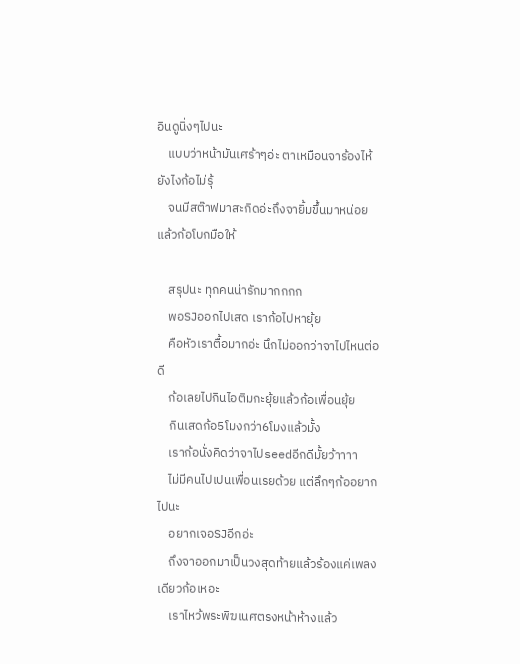อินดูนิ่งๆไปนะ
    แบบว่าหน้ามันเศร้าๆอ่ะ ตาเหมือนจาร้องไห้ยังไงก้อไม่รุ้
    จนมีสต๊าฟมาสะกิดอ่ะถึงจายิ้มขึ้นมาหน่อย แล้วก้อโบกมือให้

    สรุปนะ ทุกคนน่ารักมากกกก
    พอSJออกไปเสด เราก้อไปหายุ้ย
    คือหัวเราตื้อมากอ่ะ นึกไม่ออกว่าจาไปไหนต่อดี
    ก้อเลยไปกินไอติมกะยุ้ยแล้วก้อเพื่อนยุ้ย
    กินเสดก้อ5โมงกว่า6โมงแล้วมั้ง
    เราก้อนั่งคิดว่าจาไปseedอีกดีมั้ยว้าาาา
    ไม่มีคนไปเปนเพื่อนเรยด้วย แต่ลึกๆก้ออยากไปนะ
    อยากเจอSJอีกอ่ะ
    ถึงจาออกมาเป็นวงสุดท้ายแล้วร้องแค่เพลงเดียวก้อเหอะ
    เราไหว้พระพิฆเนศตรงหน้าห้างแล้ว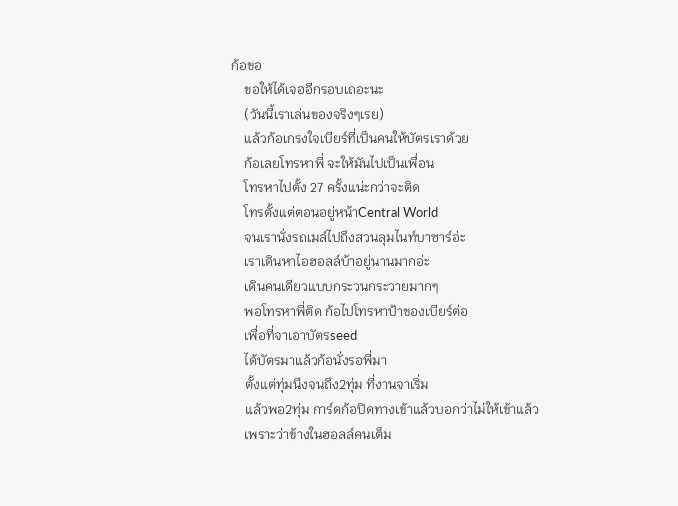ก้อขอ
    ขอให้ได้เจออีกรอบเถอะนะ
    (วันนี้เราเล่นของจริงๆเรย)
    แล้วก้อเกรงใจเบียร์ที่เป็นคนให้บัตรเราด้วย
    ก้อเลยโทรหาพี่ จะให้มันไปเป็นเพื่อน
    โทรหาไปตั้ง 27 ครั้งแน่ะกว่าจะติด
    โทรตั้งแต่ตอนอยู่หน้าCentral World
    จนเรานั่งรถเมล์ไปถึงสวนลุมไนท์บาซาร์อ่ะ
    เราเดินหาไอฮอลล์บ้าอยู่นานมากอ่ะ
    เดินคนเดียวแบบกระวนกระวายมากๆ
    พอโทรหาพี่ติด ก้อไปโทรหาป้าของเบียร์ต่อ
    เพื่อที่จาเอาบัตรseed
    ได้บัตรมาแล้วก้อนั่งรอพี่มา
    ตั้งแต่ทุ่มนึงจนถึง2ทุ่ม ที่งานจาเริ่ม
    แล้วพอ2ทุ่ม การ์ดก้อปิดทางเข้าแล้วบอกว่าไม่ให้เข้าแล้ว
    เพราะว่าข้างในฮอลล์คนเต็ม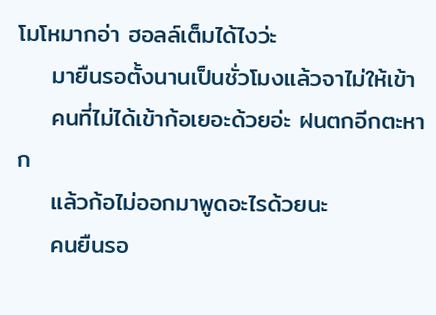โมโหมากอ่า ฮอลล์เต็มได้ไงว่ะ
    มายืนรอตั้งนานเป็นชั่วโมงแล้วจาไม่ให้เข้า
    คนที่ไม่ได้เข้าก้อเยอะด้วยอ่ะ ฝนตกอีกตะหาก
    แล้วก้อไม่ออกมาพูดอะไรด้วยนะ
    คนยืนรอ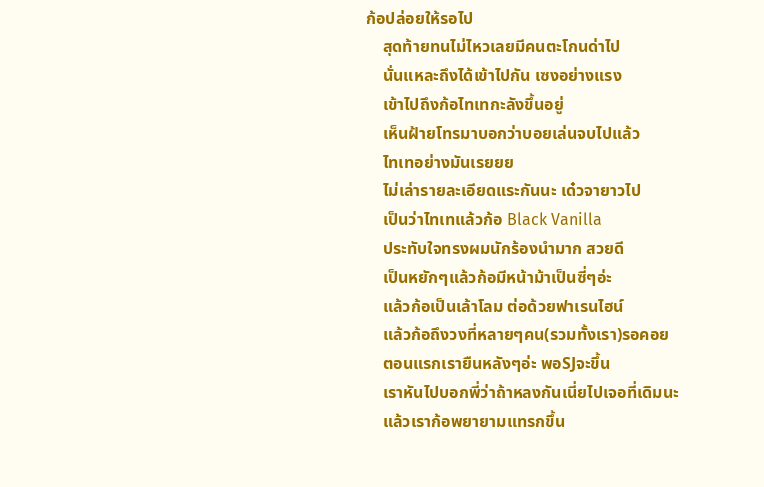ก้อปล่อยให้รอไป
    สุดท้ายทนไม่ไหวเลยมีคนตะโกนด่าไป
    นั่นแหละถึงได้เข้าไปกัน เซงอย่างแรง
    เข้าไปถึงก้อไทเทกะลังขึ้นอยู่
    เห็นฝ้ายโทรมาบอกว่าบอยเล่นจบไปแล้ว
    ไทเทอย่างมันเรยยย
    ไม่เล่ารายละเอียดแระกันนะ เด๋วจายาวไป
    เป็นว่าไทเทแล้วก้อ Black Vanilla
    ประทับใจทรงผมนักร้องนำมาก สวยดี
    เป็นหยักๆแล้วก้อมีหน้าม้าเป็นซี่ๆอ่ะ
    แล้วก้อเป็นเล้าโลม ต่อด้วยฟาเรนไฮน์
    แล้วก้อถึงวงที่หลายๆคน(รวมทั้งเรา)รอคอย
    ตอนแรกเรายืนหลังๆอ่ะ พอSJจะขึ้น
    เราหันไปบอกพี่ว่าถ้าหลงกันเนี่ยไปเจอที่เดิมนะ
    แล้วเราก้อพยายามแทรกขึ้น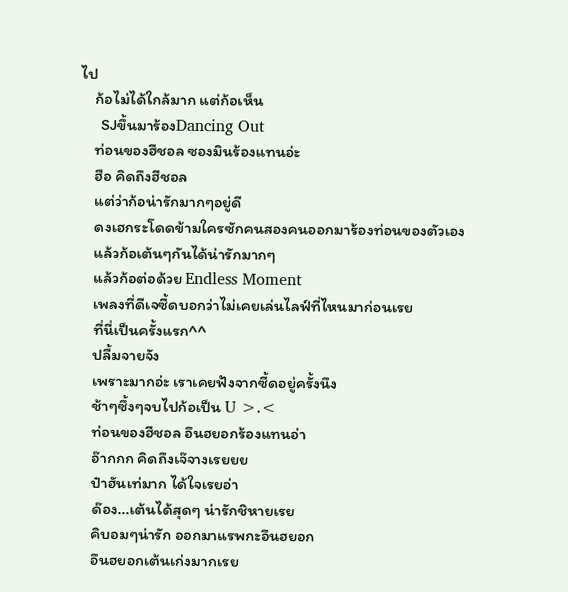ไป
    ก้อไม่ได้ใกล้มาก แต่ก้อเห็น
    SJขึ้นมาร้องDancing Out
    ท่อนของฮีชอล ซองมินร้องแทนอ่ะ
    ฮือ คิดถึงฮีชอล
    แต่ว่าก้อน่ารักมากๆอยู่ดี
    ดงเฮกระโดดข้ามใครซักคนสองคนออกมาร้องท่อนของตัวเอง
    แล้วก้อเต้นๆกันได้น่ารักมากๆ
    แล้วก้อต่อด้วย Endless Moment
    เพลงที่ดีเจซี้ดบอกว่าไม่เคยเล่นไลฟ์ที่ไหนมาก่อนเรย
    ที่นี่เป็นครั้งแรก^^
    ปลื้มจายจัง
    เพราะมากอ่ะ เราเคยฟังจากซี้ดอยู่ครั้งนึง
    ช้าๆซึ้งๆจบไปก้อเป็น U >.<
    ท่อนของฮีชอล อึนฮยอกร้องแทนอ่า
    อ๊ากกก คิดถึงเจ๊จางเรยยย
    ป๋าฮันเท่มาก ได้ใจเรยอ่า
    ด๊อง...เต้นได้สุดๆ น่ารักชิหายเรย
    คิบอมๆน่ารัก ออกมาแรพกะอึนฮยอก
    อึนฮยอกเต้นเก่งมากเรย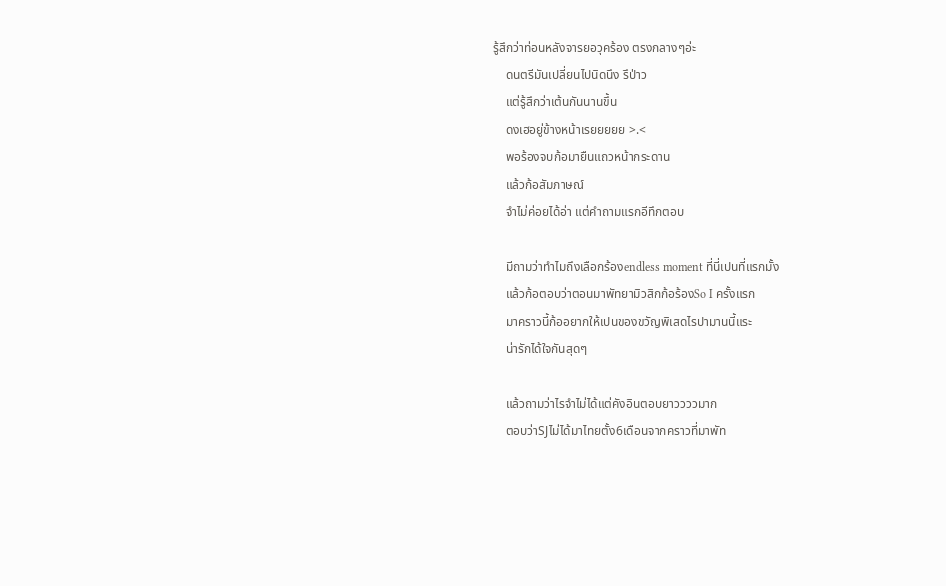รู้สึกว่าท่อนหลังจารยอวุคร้อง ตรงกลางๆอ่ะ
    ดนตรีมันเปลี่ยนไปนิดนึง รึป่าว
    แต่รู้สึกว่าเต้นกันนานขึ้น
    ดงเฮอยู่ข้างหน้าเรยยยยย >.<
    พอร้องจบก้อมายืนแถวหน้ากระดาน
    แล้วก้อสัมภาษณ์
    จำไม่ค่อยได้อ่า แต่คำถามแรกอีทึกตอบ

    มีถามว่าทำไมถึงเลือกร้องendless moment ที่นี่เปนที่แรกมั้ง
    แล้วก้อตอบว่าตอนมาพัทยามิวสิกก้อร้องSo I ครั้งแรก
    มาคราวนี้ก้ออยากให้เปนของขวัญพิเสดไรปามานนี้แระ
    น่ารักได้ใจกันสุดๆ

    แล้วถามว่าไรจำไม่ได้แต่คังอินตอบยาววววมาก
    ตอบว่าSJไม่ได้มาไทยตั้ง6เดือนจากคราวที่มาพัท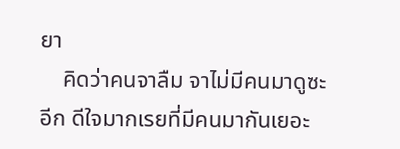ยา
    คิดว่าคนจาลืม จาไม่มีคนมาดูซะอีก ดีใจมากเรยที่มีคนมากันเยอะ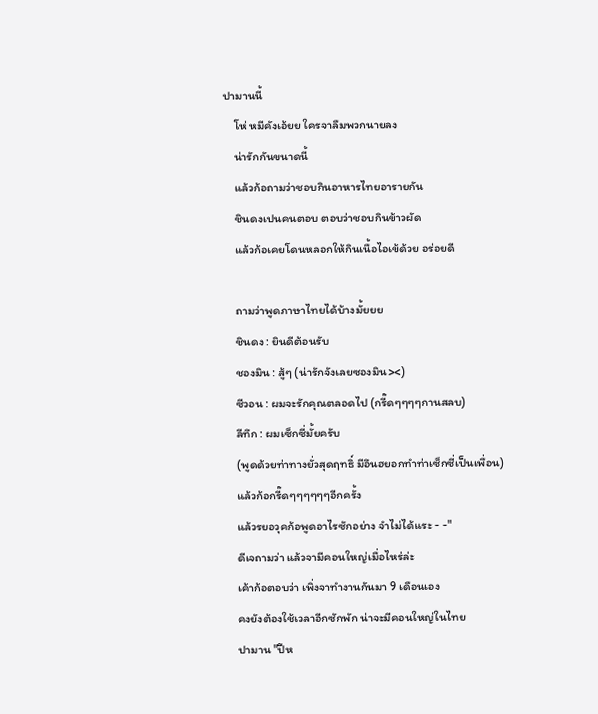ปามานนี้
    โห่ หมีคังเอ้ยย ใครจาลืมพวกนายลง
    น่ารักกันขนาดนี้
    แล้วก้อถามว่าชอบกินอาหารไทยอารายกัน
    ชินดงเปนคนตอบ ตอบว่าชอบกินข้าวผัด
    แล้วก้อเคยโดนหลอกให้กินเนื้อไอเข้ด้วย อร่อยดี

    ถามว่าพูดภาษาไทยได้บ้างมั้ยยย
    ชินดง : ยินดีต้อนรับ
    ชองมิน : สู้ๆ (น่ารักจังเลยซองมิน><)
    ซีวอน : ผมจะรักคุณตลอดไป (กรี๊ดๆๆๆๆกานสลบ)
    ลีทึก : ผมเซ็กซี่มั้ยครับ
    (พูดด้วยท่าทางยั่วสุดฤทธิ์ มีอึนฮยอกทำท่าเซ็กซี่เป็นเพื่อน)
    แล้วก้อกรี๊ดๆๆๆๆๆๆอีกครั้ง
    แล้วรยอวุคก้อพูดอาไรซักอย่าง จำไม่ได้แระ - -"
    ดีเจถามว่า แล้วจามีคอนใหญ่เมื่อไหร่ล่ะ
    เค้าก้อตอบว่า เพิ่งจาทำงานกันมา 9 เดือนเอง
    คงยังต้องใช้เวลาอีกซักพัก น่าจะมีคอนใหญ่ในไทย
    ปามาน "ปีห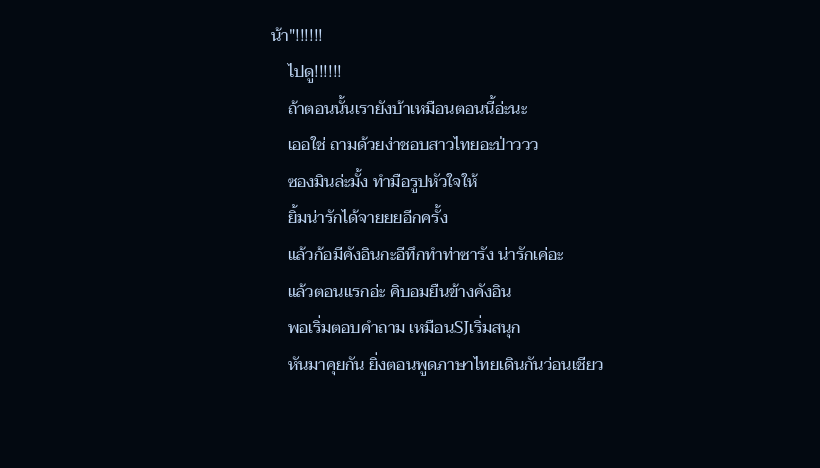น้า"!!!!!!
    ไปดู!!!!!!
    ถ้าตอนนั้นเรายังบ้าเหมือนตอนนี้อ่ะนะ
    เออใช่ ถามด้วยง่าชอบสาวไทยอะป่าววว
    ซองมินล่ะมั้ง ทำมือรูปหัวใจให้
    ยิ้มน่ารักได้จายยยอีกครั้ง
    แล้วก้อมีคังอินกะอีทึกทำท่าซารัง น่ารักเค่อะ
    แล้วตอนแรกอ่ะ คิบอมยืนข้างคังอิน
    พอเริ่มตอบคำถาม เหมือนSJเริ่มสนุก
    หันมาคุยกัน ยิ่งตอนพูดภาษาไทยเดินกันว่อนเชียว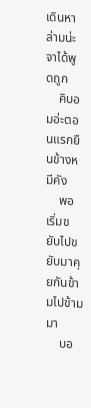เดินหาล่ามน่ะจาได้พูดถูก
    คิบอมอ่ะตอนแรกยืนข้างหมีคัง
    พอเริ่มขยับไปขยับมาคุยกันข้ามไปข้ามมา
    บอ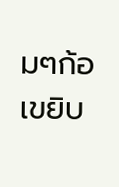มๆก้อเขยิบ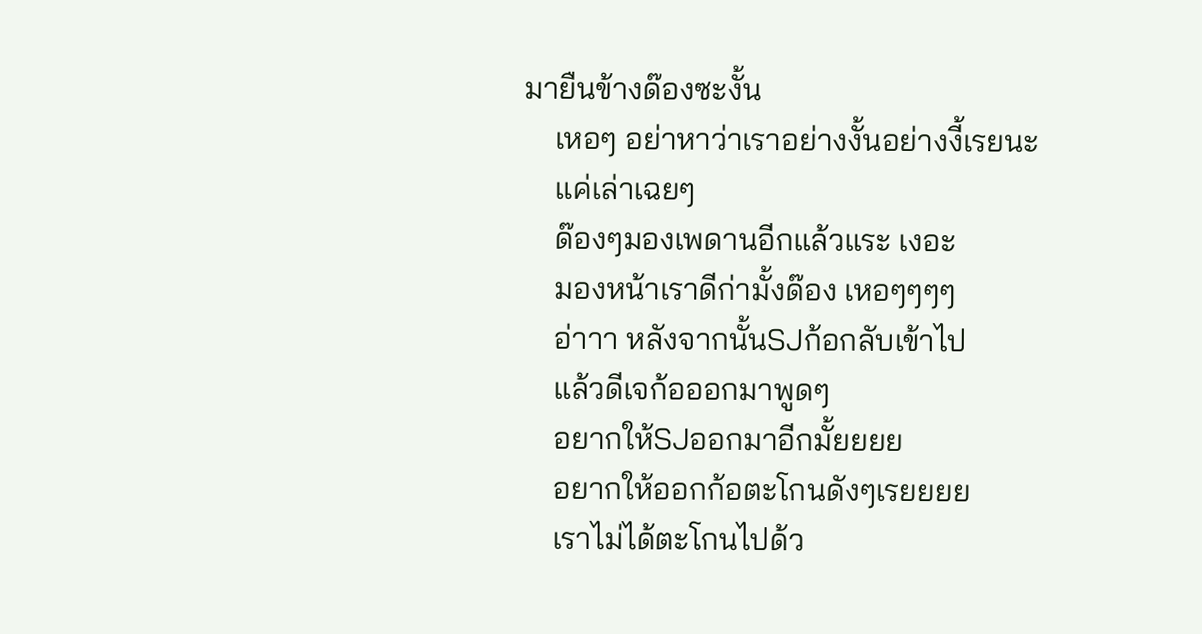มายืนข้างด๊องซะงั้น
    เหอๆ อย่าหาว่าเราอย่างงั้นอย่างงี้เรยนะ
    แค่เล่าเฉยๆ
    ด๊องๆมองเพดานอีกแล้วแระ เงอะ
    มองหน้าเราดีก่ามั้งด๊อง เหอๆๆๆๆ
    อ่าาา หลังจากนั้นSJก้อกลับเข้าไป
    แล้วดีเจก้อออกมาพูดๆ
    อยากให้SJออกมาอีกมั้ยยยย
    อยากให้ออกก้อตะโกนดังๆเรยยยย
    เราไม่ได้ตะโกนไปด้ว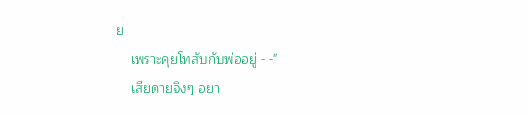ย
    เพราะคุยโทสับกับพ่ออยู่ - -"
    เสียดายจิงๆ อยา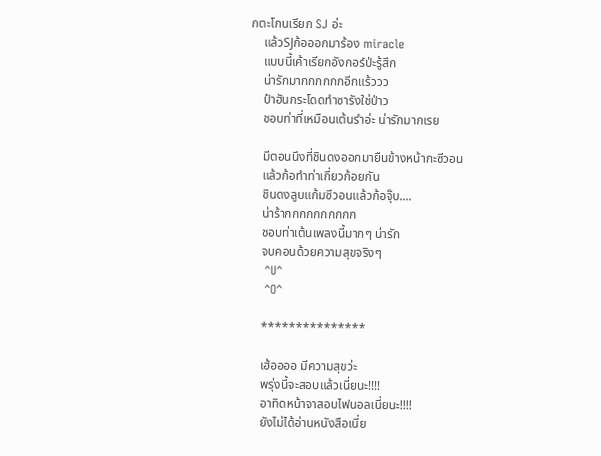กตะโกนเรียก SJ อ่ะ
    แล้วSJก้อออกมาร้อง miracle
    แบบนี้เค้าเรียกอังกอร์ป่ะรู้สึก
    น่ารักมากกกกกกอีกแร้ววว
    ป๋าฮันกระโดดทำซารังใช่ป่าว
    ชอบท่าที่เหมือนเต้นรำอ่ะ น่ารักมากเรย

    มีตอนนึงที่ชินดงออกมายืนข้างหน้ากะซีวอน
    แล้วก้อทำท่าเกี่ยวก้อยกัน
    ชินดงลูบแก้มซีวอนแล้วก้อจุ๊บ....
    น่าร้ากกกกกกกกกก
    ชอบท่าเต้นเพลงนี้มากๆ น่ารัก
    จบคอนด้วยความสุขจริงๆ
    ^U^
    ^O^

    ***************

    เฮ้ออออ มีความสุขว่ะ
    พรุ่งนี้จะสอบแล้วเนี่ยนะ!!!!
    อาทิดหน้าจาสอบไฟนอลเนี่ยนะ!!!!
    ยังไม่ได้อ่านหนังสือเนี่ย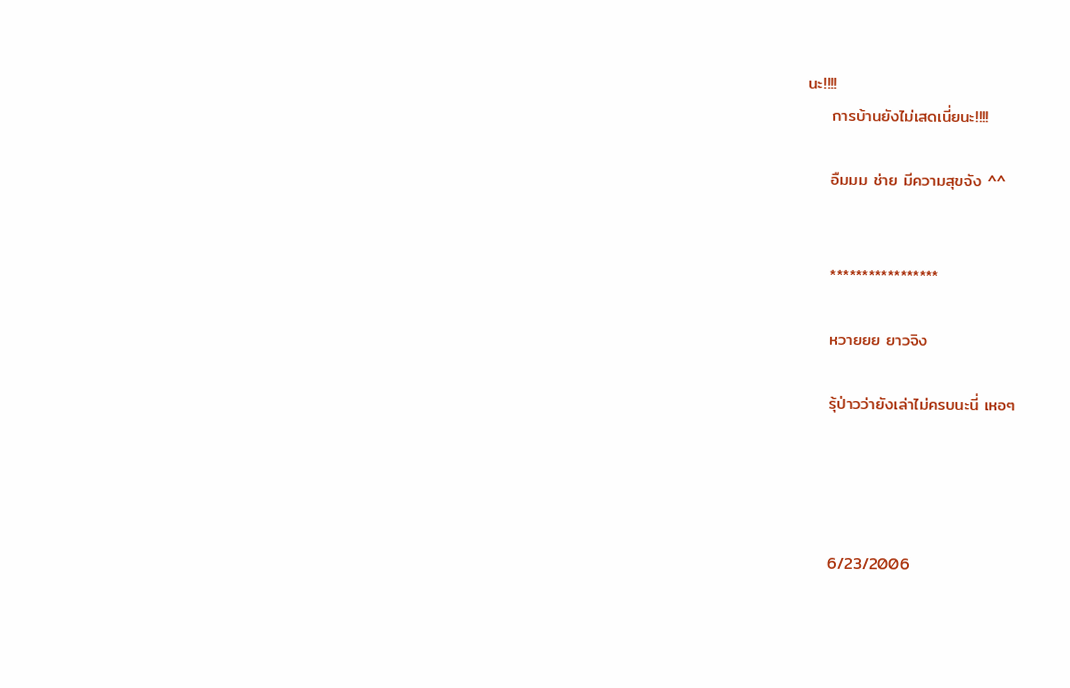นะ!!!!
    การบ้านยังไม่เสดเนี่ยนะ!!!!

    อืมมม ช่าย มีความสุขจัง ^^


    *****************

    หวายยย ยาวจิง

    รุ้ป่าวว่ายังเล่าไม่ครบนะนี่ เหอๆ




    6/23/2006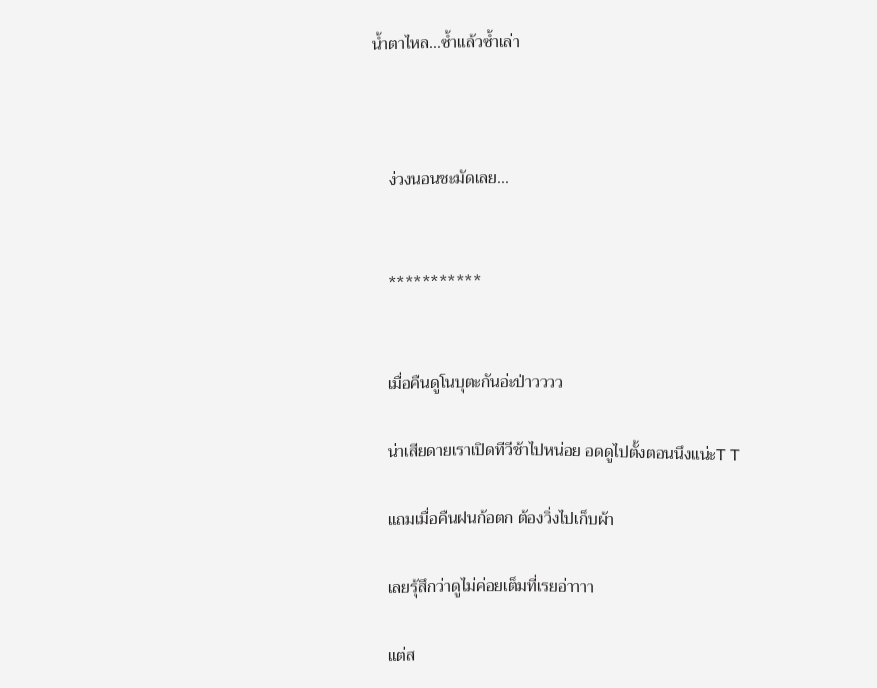น้ำตาไหล...ซ้ำแล้วซ้ำเล่า



    ง่วงนอนชะมัดเลย...


    ***********


    เมื่อคืนดูโนบุตะกันอ่ะป่าวววว

    น่าเสียดายเราเปิดทีวีช้าไปหน่อย อดดูไปตั้งตอนนึงแน่ะT T

    แถมเมื่อคืนฝนก้อตก ต้องวิ่งไปเก็บผ้า

    เลยรุ้สึกว่าดูไม่ค่อยเต็มที่เรยอ่าาาา

    แต่ส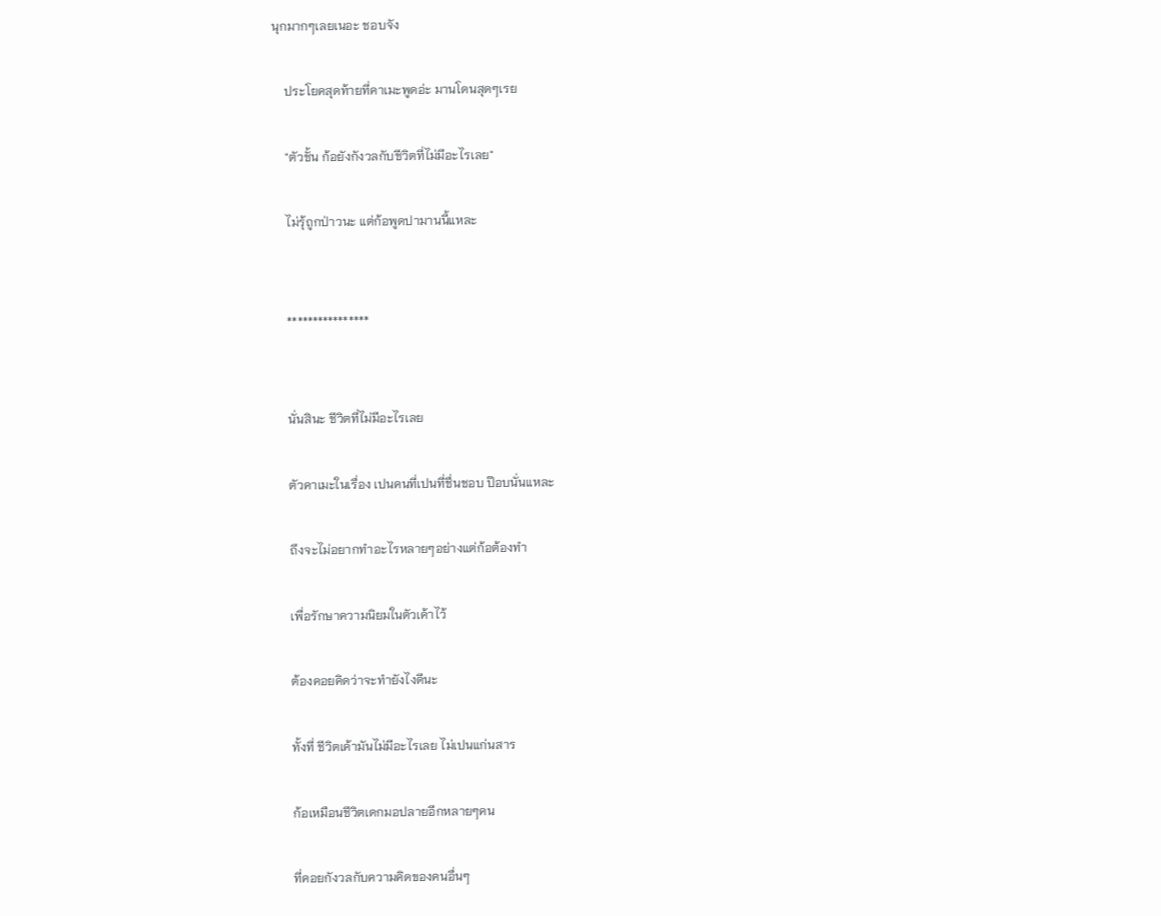นุกมากๆเลยเนอะ ชอบจัง

    ประโยคสุดท้ายที่คาเมะพูดอ่ะ มานโดนสุดๆเรย

    "ตัวชั้น ก้อยังกังวลกับชีวิตที่ไม่มีอะไรเลย"

    ไม่รุ้ถูกป่าวนะ แต่ก้อพูดปามานนี้แหละ


    ****************


    นั่นสินะ ชีวิตที่ไม่มีอะไรเลย

    ตัวคาเมะในเรื่อง เปนคนที่เปนที่ชื่นชอบ ป๊อบนั่นแหละ

    ถึงจะไม่อยากทำอะไรหลายๆอย่างแต่ก้อต้องทำ

    เพื่อรักษาความนิยมในตัวเค้าไว้

    ต้องคอยคิดว่าจะทำยังไงดีนะ

    ทั้งที่ ชีวิตเค้ามันไม่มีอะไรเลย ไม่เปนแก่นสาร

    ก้อเหมือนชีวิตเดกมอปลายอีกหลายๆคน

    ที่คอยกังวลกับความคิดของคนอื่นๆ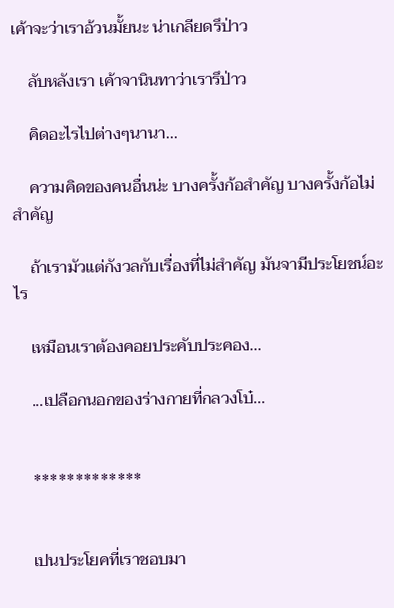เค้าจะว่าเราอ้วนมั้ยนะ น่าเกลียดรึป่าว

    ลับหลังเรา เค้าจานินทาว่าเรารึป่าว

    คิดอะไรไปต่างๆนานา...

    ความคิดของคนอื่นน่ะ บางครั้งก้อสำคัญ บางครั้งก้อไม่สำคัญ

    ถ้าเรามัวแต่กังวลกับเรื่องที่ไม่สำคัญ มันจามีประโยชน์อะไร

    เหมือนเราต้องคอยประคับประคอง...

    ...เปลือกนอกของร่างกายที่กลวงโบ๋...


    *************


    เปนประโยคที่เราชอบมา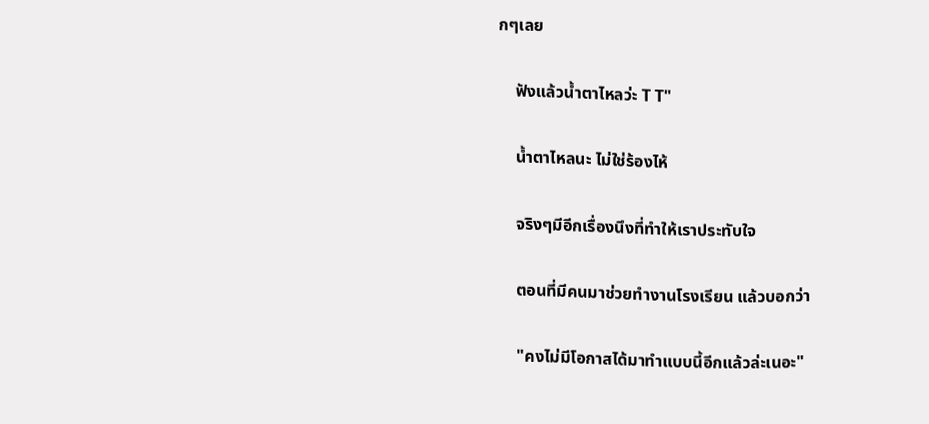กๆเลย

    ฟังแล้วน้ำตาไหลว่ะ T T"

    น้ำตาไหลนะ ไม่ใช่ร้องไห้

    จริงๆมีอีกเรื่องนึงที่ทำให้เราประทับใจ

    ตอนที่มีคนมาช่วยทำงานโรงเรียน แล้วบอกว่า

    "คงไม่มีโอกาสได้มาทำแบบนี้อีกแล้วล่ะเนอะ"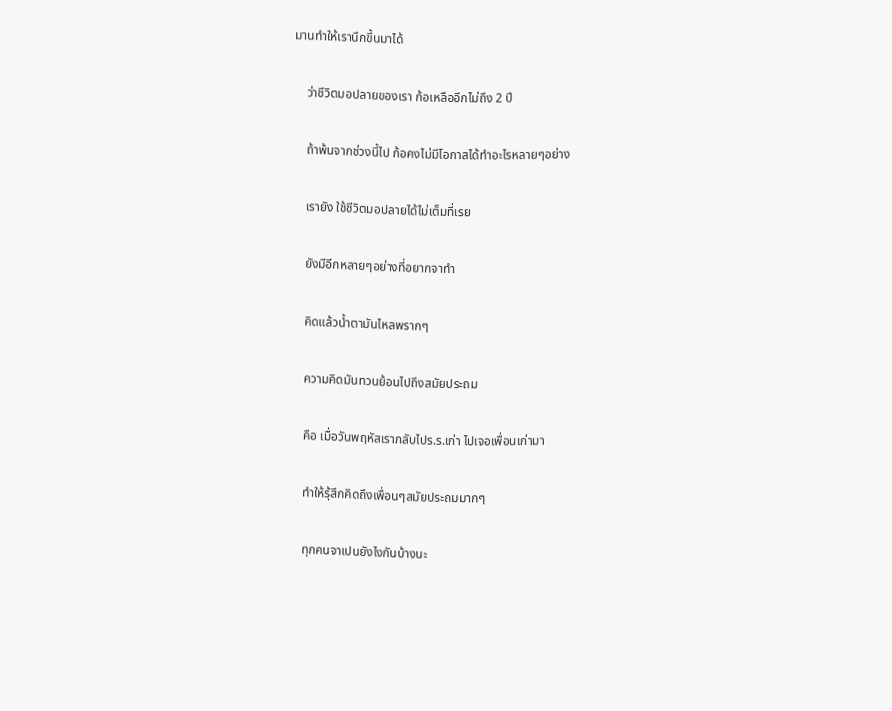มานทำให้เรานึกขึ้นมาได้

    ว่าชีวิตมอปลายของเรา ก้อเหลืออีกไม่ถึง 2 ปี

    ถ้าพ้นจากช่วงนี้ไป ก้อคงไม่มีโอกาสได้ทำอะไรหลายๆอย่าง

    เรายัง ใช้ชีวิตมอปลายได้ไม่เต็มที่เรย

    ยังมีอีกหลายๆอย่างที่อยากจาทำ

    คิดแล้วน้ำตามันไหลพรากๆ

    ความคิดมันทวนย้อนไปถึงสมัยประถม

    คือ เมื่อวันพฤหัสเรากลับไปร.ร.เก่า ไปเจอเพื่อนเก่ามา

    ทำให้รุ้สึกคิดถึงเพื่อนๆสมัยประถมมากๆ

    ทุกคนจาเปนยังไงกันบ้างนะ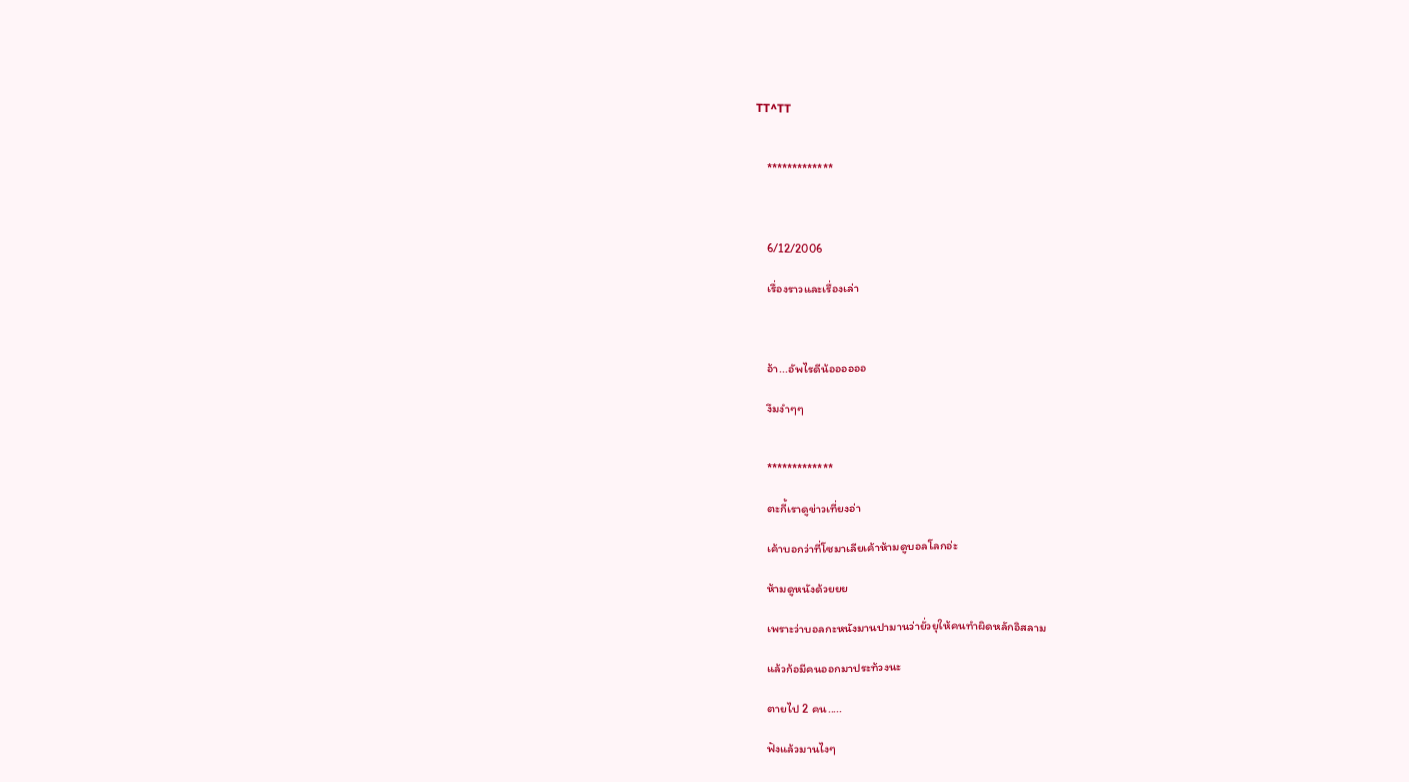TT^TT


    *************



    6/12/2006

    เรื่องราวและเรื่องเล่า



    อ้า...อัพไรดีน้ออออออ

    งึมงำๆๆ


    *************

    ตะกี้เราดูข่าวเที่ยงอ่า

    เค้าบอกว่าที่โซมาเลียเค้าห้ามดูบอลโลกอ่ะ

    ห้ามดูหนังด้วยยย

    เพราะว่าบอลกะหนังมานปามานว่ายั่วยุให้คนทำผิดหลักอิสลาม

    แล้วก้อมีคนออกมาประท้วงนะ

    ตายไป 2 คน.....

    ฟังแล้วมานไงๆ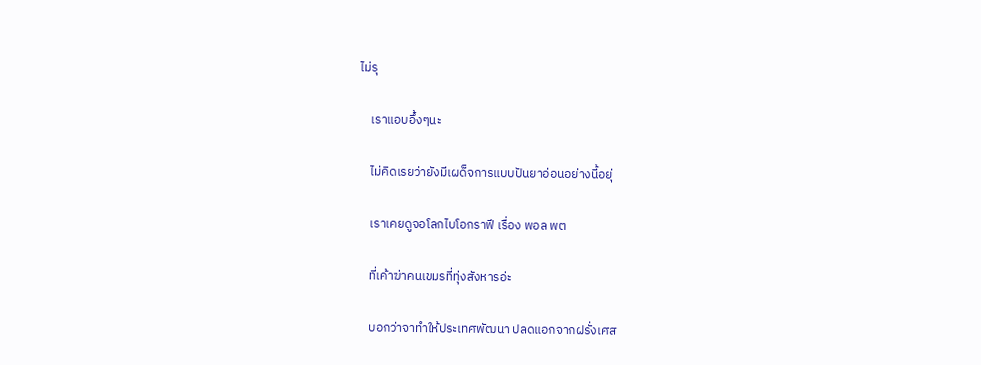ไม่รุ

    เราแอบอึ้งๆนะ

    ไม่คิดเรยว่ายังมีเผด็จการแบบปันยาอ่อนอย่างนี้อยุ่

    เราเคยดูจอโลกไบโอกราฟี เรื่อง พอล พต

    ที่เค้าฆ่าคนเขมรที่ทุ่งสังหารอ่ะ

    บอกว่าจาทำให้ประเทศพัฒนา ปลดแอกจากฝรั่งเศส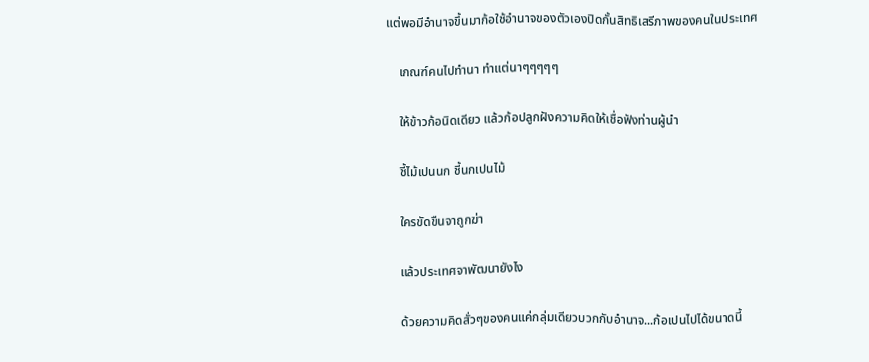แต่พอมีอำนาจขึ้นมาก้อใช้อำนาจของตัวเองปิดกั้นสิทธิเสรีภาพของคนในประเทศ

    เกณฑ์คนไปทำนา ทำแต่นาๆๆๆๆๆ

    ให้ข้าวก้อนิดเดียว แล้วก้อปลูกฝังความคิดให้เชื่อฟังท่านผู้นำ

    ชี้ไม้เปนนก ชี้นกเปนไม้

    ใครขัดขืนจาถูกฆ่า

    แล้วประเทศจาพัฒนายังไง

    ด้วยความคิดสั่วๆของคนแค่กลุ่มเดียวบวกกับอำนาจ...ก้อเปนไปได้ขนาดนี้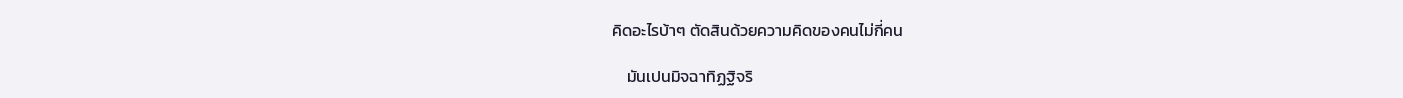คิดอะไรบ้าๆ ตัดสินด้วยความคิดของคนไม่กี่คน

    มันเปนมิจฉาทิฏฐิจริ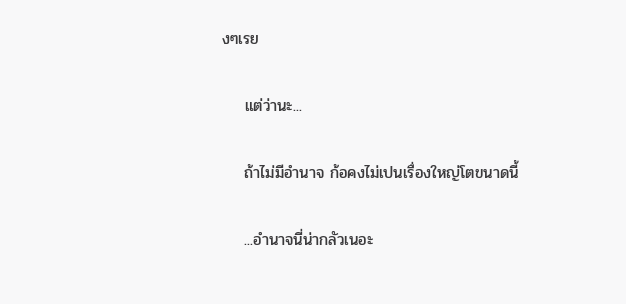งๆเรย

    แต่ว่านะ...

    ถ้าไม่มีอำนาจ ก้อคงไม่เปนเรื่องใหญ่โตขนาดนี้

    ...อำนาจนี่น่ากลัวเนอะ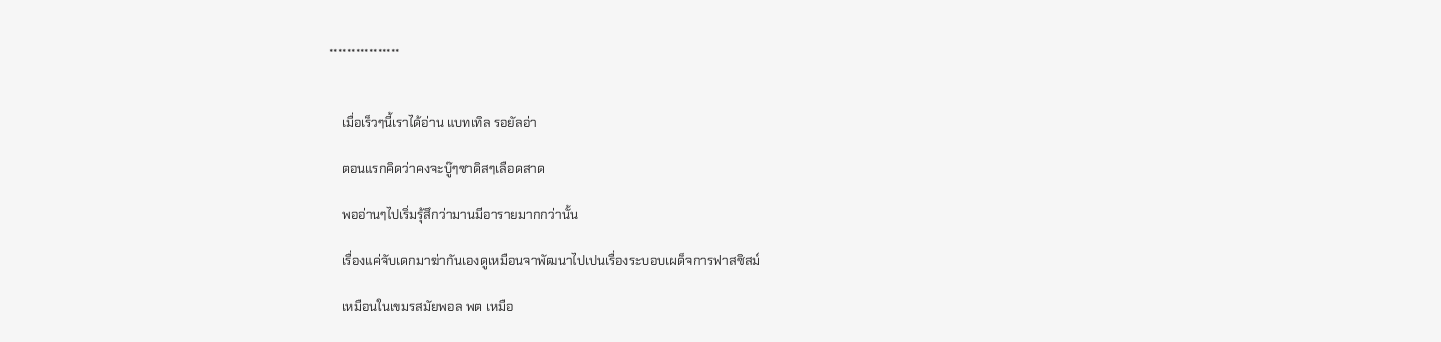****************


    เมื่อเร็วๆนี้เราได้อ่าน แบทเทิล รอยัลอ่า

    ตอนแรกคิดว่าคงจะบู๊ๆซาดิสๆเลือดสาด

    พออ่านๆไปเริ่มรุ้สึกว่ามานมีอารายมากกว่านั้น

    เรื่องแค่จับเดกมาฆ่ากันเองดูเหมือนจาพัฒนาไปเปนเรื่องระบอบเผด็จการฟาสซิสม์

    เหมือนในเขมรสมัยพอล พต เหมือ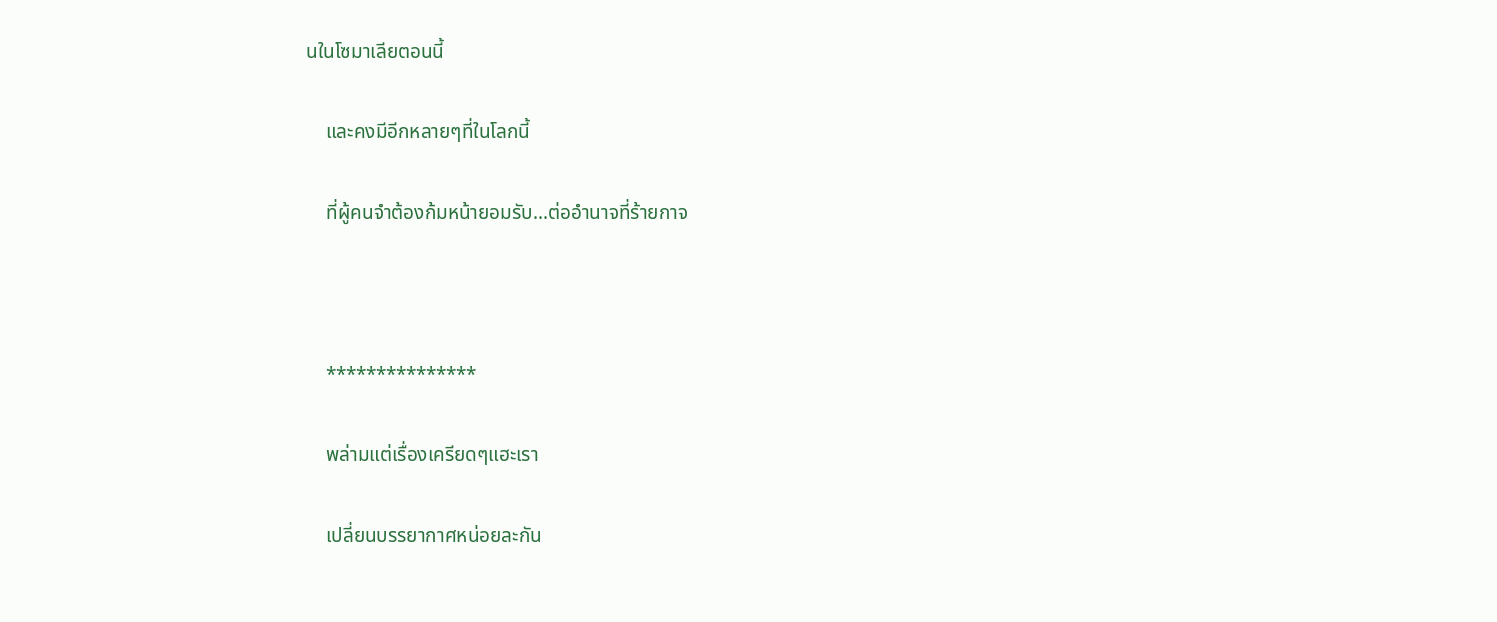นในโซมาเลียตอนนี้

    และคงมีอีกหลายๆที่ในโลกนี้

    ที่ผู้คนจำต้องก้มหน้ายอมรับ...ต่ออำนาจที่ร้ายกาจ



    ***************

    พล่ามแต่เรื่องเครียดๆแฮะเรา

    เปลี่ยนบรรยากาศหน่อยละกัน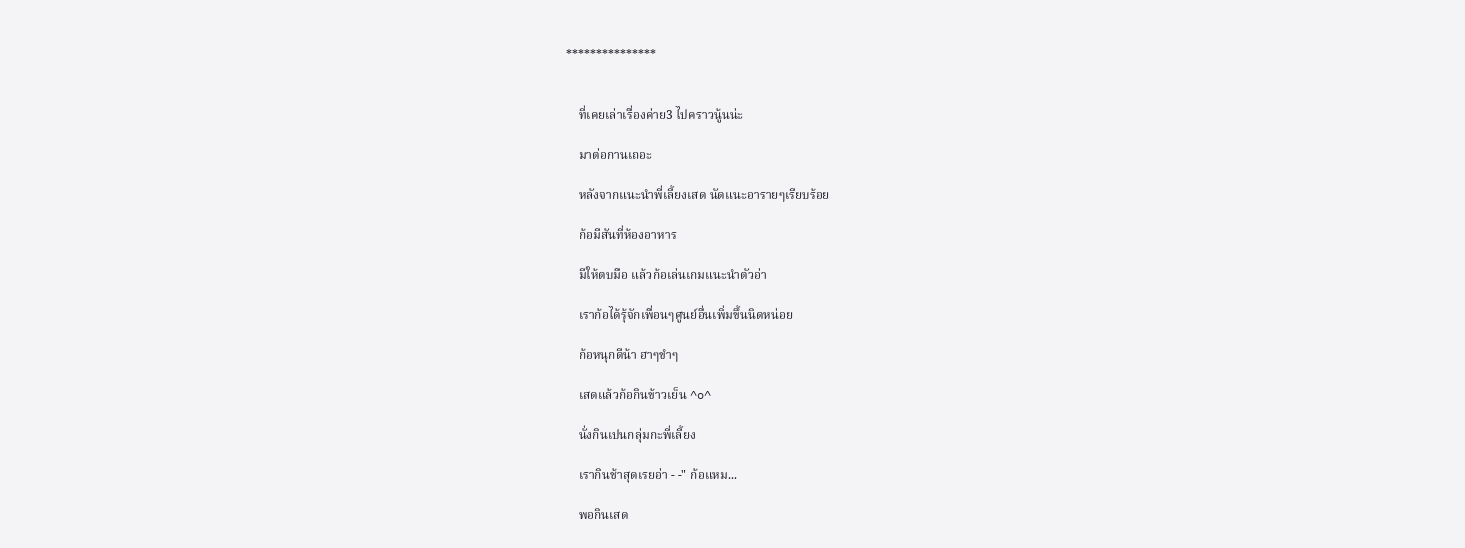***************


    ที่เคยเล่าเรื่องค่าย3 ไปคราวนู้นน่ะ

    มาต่อกานเถอะ

    หลังจากแนะนำพี่เลี้ยงเสด นัดแนะอารายๆเรียบร้อย

    ก้อมีสันที่ห้องอาหาร

    มีให้ตบมือ แล้วก้อเล่นเกมแนะนำตัวอ่า

    เราก้อได้รุ้จักเพื่อนๆศูนย์อื่นเพิ่มขึ้นนิดหน่อย

    ก้อหนุกดีน้า ฮาๆขำๆ

    เสดแล้วก้อกินข้าวเย็น ^o^

    นั่งกินเปนกลุ่มกะพี่เลี้ยง

    เรากินช้าสุดเรยอ่า - -" ก้อแหม...

    พอกินเสด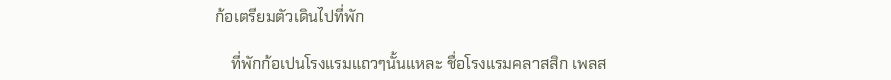ก้อเตรียมตัวเดินไปที่พัก

    ที่พักก้อเปนโรงแรมแถวๆนั้นแหละ ชื่อโรงแรมคลาสสิก เพลส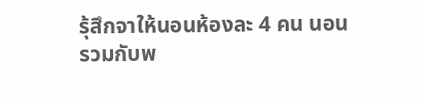รุ้สึกจาให้นอนห้องละ 4 คน นอนรวมกับพ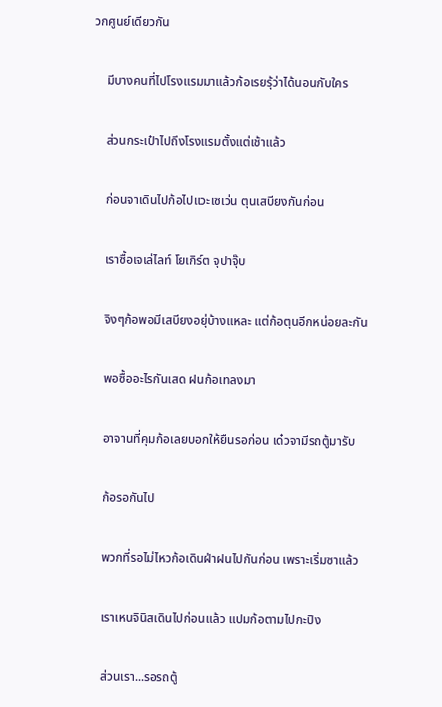วกศูนย์เดียวกัน

    มีบางคนที่ไปโรงแรมมาแล้วก้อเรยรุ้ว่าได้นอนกับใคร

    ส่วนกระเป๋าไปถึงโรงแรมตั้งแต่เช้าแล้ว

    ก่อนจาเดินไปก้อไปแวะเซเว่น ตุนเสบียงกันก่อน

    เราซื้อเจเล่ไลท์ โยเกิร์ต จุปาจุ๊บ

    จิงๆก้อพอมีเสบียงอยุ่บ้างแหละ แต่ก้อตุนอีกหน่อยละกัน

    พอซื้ออะไรกันเสด ฝนก้อเทลงมา

    อาจานที่คุมก้อเลยบอกให้ยืนรอก่อน เด๋วจามีรถตู้มารับ

    ก้อรอกันไป

    พวกที่รอไม่ไหวก้อเดินฝ่าฝนไปกันก่อน เพราะเริ่มซาแล้ว

    เราเหนจินิสเดินไปก่อนแล้ว แปมก้อตามไปกะปิง

    ส่วนเรา...รอรถตู้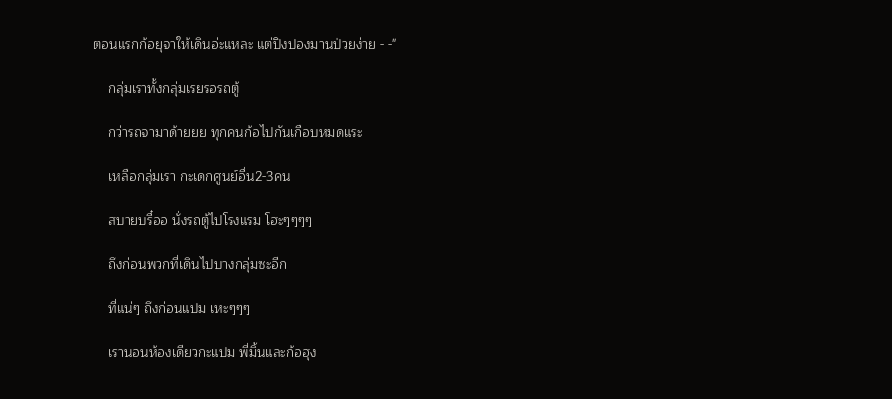ตอนแรกก้อยุจาให้เดินอ่ะแหละ แต่ปิงปองมานป่วยง่าย - -"

    กลุ่มเราทั้งกลุ่มเรยรอรถตู้

    กว่ารถจามาด้ายยย ทุกคนก้อไปกันเกือบหมดแระ

    เหลือกลุ่มเรา กะเดกศูนย์อื่น2-3คน

    สบายบรื๋ออ นั่งรถตู้ไปโรงแรม โฮะๆๆๆๆ

    ถึงก่อนพวกที่เดินไปบางกลุ่มซะอีก

    ที่แน่ๆ ถึงก่อนแปม เหะๆๆๆ

    เรานอนห้องเดียวกะแปม พี่มิ้นและก้อฮุง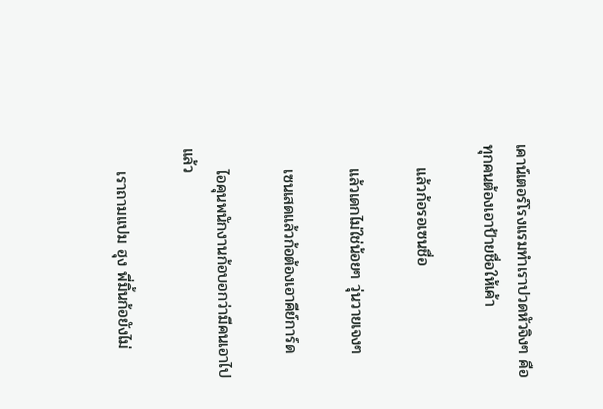เคาน์เตอร์โรงแรมทำเราปวดหัวจิงๆ คือทุกคนต้องเอาป้ายชื่อให้เค้า

    แล้วก้อรอเซนชื่อ

    แล้วเดกไม่ใช่น้อยๆ วุ่นวายเจงๆ

    เซนเสดแล้วก้อต้องเอาคีย์การ์ด

    ไอคุนพนักงานก้อบอกว่ามีคนเอาไปแล้ว

    เราถามแปม ฮุง พี่มิ้นก้อยังไม่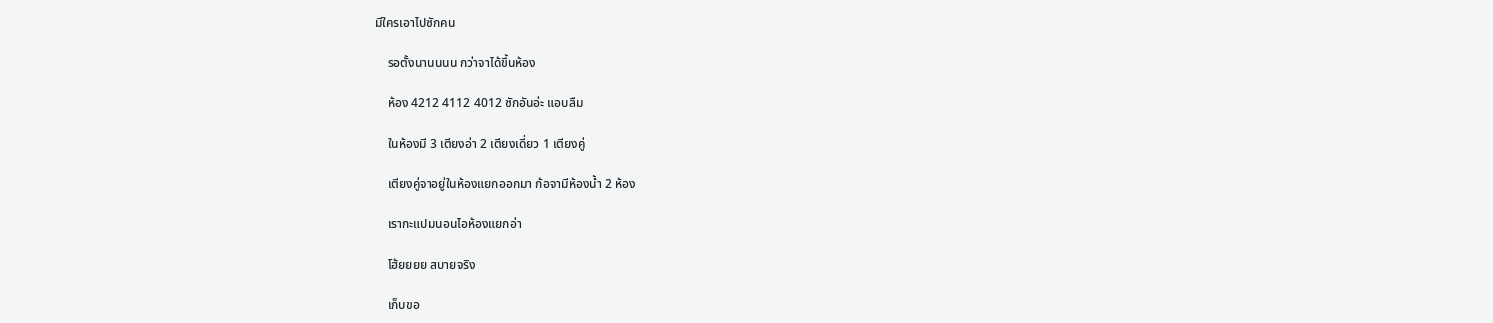มีใครเอาไปซักคน

    รอตั้งนานนนน กว่าจาได้ขึ้นห้อง

    ห้อง 4212 4112 4012 ซักอันอ่ะ แอบลืม

    ในห้องมี 3 เตียงอ่า 2 เตียงเดี่ยว 1 เตียงคู่

    เตียงคู่จาอยู่ในห้องแยกออกมา ก้อจามีห้องน้ำ 2 ห้อง

    เรากะแปมนอนไอห้องแยกอ่า

    โฮ้ยยยย สบายจริง

    เก็บขอ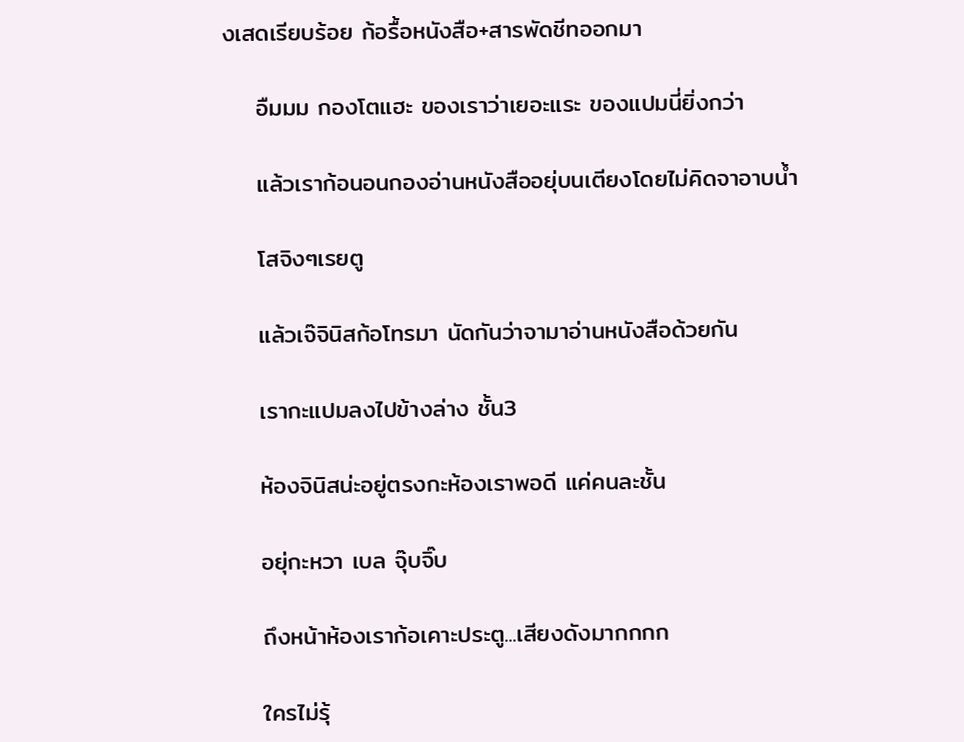งเสดเรียบร้อย ก้อรื้อหนังสือ+สารพัดชีทออกมา

    อืมมม กองโตแฮะ ของเราว่าเยอะแระ ของแปมนี่ยิ่งกว่า

    แล้วเราก้อนอนกองอ่านหนังสืออยุ่บนเตียงโดยไม่คิดจาอาบน้ำ

    โสจิงๆเรยตู

    แล้วเจ๊จินิสก้อโทรมา นัดกันว่าจามาอ่านหนังสือด้วยกัน

    เรากะแปมลงไปข้างล่าง ชั้น3

    ห้องจินิสน่ะอยู่ตรงกะห้องเราพอดี แค่คนละชั้น

    อยุ่กะหวา เบล จุ๊บจิ๊บ

    ถึงหน้าห้องเราก้อเคาะประตู...เสียงดังมากกกก

    ใครไม่รุ้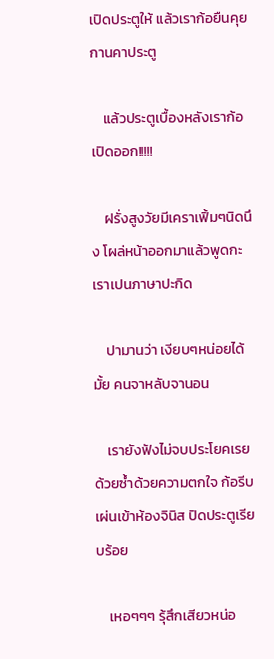เปิดประตูให้ แล้วเราก้อยืนคุยกานคาประตู

    แล้วประตูเบื้องหลังเราก้อเปิดออก!!!!!

    ฝรั่งสูงวัยมีเคราเฟิ้มๆนิดนึง โผล่หน้าออกมาแล้วพูดกะเราเปนภาษาปะกิด

    ปามานว่า เงียบๆหน่อยได้มั้ย คนจาหลับจานอน

    เรายังฟังไม่จบประโยคเรยด้วยซ้ำด้วยความตกใจ ก้อรีบเผ่นเข้าห้องจินิส ปิดประตูเรียบร้อย

    เหอๆๆๆ รุ้สึกเสียวหน่อ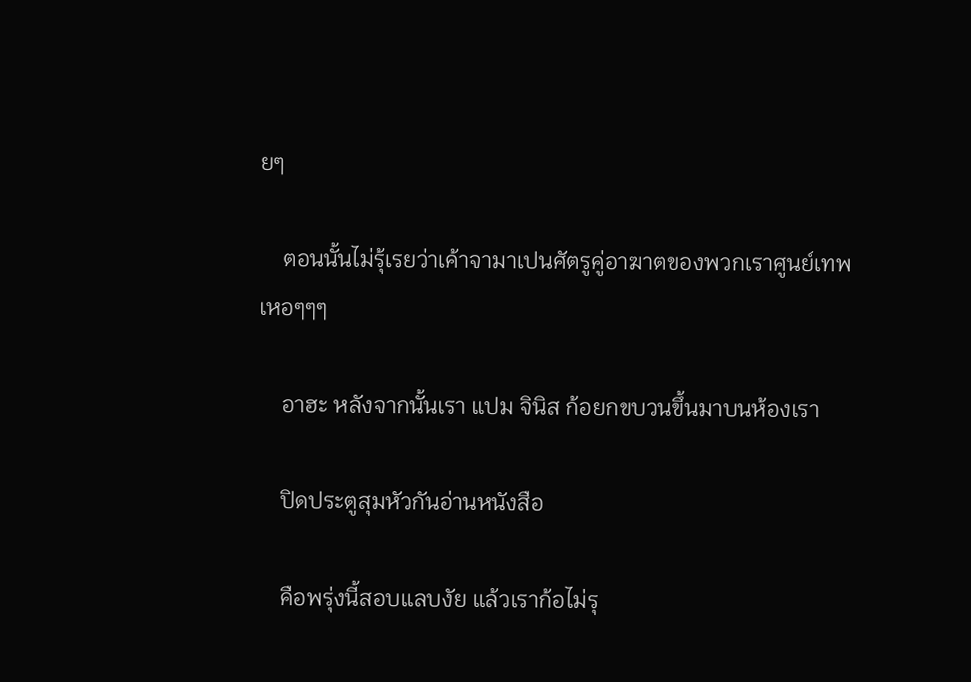ยๆ

    ตอนนั้นไม่รุ้เรยว่าเค้าจามาเปนศัตรูคู่อาฆาตของพวกเราศูนย์เทพ เหอๆๆๆ

    อาฮะ หลังจากนั้นเรา แปม จินิส ก้อยกขบวนขึ้นมาบนห้องเรา

    ปิดประตูสุมหัวกันอ่านหนังสือ

    คือพรุ่งนี้สอบแลบงัย แล้วเราก้อไม่รุ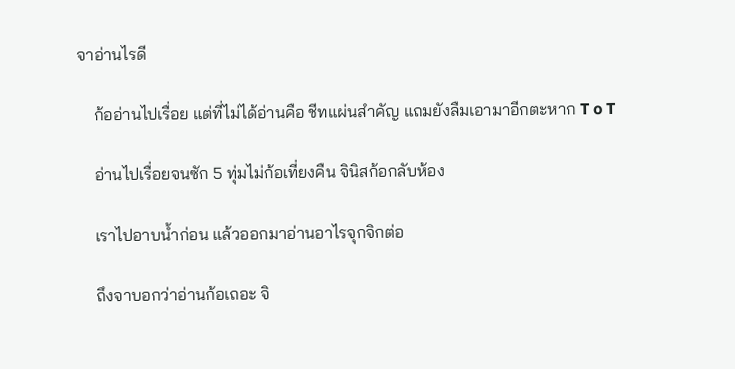จาอ่านไรดี

    ก้ออ่านไปเรื่อย แต่ที่ไม่ได้อ่านคือ ชีทแผ่นสำคัญ แถมยังลืมเอามาอีกตะหาก T o T

    อ่านไปเรื่อยจนซัก 5 ทุ่มไม่ก้อเที่ยงคืน จินิสก้อกลับห้อง

    เราไปอาบน้ำก่อน แล้วออกมาอ่านอาไรจุกจิกต่อ

    ถึงจาบอกว่าอ่านก้อเถอะ จิ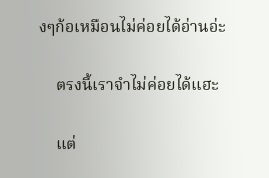งๆก้อเหมือนไม่ค่อยได้อ่านอ่ะ

    ตรงนี้เราจำไม่ค่อยได้แฮะ

    แต่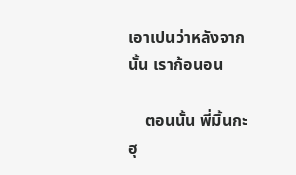เอาเปนว่าหลังจากนั้น เราก้อนอน

    ตอนนั้น พี่มิ้นกะฮุ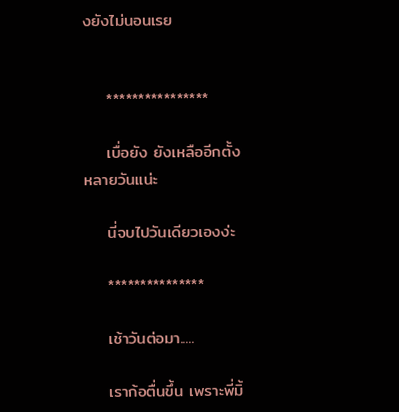งยังไม่นอนเรย


    ****************

    เบื่อยัง ยังเหลืออีกตั้งหลายวันแน่ะ

    นี่จบไปวันเดียวเองง่ะ

    ***************

    เช้าวันต่อมา.....

    เราก้อตื่นขึ้น เพราะพี่มิ้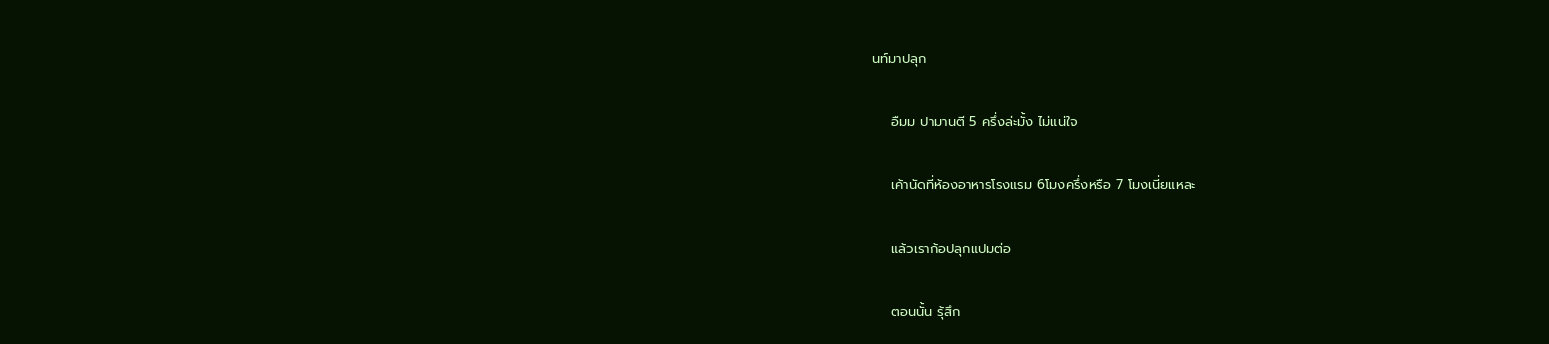นท์มาปลุก

    อืมม ปามานตี 5 ครึ่งล่ะมั้ง ไม่แน่ใจ

    เค้านัดที่ห้องอาหารโรงแรม 6โมงครึ่งหรือ 7 โมงเนี่ยแหละ

    แล้วเราก้อปลุกแปมต่อ

    ตอนนั้น รุ้สึก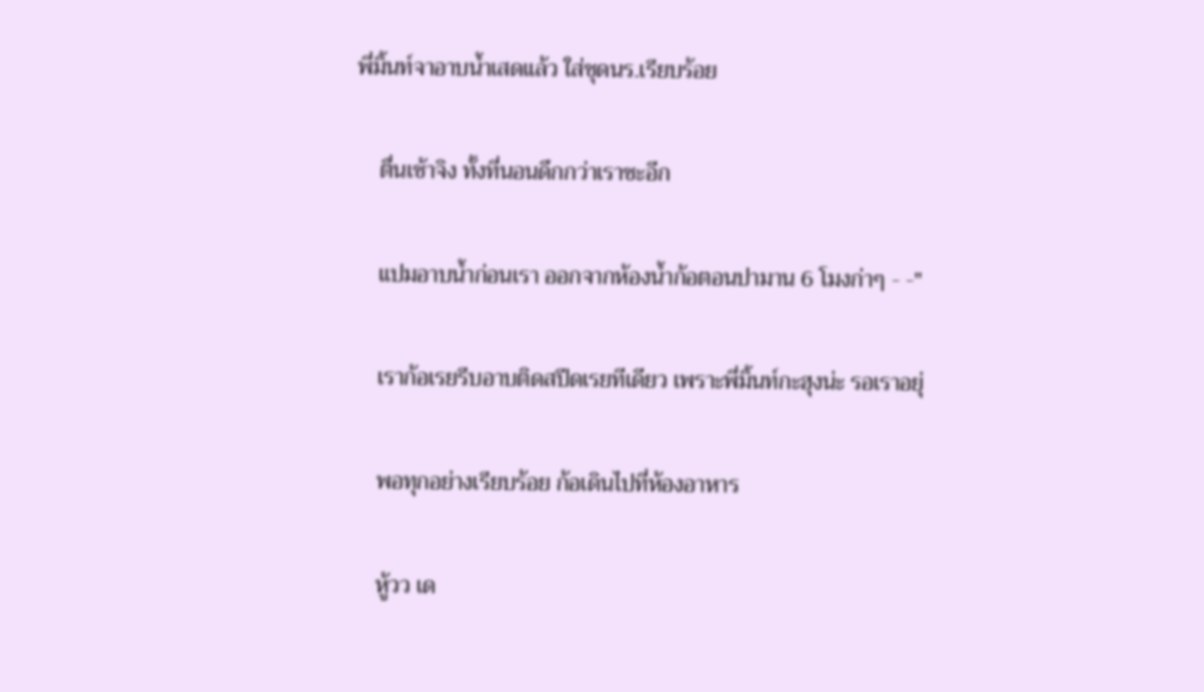พี่มิ้นท์จาอาบน้ำเสดแล้ว ใส่ชุดนร.เรียบร้อย

    ตื่นเช้าจิง ทั้งที่นอนดึกกว่าเราซะอีก

    แปมอาบน้ำก่อนเรา ออกจากห้องน้ำก้อตอนปามาน 6 โมงก่าๆ - -"

    เราก้อเรยรีบอาบติดสปีดเรยทีเดียว เพราะพี่มิ้นท์กะฮุงน่ะ รอเราอยุ่

    พอทุกอย่างเรียบร้อย ก้อเดินไปที่ห้องอาหาร

    หู้วว เด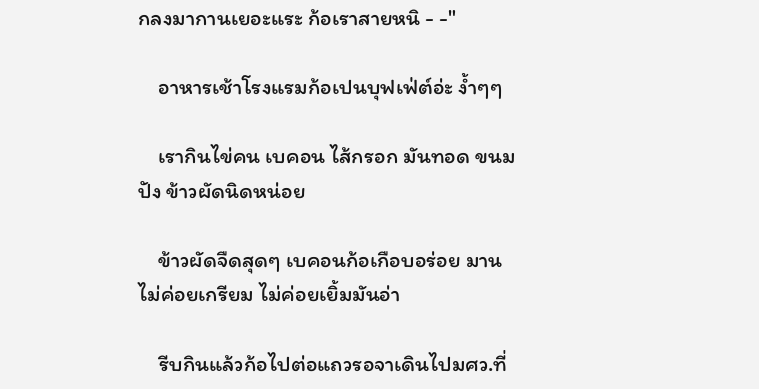กลงมากานเยอะแระ ก้อเราสายหนิ - -"

    อาหารเช้าโรงแรมก้อเปนบุฟเฟ่ต์อ่ะ ง้ำๆๆ

    เรากินไข่คน เบคอน ไส้กรอก มันทอด ขนมปัง ข้าวผัดนิดหน่อย

    ข้าวผัดจืดสุดๆ เบคอนก้อเกือบอร่อย มานไม่ค่อยเกรียม ไม่ค่อยเยิ้มมันอ่า

    รีบกินแล้วก้อไปต่อแถวรอจาเดินไปมศว.ที่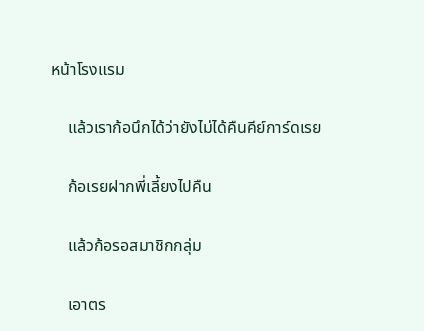หน้าโรงแรม

    แล้วเราก้อนึกได้ว่ายังไม่ได้คืนคีย์การ์ดเรย

    ก้อเรยฝากพี่เลี้ยงไปคืน

    แล้วก้อรอสมาชิกกลุ่ม

    เอาตร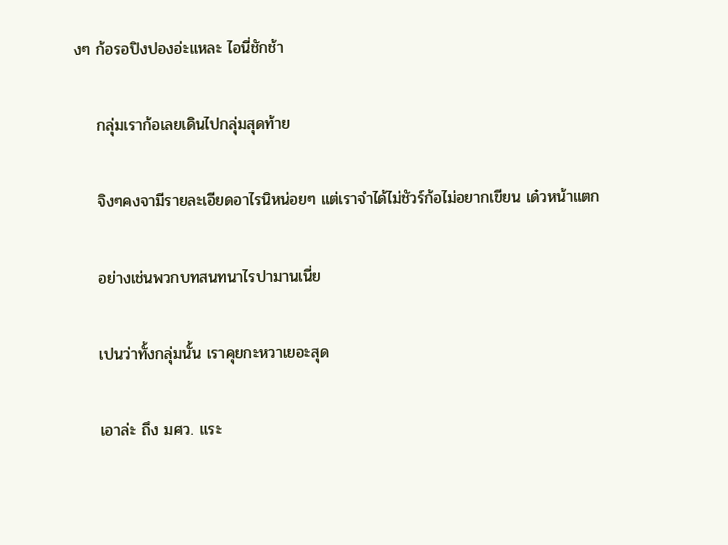งๆ ก้อรอปิงปองอ่ะแหละ ไอนี่ชักช้า

    กลุ่มเราก้อเลยเดินไปกลุ่มสุดท้าย

    จิงๆคงจามีรายละเอียดอาไรนิหน่อยๆ แต่เราจำได้ไม่ชัวร์ก้อไม่อยากเขียน เด๋วหน้าแตก

    อย่างเช่นพวกบทสนทนาไรปามานเนี่ย

    เปนว่าทั้งกลุ่มนั้น เราคุยกะหวาเยอะสุด

    เอาล่ะ ถึง มศว. แระ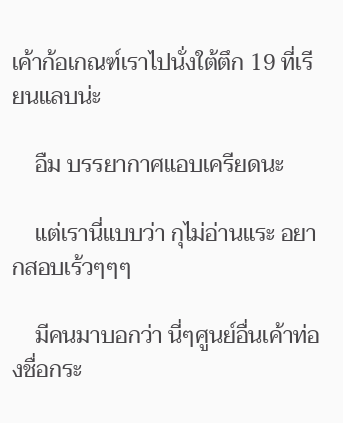เค้าก้อเกณฑ์เราไปนั่งใต้ตึก 19 ที่เรียนแลบน่ะ

    อืม บรรยากาศแอบเครียดนะ

    แต่เรานี่แบบว่า กุไม่อ่านแระ อยากสอบเร้วๆๆๆ

    มีคนมาบอกว่า นี่ๆศูนย์อื่นเค้าท่องชื่อกระ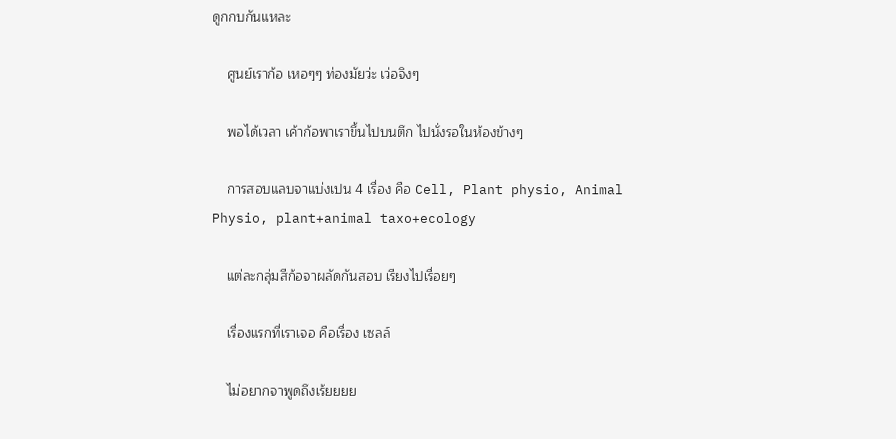ดูกกบกันแหละ

    ศูนย์เราก้อ เหอๆๆ ท่องมัยว่ะ เว่อจิงๆ

    พอได้เวลา เค้าก้อพาเราขึ้นไปบนตึก ไปนั่งรอในห้องข้างๆ

    การสอบแลบจาแบ่งเปน 4 เรื่อง คือ Cell, Plant physio, Animal Physio, plant+animal taxo+ecology

    แต่ละกลุ่มสีก้อจาผลัดกันสอบ เรียงไปเรื่อยๆ

    เรื่องแรกที่เราเจอ คือเรื่อง เซลล์

    ไม่อยากจาพูดถึงเร้ยยยย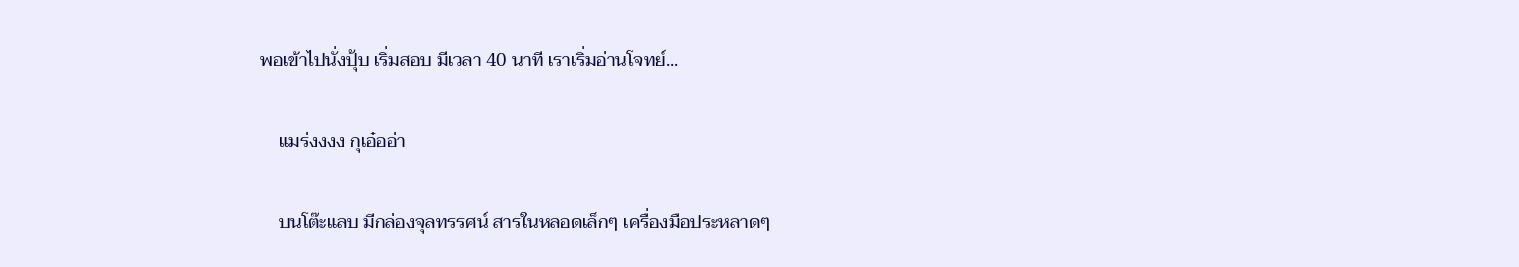พอเข้าไปนั่งปุ้บ เริ่มสอบ มีเวลา 40 นาที เราเริ่มอ่านโจทย์...

    แมร่งงงง กุเอ๋ออ่า

    บนโต๊ะแลบ มีกล่องจุลทรรศน์ สารในหลอดเล็กๆ เครื่องมือประหลาดๆ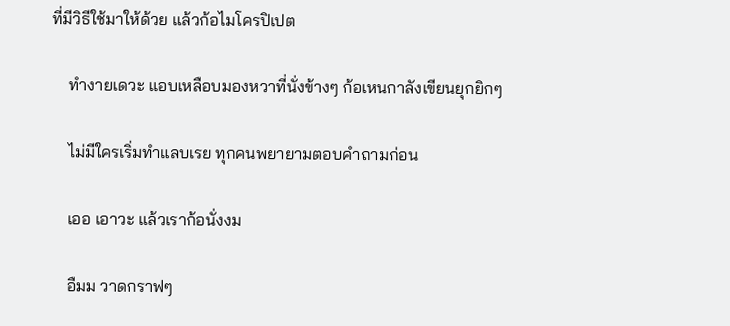ที่มีวิธีใช้มาให้ด้วย แล้วก้อไมโครปิเปต

    ทำงายเดวะ แอบเหลือบมองหวาที่นั่งข้างๆ ก้อเหนกาลังเขียนยุกยิกๆ

    ไม่มีใครเริ่มทำแลบเรย ทุกคนพยายามตอบคำถามก่อน

    เออ เอาวะ แล้วเราก้อนั่งงม

    อืมม วาดกราฟๆ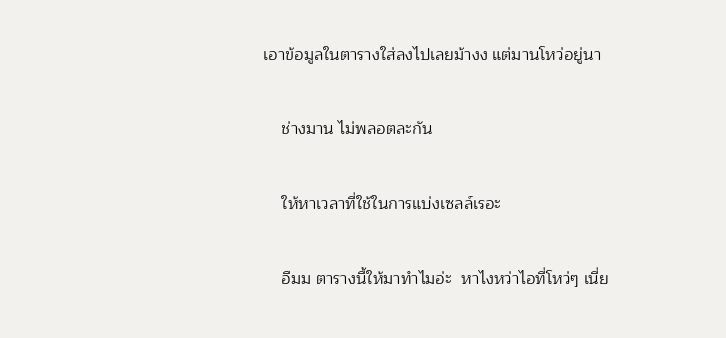เอาข้อมูลในตารางใส่ลงไปเลยม้างง แต่มานโหว่อยู่นา

    ช่างมาน ไม่พลอตละกัน

    ให้หาเวลาที่ใช้ในการแบ่งเซลล์เรอะ

    อืมม ตารางนี้ให้มาทำไมอ่ะ  หาไงหว่าไอที่โหว่ๆ เนี่ย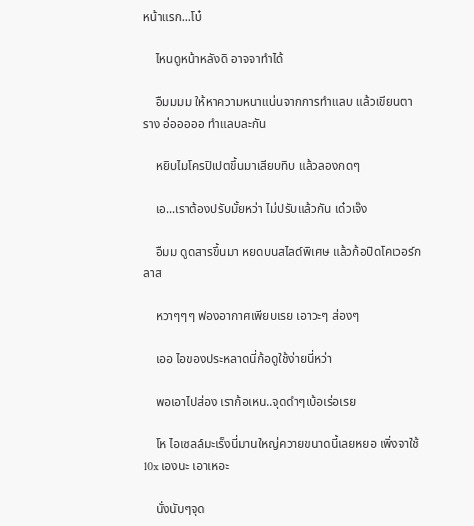หน้าแรก...โบ๋

    ไหนดูหน้าหลังดิ อาจจาทำได้

    อืมมมม ให้หาความหนาแน่นจากการทำแลบ แล้วเขียนตาราง อ่อออออ ทำแลบละกัน

    หยิบไมโครปิเปตขึ้นมาเสียบทิบ แล้วลองกดๆ

    เอ...เราต้องปรับมั้ยหว่า ไม่ปรับแล้วกัน เด๋วเจ๊ง

    อืมม ดูดสารขึ้นมา หยดบนสไลด์พิเศษ แล้วก้อปิดโคเวอร์กลาส

    หวาๆๆๆ ฟองอากาศเพียบเรย เอาวะๆ ส่องๆ

    เออ ไอของประหลาดนี่ก้อดูใช้ง่ายนี่หว่า

    พอเอาไปส่อง เราก้อเหน..จุดดำๆเบ้อเร่อเรย

    โห ไอเซลล์มะเร็งนี่มานใหญ่ควายขนาดนี้เลยหยอ เพิ่งจาใช้ 10x เองนะ เอาเหอะ

    นั่งนับๆจุด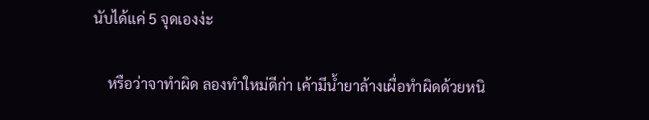นับได้แค่ 5 จุดเองง่ะ

    หรือว่าจาทำผิด ลองทำใหม่ดีก่า เค้ามีน้ำยาล้างเผื่อทำผิดด้วยหนิ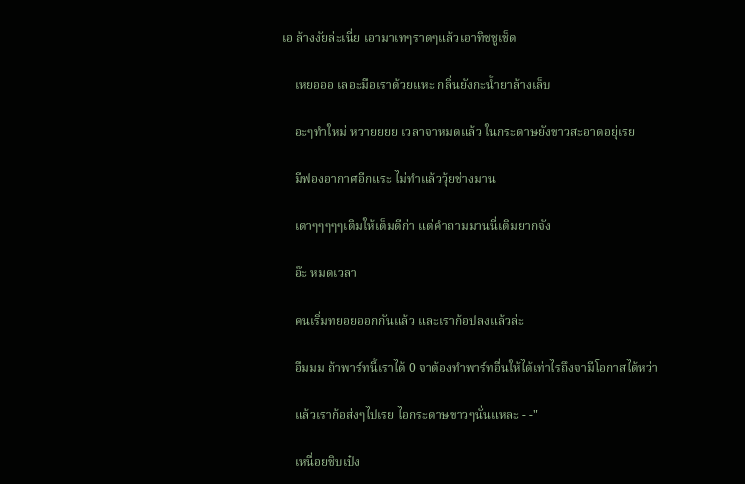เอ ล้างงัยล่ะเนี่ย เอามาเทๆราดๆแล้วเอาทิชชูเช็ด

    เหยอออ เลอะมือเราด้วยแหะ กลิ่นยังกะน้ำยาล้างเล็บ

    อะๆทำใหม่ หวายยยย เวลาจาหมดแล้ว ในกระดาษยังขาวสะอาดอยุ่เรย

    มีฟองอากาศอีกแระ ไม่ทำแล้ววุ้ยช่างมาน

    เดาๆๆๆๆๆเติมให้เต็มดีก่า แต่คำถามมานนี่เติมยากจัง

    อ๊ะ หมดเวลา

    คนเริ่มทยอยออกกันแล้ว และเราก้อปลงแล้วล่ะ

    อืมมม ถ้าพาร์ทนี้เราได้ 0 จาต้องทำพาร์ทอื่นให้ได้เท่าไรถึงจามีโอกาสได้หว่า

    แล้วเราก้อส่งๆไปเรย ไอกระดาษขาวๆนั่นแหละ - -"

    เหนื่อยชิบเป๋ง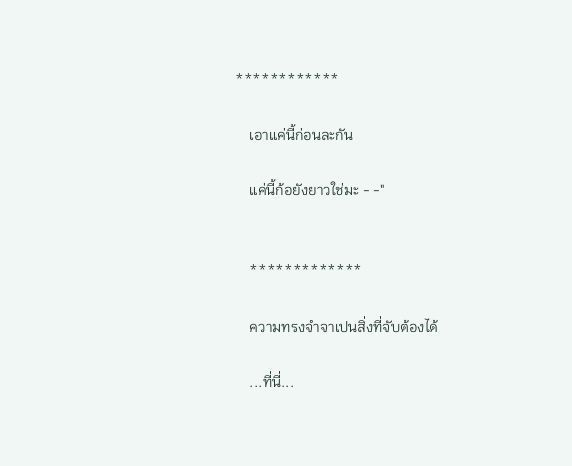************

    เอาแค่นี้ก่อนละกัน

    แค่นี้ก้อยังยาวใช่มะ - -"


    *************

    ความทรงจำจาเปนสิ่งที่จับต้องได้

    ...ที่นี่...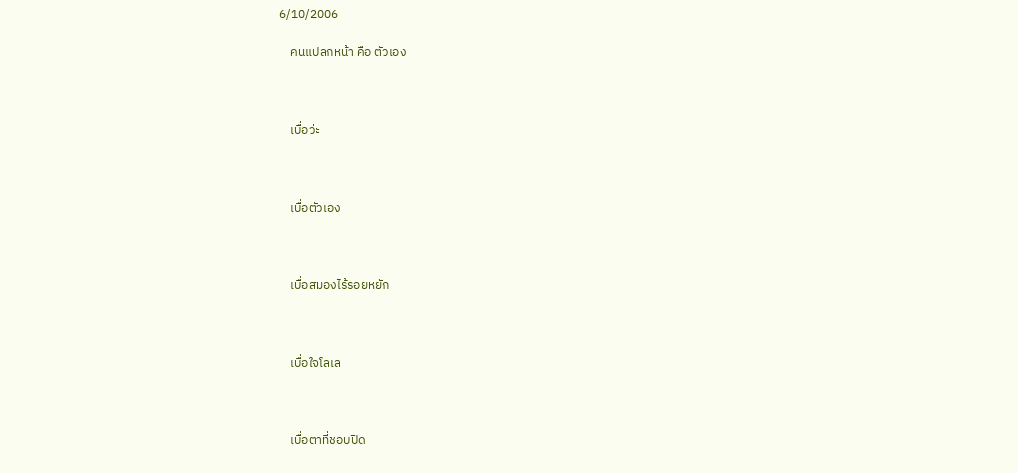6/10/2006

    คนแปลกหน้า คือ ตัวเอง



    เบื่อว่ะ



    เบื่อตัวเอง



    เบื่อสมองไร้รอยหยัก



    เบื่อใจโลเล



    เบื่อตาที่ชอบปิด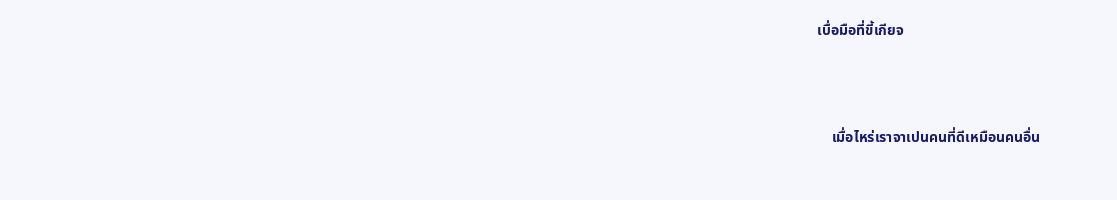เบื่อมือที่ขี้เกียจ



    เมื่อไหร่เราจาเปนคนที่ดีเหมือนคนอื่น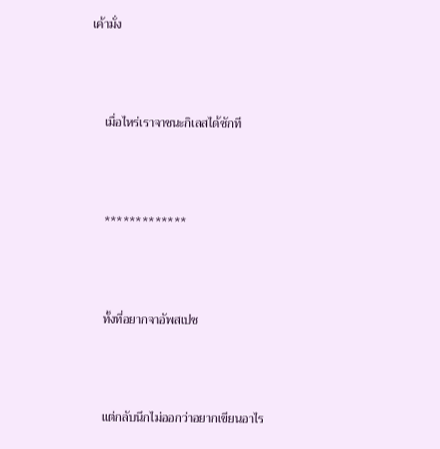เค้ามั่ง



    เมื่อไหร่เราจาชนะกิเลสได้ซักที



    *************



    ทั้งที่อยากจาอัพสเปซ



    แต่กลับนึกไม่ออกว่าอยากเขียนอาไร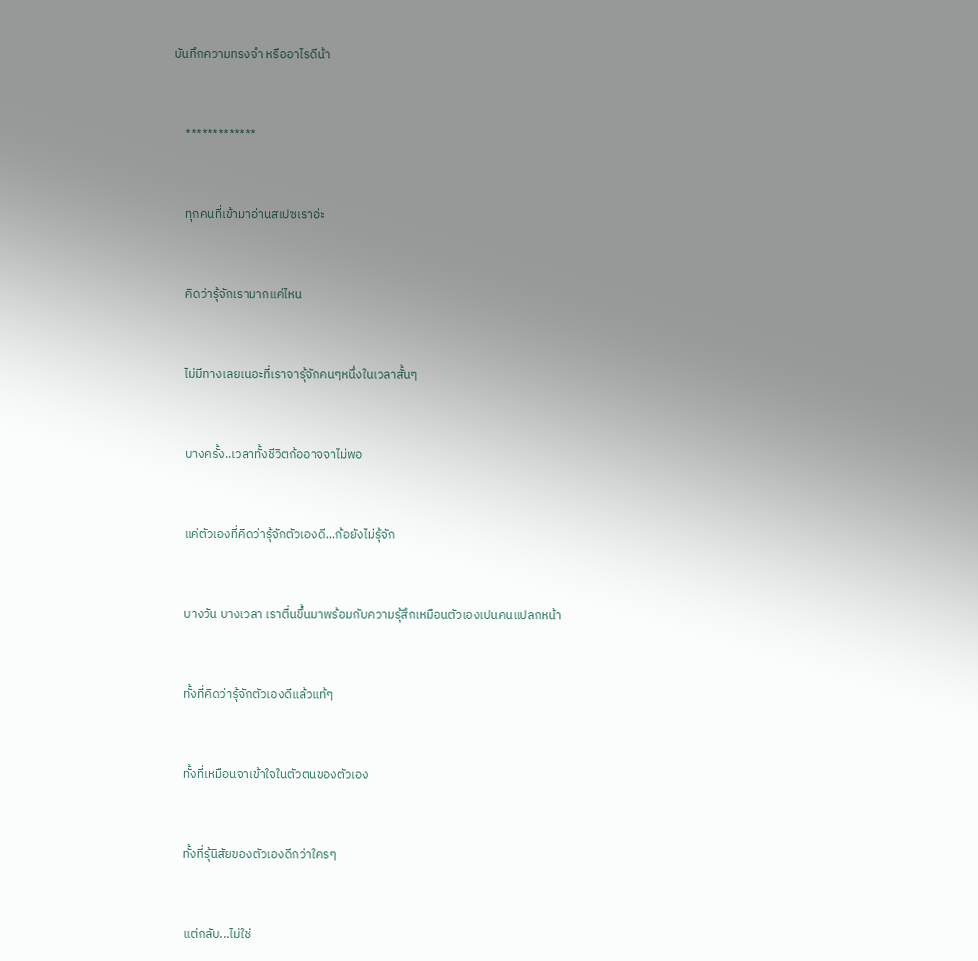บันทึกความทรงจำ หรืออาไรดีน้า



    *************



    ทุกคนที่เข้ามาอ่านสเปซเราอ่ะ



    คิดว่ารุ้จักเรามากแค่ไหน



    ไม่มีทางเลยเนอะที่เราจารุ้จักคนๆหนึ่งในเวลาสั้นๆ



    บางครั้ง..เวลาทั้งชีวิตก้ออาจจาไม่พอ



    แค่ตัวเองที่คิดว่ารุ้จักตัวเองดี...ก้อยังไม่รุ้จัก



    บางวัน บางเวลา เราตื่นขึ้นมาพร้อมกับความรุ้สึกเหมือนตัวเองเปนคนแปลกหน้า



    ทั้งที่คิดว่ารุ้จักตัวเองดีแล้วแท้ๆ



    ทั้งที่เหมือนจาเข้าใจในตัวตนของตัวเอง



    ทั้งที่รุ้นิสัยของตัวเองดีกว่าใครๆ



    แต่กลับ...ไม่ใช่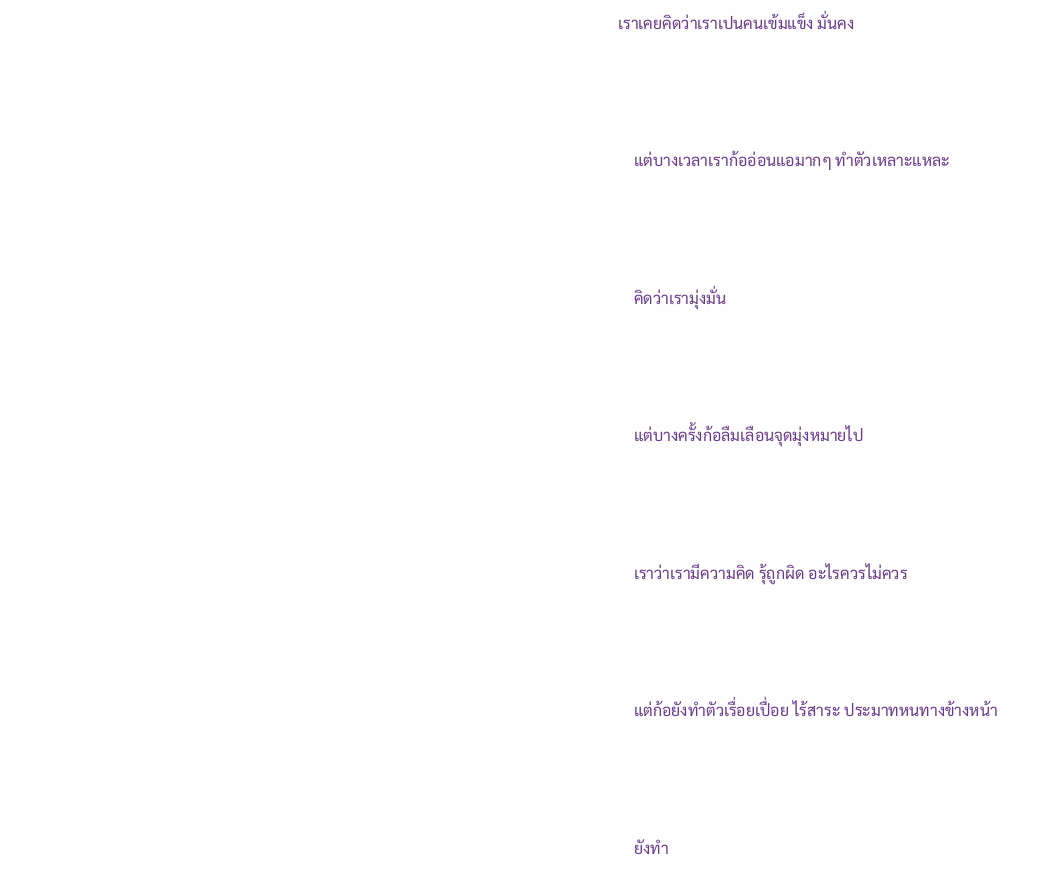เราเคยคิดว่าเราเปนคนเข้มแข็ง มั่นคง



    แต่บางเวลาเราก้ออ่อนแอมากๆ ทำตัวเหลาะแหละ



    คิดว่าเรามุ่งมั่น



    แต่บางครั้งก้อลืมเลือนจุดมุ่งหมายไป



    เราว่าเรามีความคิด รุ้ถูกผิด อะไรควรไม่ควร



    แต่ก้อยังทำตัวเรื่อยเปื่อย ไร้สาระ ประมาทหนทางข้างหน้า



    ยังทำ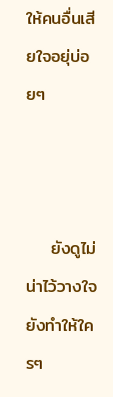ให้คนอื่นเสียใจอยุ่บ่อยๆ



    ยังดูไม่น่าไว้วางใจ ยังทำให้ใครๆ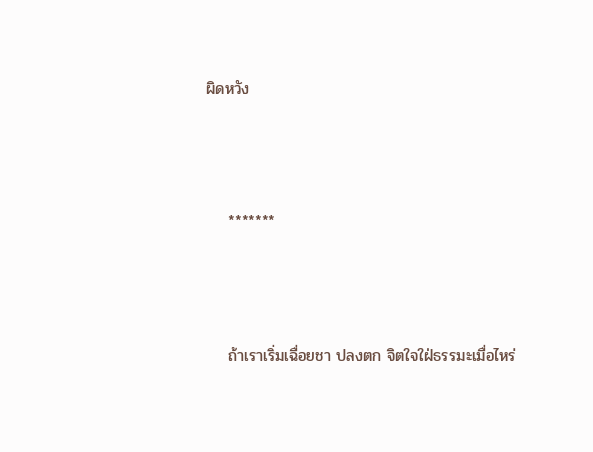ผิดหวัง



    *******



    ถ้าเราเริ่มเฉื่อยชา ปลงตก จิตใจใฝ่ธรรมะเมื่อไหร่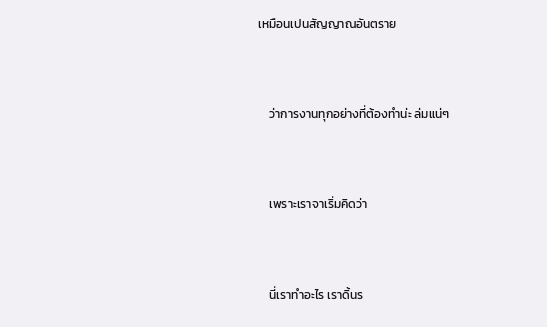เหมือนเปนสัญญาณอันตราย



    ว่าการงานทุกอย่างที่ต้องทำน่ะ ล่มแน่ๆ



    เพราะเราจาเริ่มคิดว่า



    นี่เราทำอะไร เราดิ้นร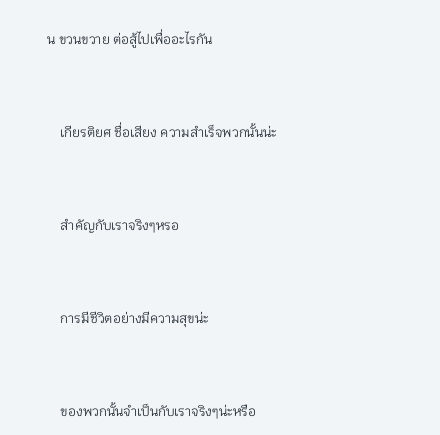น ขวนขวาย ต่อสู้ไปเพื่ออะไรกัน



    เกียรติยศ ชื่อเสียง ความสำเร็จพวกนั้นน่ะ



    สำคัญกับเราจริงๆหรอ



    การมีชีวิตอย่างมีความสุขน่ะ



    ของพวกนั้นจำเป็นกับเราจริงๆน่ะหรือ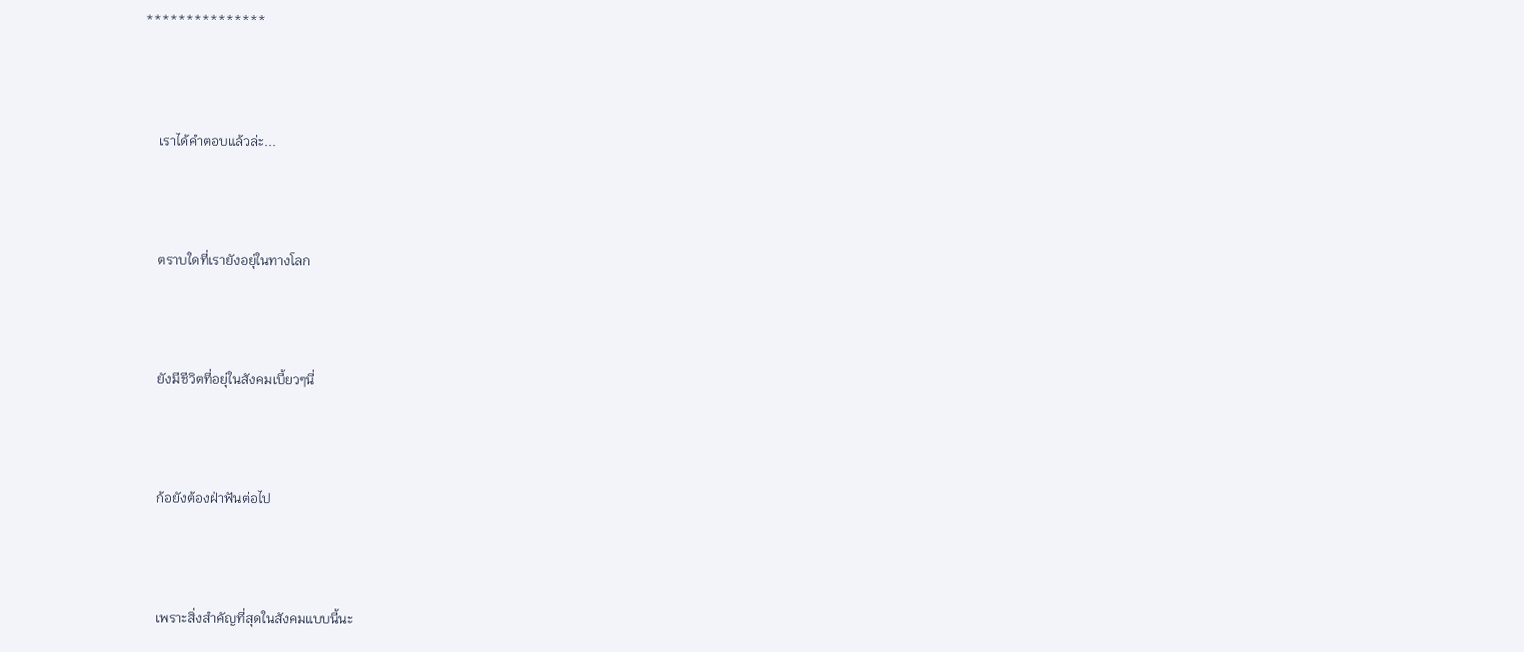***************



    เราได้คำตอบแล้วล่ะ...



    ตราบใดที่เรายังอยุ่ในทางโลก



    ยังมีชีวิตที่อยุ่ในสังคมเบี้ยวๆนี่



    ก้อยังต้องฝ่าฟันต่อไป



    เพราะสิ่งสำคัญที่สุดในสังคมแบบนี้นะ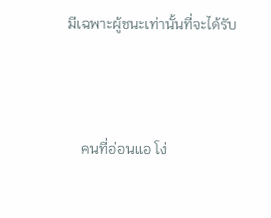มีเฉพาะผู้ชนะเท่านั้นที่จะได้รับ



    คนที่อ่อนแอ โง่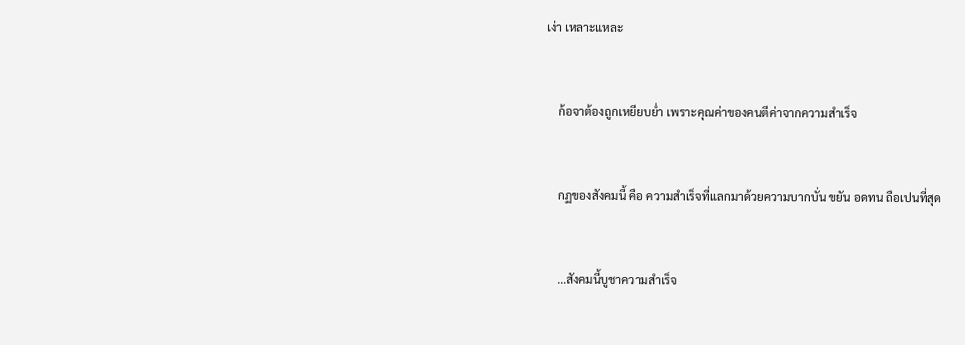เง่า เหลาะแหละ



    ก้อจาต้องถูกเหยียบย่ำ เพราะคุณค่าของคนตีค่าจากความสำเร็จ



    กฏของสังคมนี้ คือ ความสำเร็จที่แลกมาด้วยความบากบั่น ขยัน อดทน ถือเปนที่สุด



    ...สังคมนี้บูชาความสำเร็จ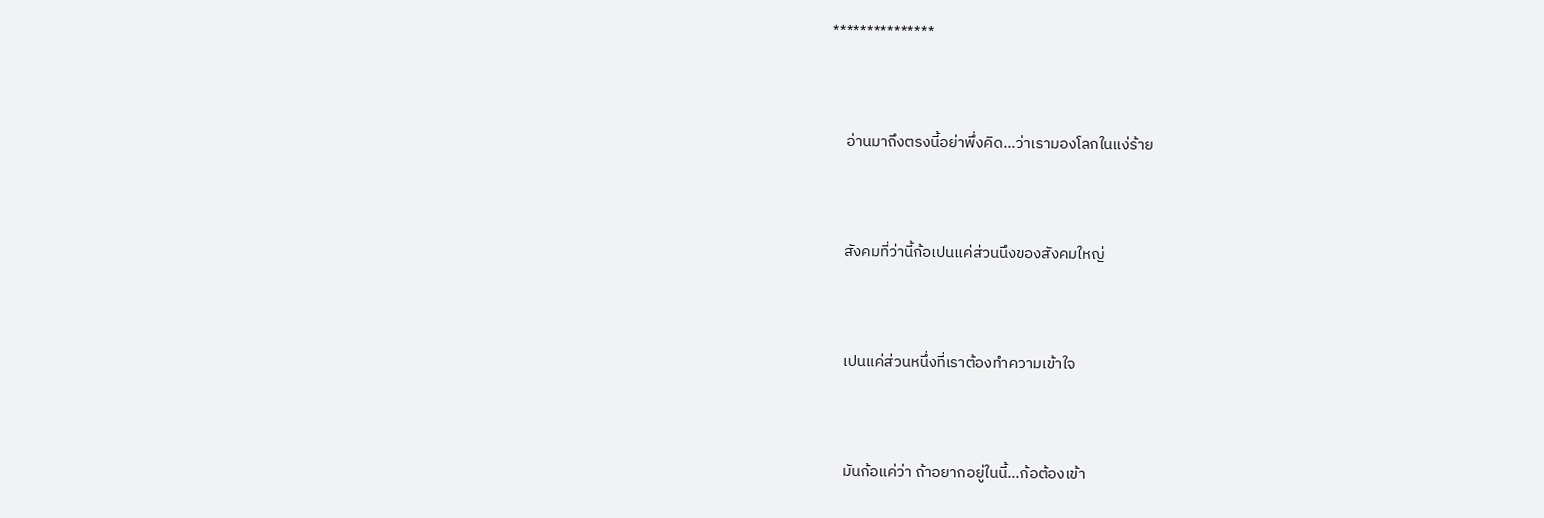***************



    อ่านมาถึงตรงนี้อย่าพึ่งคิด...ว่าเรามองโลกในแง่ร้าย



    สังคมที่ว่านี้ก้อเปนแค่ส่วนนึงของสังคมใหญ่



    เปนแค่ส่วนหนึ่งที่เราต้องทำความเข้าใจ



    มันก้อแค่ว่า ถ้าอยากอยู่ในนี้...ก้อต้องเข้า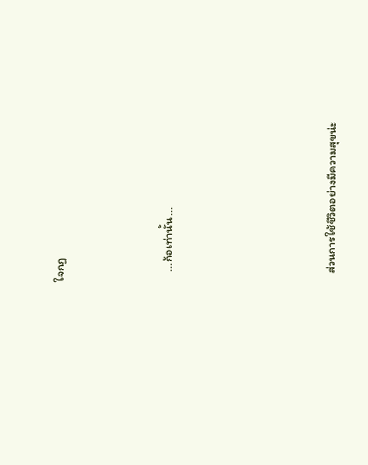ใจกฏ



    ...ก้อเท่านั้น...





    ส่วนการใช้ชีวิตอย่างมีความสุขน่ะ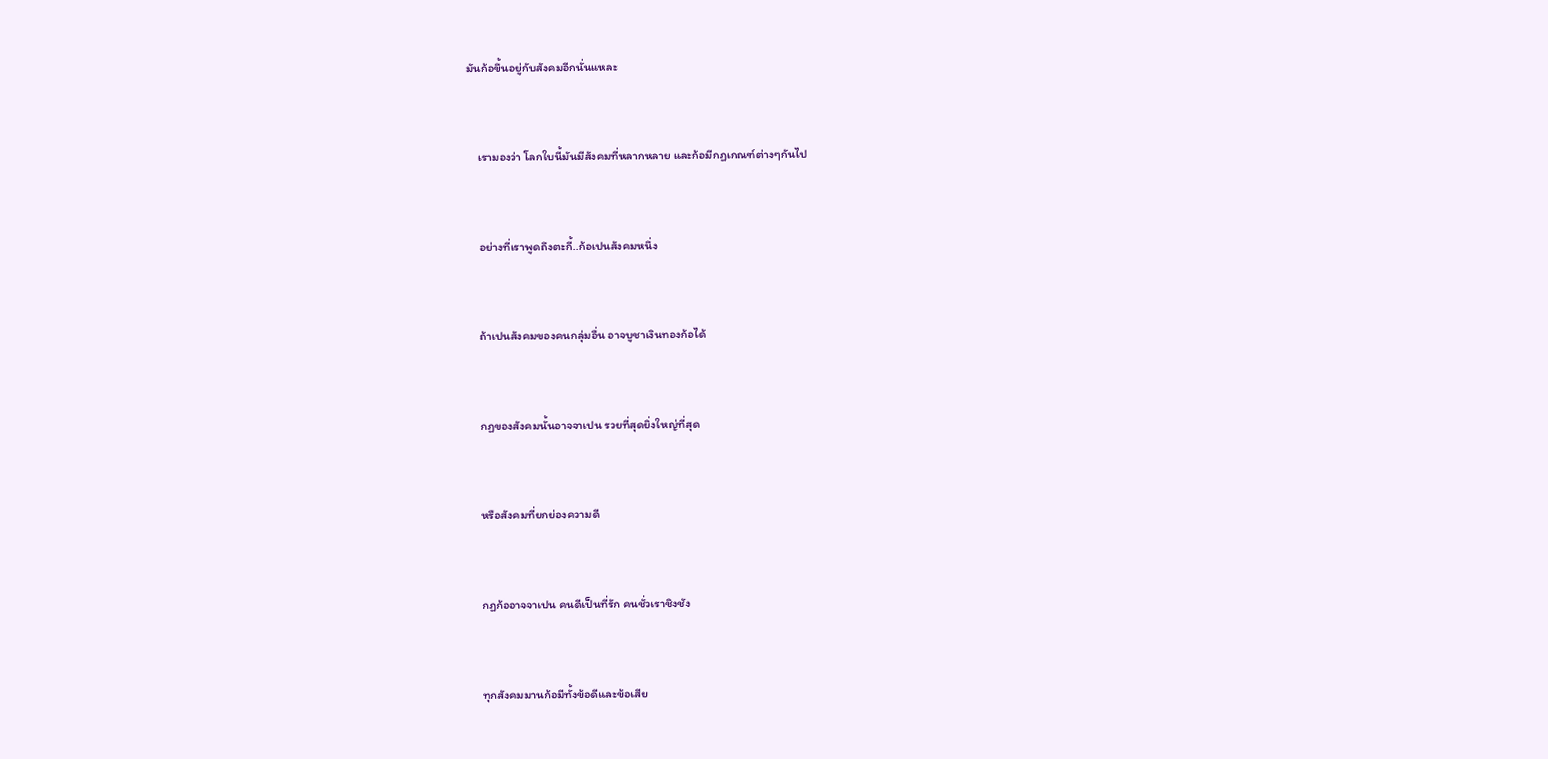มันก้อขึ้นอยู่กับสังคมอีกนั่นแหละ



    เรามองว่า โลกใบนี้มันมีสังคมที่หลากหลาย และก้อมีกฏเกณฑ์ต่างๆกันไป



    อย่างที่เราพูดถึงตะกี้..ก้อเปนสังคมหนึ่ง



    ถ้าเปนสังคมของคนกลุ่มอื่น อาจบูชาเงินทองก้อได้



    กฏของสังคมนั้นอาจจาเปน รวยที่สุดยิ่งใหญ่ที่สุด



    หรือสังคมที่ยกย่องความดี



    กฏก้ออาจจาเปน คนดีเป็นที่รัก คนชั่วเราชิงชัง



    ทุกสังคมมานก้อมีทั้งข้อดีและข้อเสีย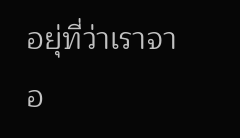อยุ่ที่ว่าเราจาอ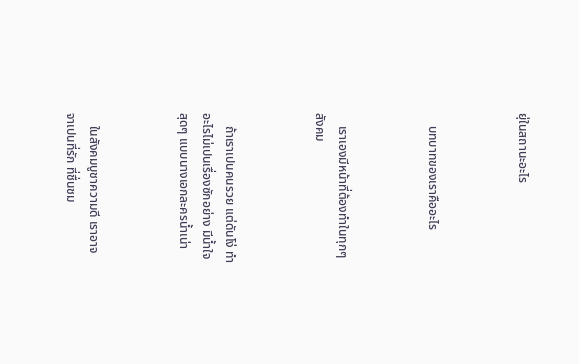ยุ่ในสถานะอะไร



    บทบาทของเราคืออะไร



    เราเองมีหน้าที่ต้องทำในทุกๆสังคม



    ถ้าเราเปนคนรวย แต่ดันโง่ ทำอะไรไม่เปนเรื่องซักอย่าง มีน้ำใจสุดๆ แบบนางเอกละครน้ำเน่า



    ในสังคมบูชาความดี เราอาจจาเปนที่รัก ที่ชื่นชม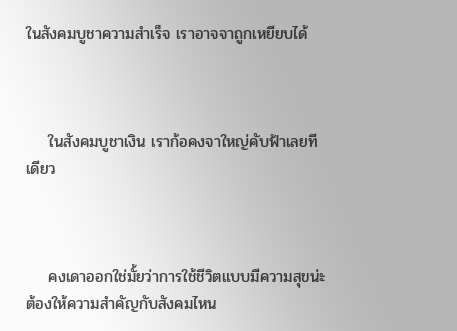ในสังคมบูชาความสำเร็จ เราอาจจาถูกเหยียบได้



    ในสังคมบูชาเงิน เราก้อคงจาใหญ่คับฟ้าเลยทีเดียว



    คงเดาออกใช่มั้ยว่าการใช้ชีวิตแบบมีความสุขน่ะ ต้องให้ความสำคัญกับสังคมไหน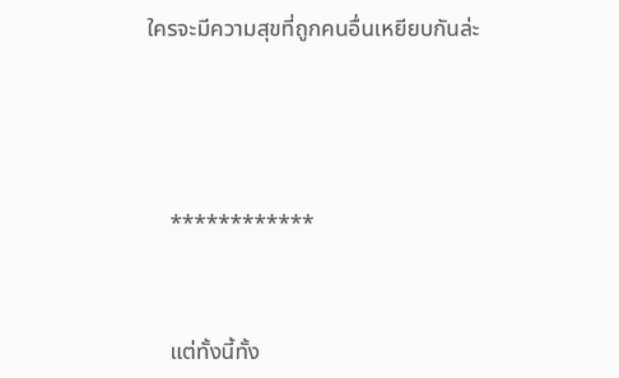ใครจะมีความสุขที่ถูกคนอื่นเหยียบกันล่ะ





    ************



    แต่ทั้งนี้ทั้ง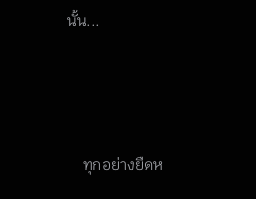นั้น...



    ทุกอย่างยืดห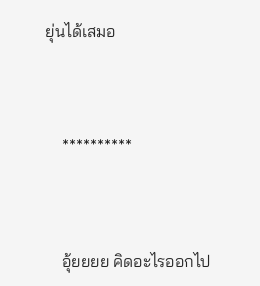ยุ่นได้เสมอ



    **********



    อุ้ยยยย คิดอะไรออกไป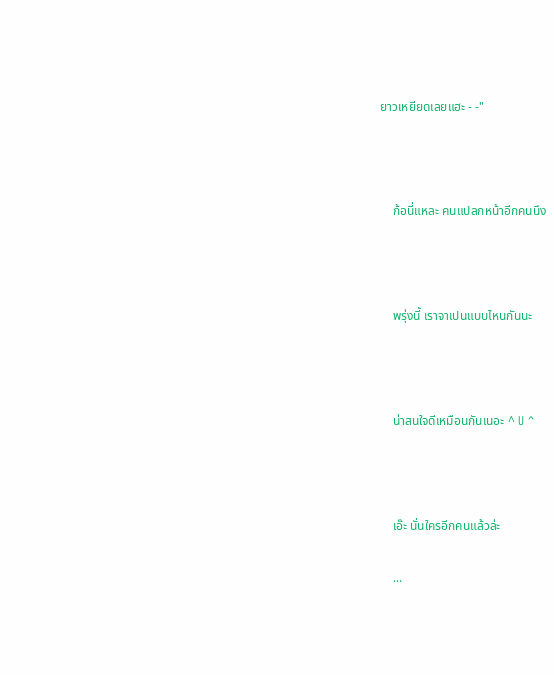ยาวเหยียดเลยแฮะ - -"



    ก้อนี่แหละ คนแปลกหน้าอีกคนนึง



    พรุ่งนี้ เราจาเปนแบบไหนกันนะ



    น่าสนใจดีเหมือนกันเนอะ ^ U ^



    เอ๊ะ นั่นใครอีกคนแล้วล่ะ

    ...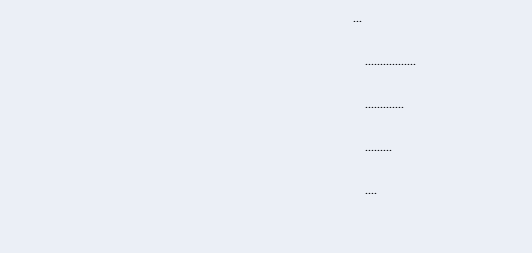...

    .................

    .............

    .........

    ....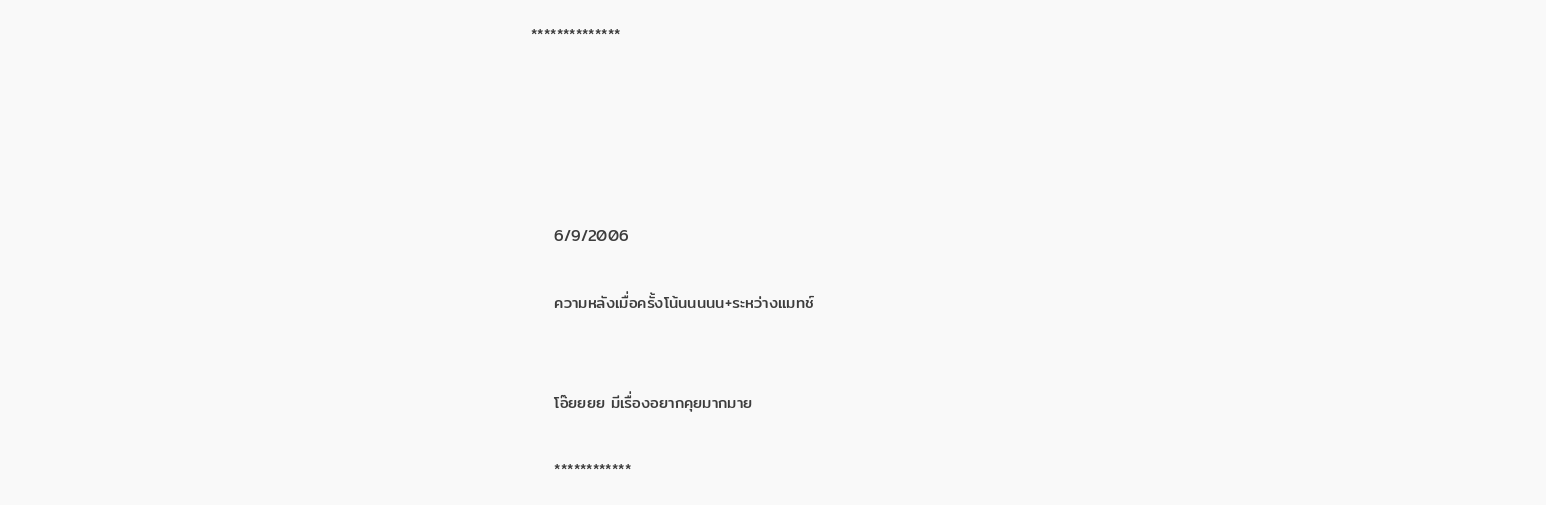**************





    6/9/2006

    ความหลังเมื่อครั้งโน้นนนนน+ระหว่างแมทช์


    โอ๊ยยยย มีเรื่องอยากคุยมากมาย

    ************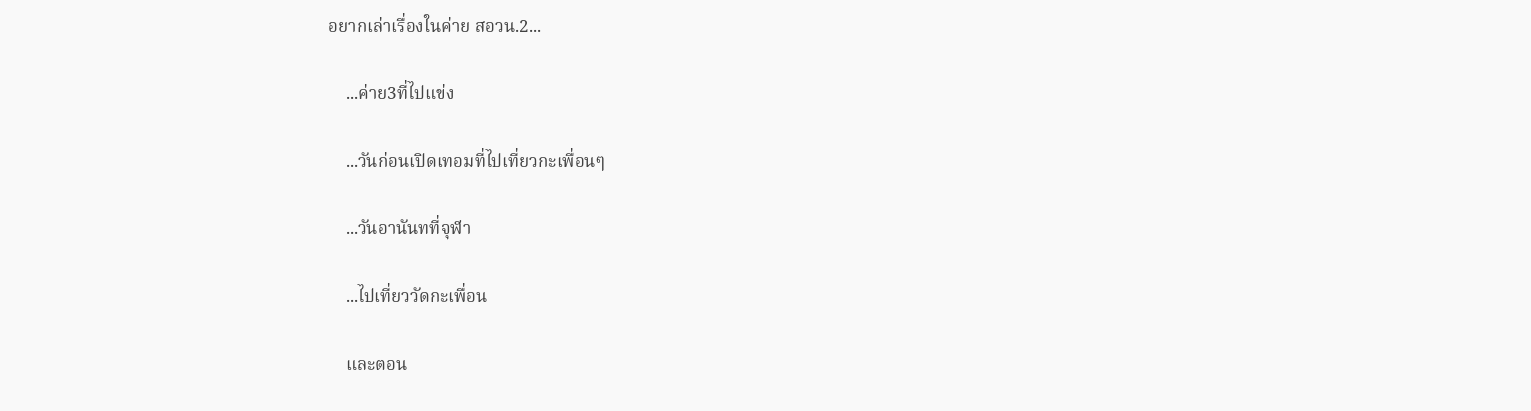อยากเล่าเรื่องในค่าย สอวน.2...

    ...ค่าย3ที่ไปแข่ง

    ...วันก่อนเปิดเทอมที่ไปเที่ยวกะเพื่อนๆ

    ...วันอานันทที่จุฬา

    ...ไปเที่ยววัดกะเพื่อน

    และตอน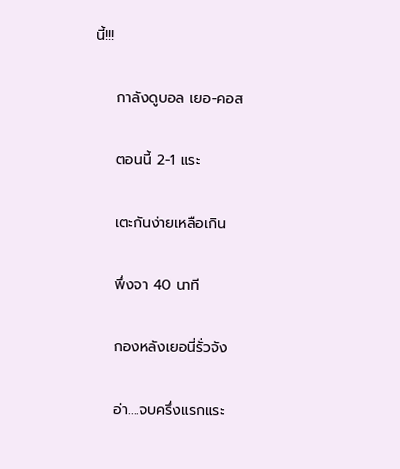นี้!!!

    กาลังดูบอล เยอ-คอส

    ตอนนี้ 2-1 แระ

    เตะกันง่ายเหลือเกิน

    พึ่งจา 40 นาที

    กองหลังเยอนี่รั่วจัง

    อ่า....จบครึ่งแรกแระ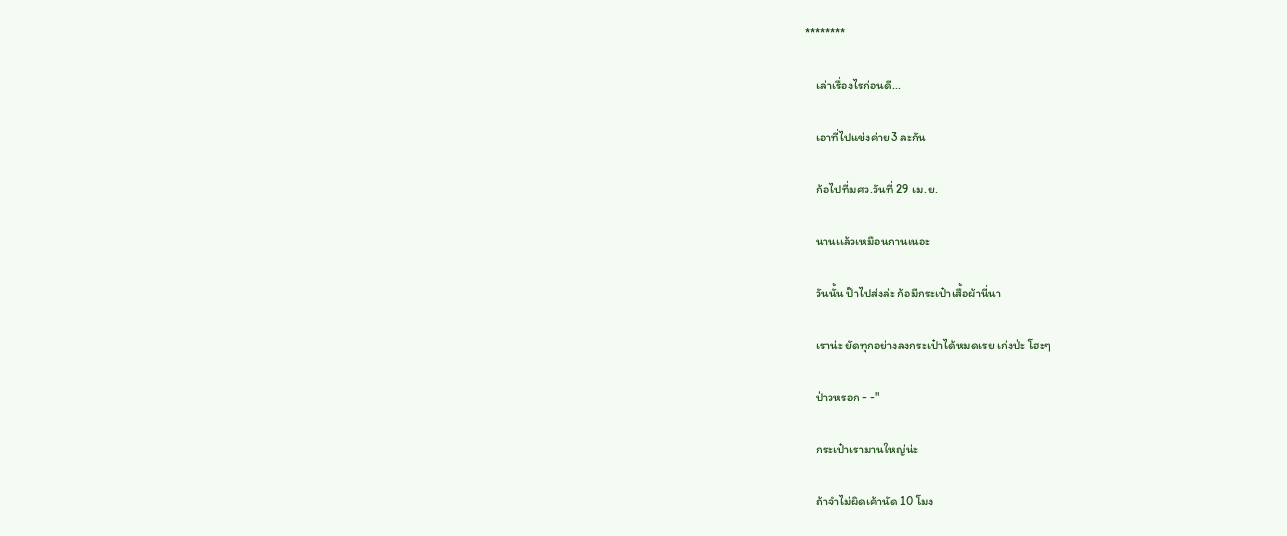********

    เล่าเรื่องไรก่อนดี...

    เอาที่ไปแข่งค่าย3 ละกัน

    ก้อไปที่มศว.วันที่ 29 เม.ย.

    นานเเล้วเหมือนกานเนอะ

    วันนั้น ป๊าไปส่งล่ะ ก้อมีกระเป๋าเสื้อผ้านี่นา

    เราน่ะ ยัดทุกอย่างลงกระเป๋าได้หมดเรย เก่งป่ะ โฮะๆ

    ป่าวหรอก - -"

    กระเป๋าเรามานใหญ่น่ะ

    ถ้าจำไม่ผิดเค้านัด 10 โมง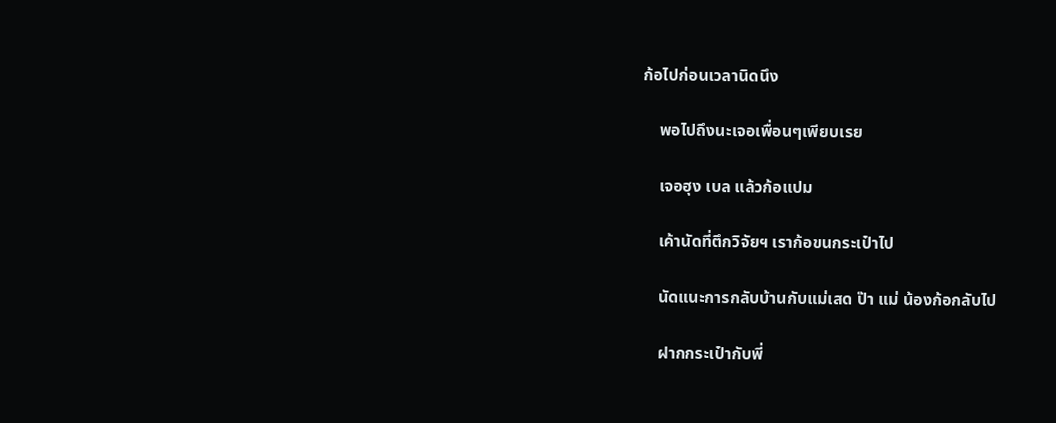ก้อไปก่อนเวลานิดนึง

    พอไปถึงนะเจอเพื่อนๆเพียบเรย

    เจอฮุง เบล แล้วก้อแปม

    เค้านัดที่ตึกวิจัยฯ เราก้อขนกระเป๋าไป

    นัดแนะการกลับบ้านกับแม่เสด ป๊า แม่ น้องก้อกลับไป

    ฝากกระเป๋ากับพี่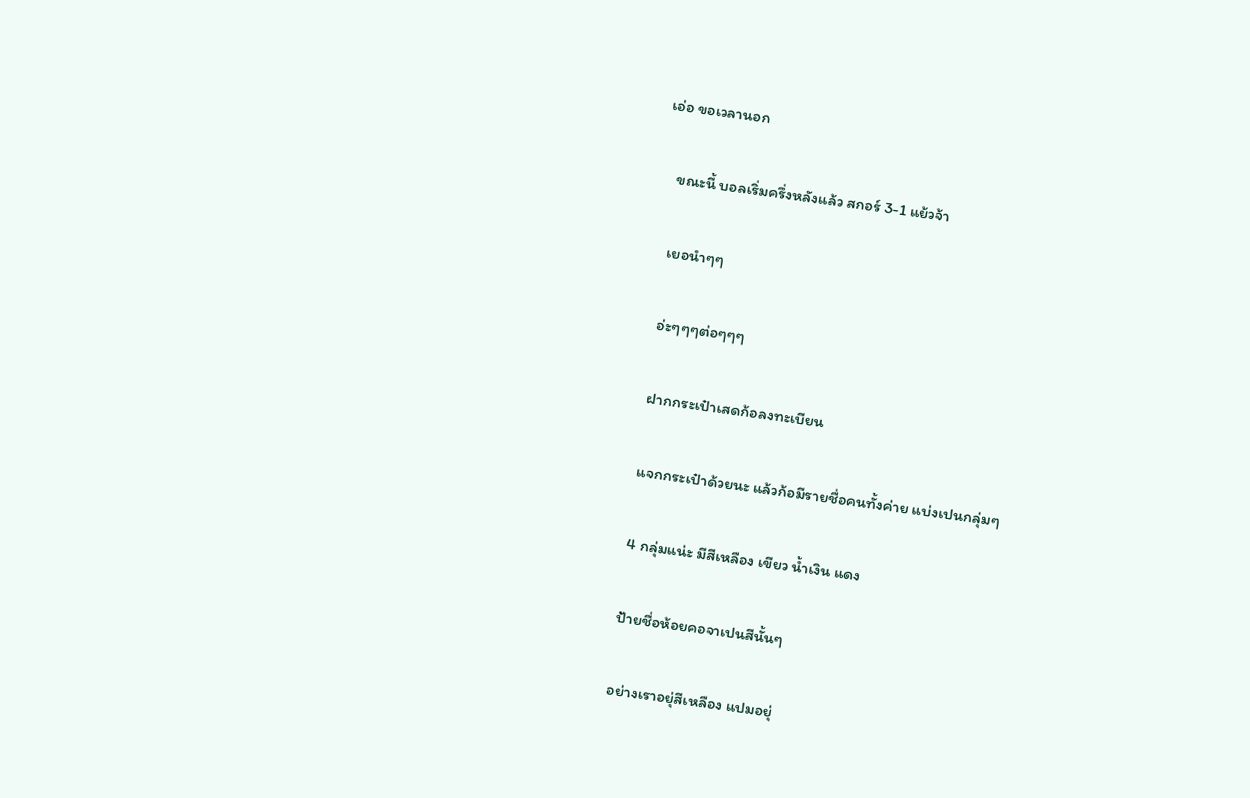เอ่อ ขอเวลานอก

    ขณะนี้ บอลเริ่มครึ่งหลังแล้ว สกอร์ 3-1 แย้วจ้า

    เยอนำๆๆ

    อ่ะๆๆๆต่อๆๆๆ

    ฝากกระเป๋าเสดก้อลงทะเบียน

    แจกกระเป๋าด้วยนะ แล้วก้อมีรายชื่อคนทั้งค่าย แบ่งเปนกลุ่มๆ

    4 กลุ่มแน่ะ มีสีเหลือง เขียว น้ำเงิน แดง

    ป้ายชื่อห้อยคอจาเปนสีนั้นๆ

    อย่างเราอยุ่สีเหลือง แปมอยุ่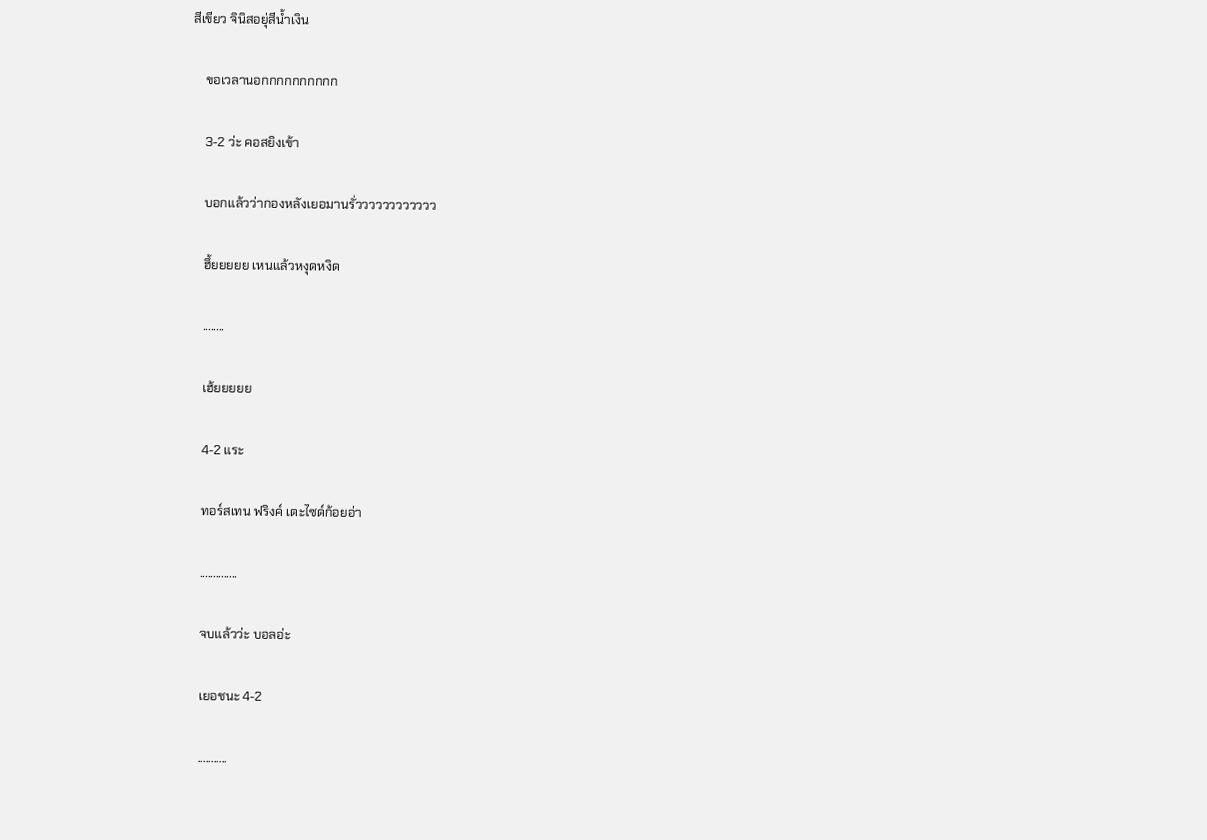สีเขียว จินิสอยุ่สีน้ำเงิน

    ขอเวลานอกกกกกกกกกก

    3-2 ว่ะ คอสยิงเข้า

    บอกแล้วว่ากองหลังเยอมานรั่วววววววววววว

    ฮึ้ยยยยย เหนแล้วหงุดหงิด

    ........

    เฮ้ยยยยย

    4-2 แระ

    ทอร์สเทน ฟริงค์ เตะไซด์ก้อยอ่า

    ..............

    จบแล้วว่ะ บอลอ่ะ

    เยอชนะ 4-2

    ...........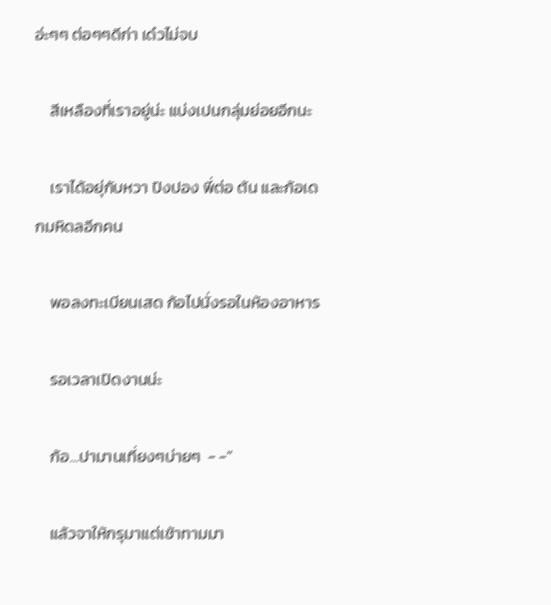อ่ะๆๆ ต่อๆๆดีก่า เด๋วไม่จบ

    สีเหลืองที่เราอยู่น่ะ แบ่งเปนกลุ่มย่อยอีกนะ

    เราได้อยุ่กับหวา ปิงปอง พี่ต่อ ต้น และก้อเดกมหิดลอีกคน

    พอลงทะเบียนเสด ก้อไปนั่งรอในห้องอาหาร

    รอเวลาเปิดงานน่ะ

    ก้อ...ปามานเที่ยงๆบ่ายๆ  - -"

    แล้วจาให้กรุมาแต่เช้าทามมา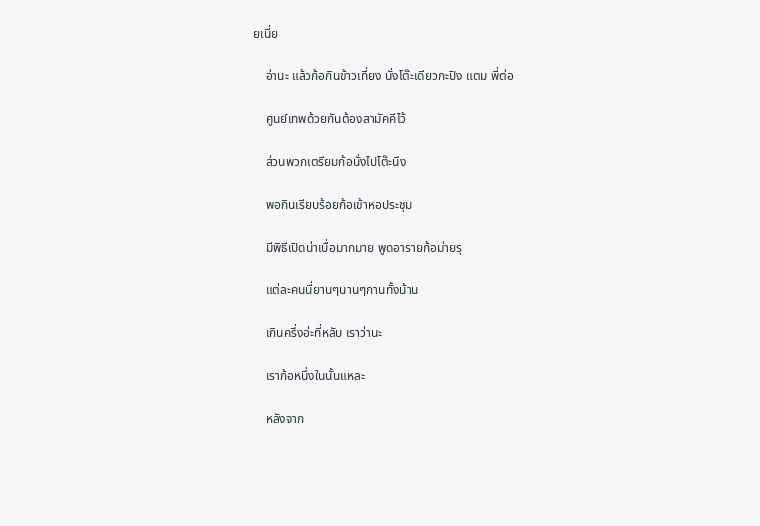ยเนี่ย

    อ่านะ แล้วก้อกินข้าวเที่ยง นั่งโต๊ะเดียวกะปิง แตม พี่ต่อ

    ศูนย์เทพด้วยกันต้องสามัคคีไว้

    ส่วนพวกเตรียมก้อนั่งไปโต๊ะนึง

    พอกินเรียบร้อยก้อเข้าหอประชุม

    มีพิธีเปิดน่าเบื่อมากมาย พูดอารายก้อม่ายรุ

    แต่ละคนนี่ยานๆนานๆกานทั้งน้าน

    เกินครึ่งอ่ะที่หลับ เราว่านะ

    เราก้อหนึ่งในนั้นแหละ

    หลังจาก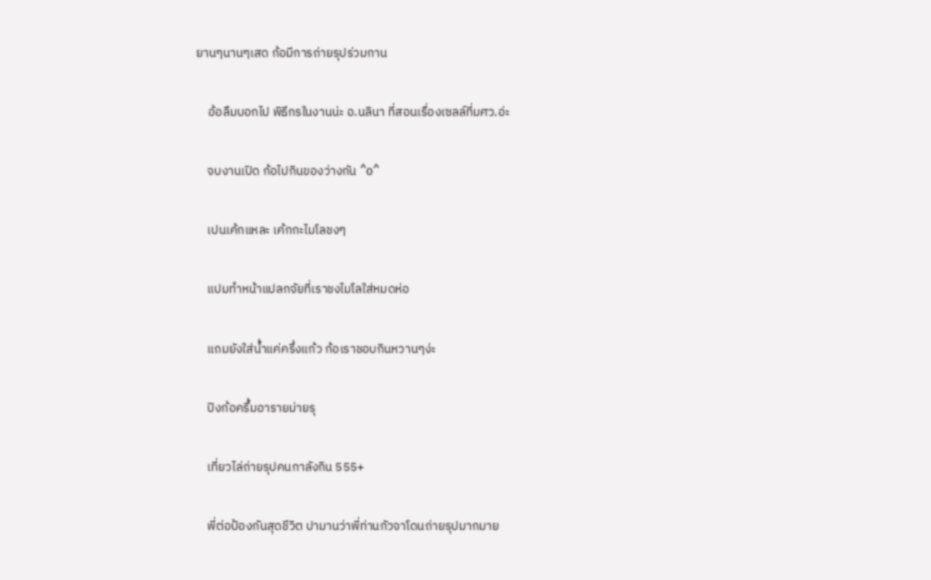ยานๆนานๆเสด ก้อมีการถ่ายรุปร่วมกาน

    อ้อลืมบอกไป พิธีกรในงานน่ะ อ.นลินา ที่สอนเรื่องเซลล์ที่มศว.อ่ะ

    จบงานเปิด ก้อไปกินของว่างกัน ^o^

    เปนเค้กแหละ เค้กกะไมโลชงๆ

    แปมทำหน้าแปลกจัยที่เราชงไมโลใส่หมดห่อ

    แถมยังใส่น้ำแค่ครึ่งแก้ว ก้อเราชอบกินหวานๆง่ะ

    ปิงก้อครึ้มอารายม่ายรุ

    เที่ยวไล่ถ่ายรุปคนกาลังกิน 555+

    พี่ต่อป้องกันสุดชีวิต ปามานว่าพี่ท่านกัวจาโดนถ่ายรุปมากมาย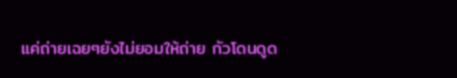แค่ถ่ายเฉยๆยังไม่ยอมให้ถ่าย กัวโดนดูด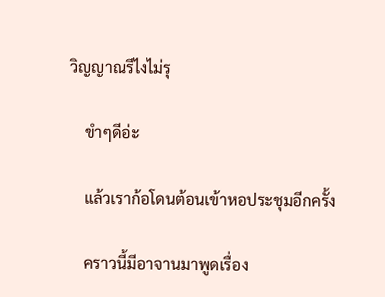วิญญาณรึไงไม่รุ

    ขำๆดีอ่ะ

    แล้วเราก้อโดนต้อนเข้าหอประชุมอีกครั้ง

    คราวนี้มีอาจานมาพูดเรื่อง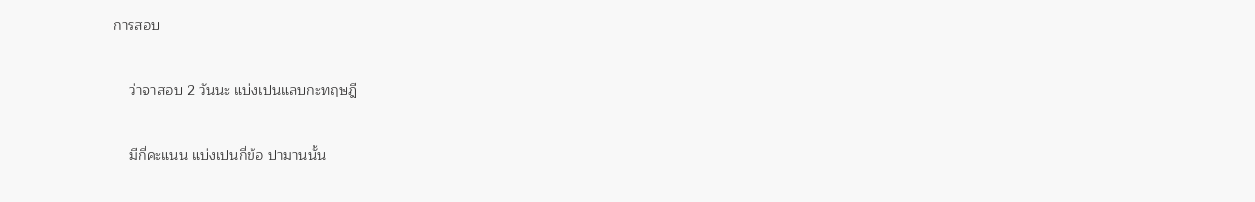การสอบ

    ว่าจาสอบ 2 วันนะ แบ่งเปนแลบกะทฤษฎี

    มีกี่คะแนน แบ่งเปนกี่ข้อ ปามานนั้น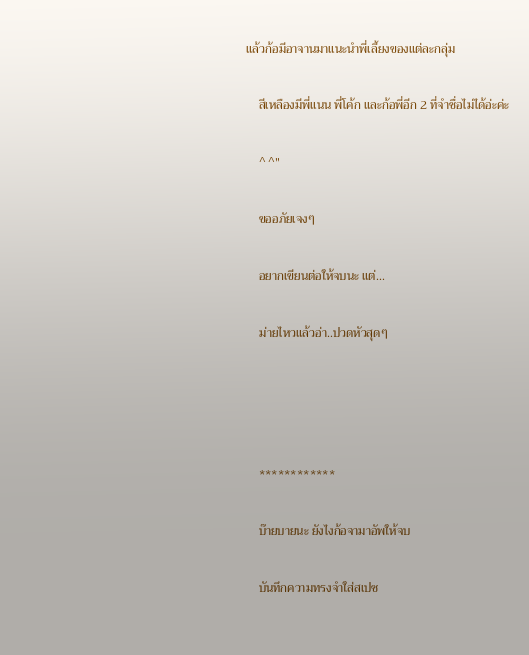แล้วก้อมีอาจานมาแนะนำพี่เลี้ยงของแต่ละกลุ่ม

    สีเหลืองมีพี่แนน พี่โค้ก และก้อพี่อีก 2 ที่จำชื่อไม่ได้อ่ะค่ะ

    ^ ^"

    ขออภัยเจงๆ

    อยากเขียนต่อให้จบนะ แต่...

    ม่ายไหวแล้วอ่า..ปวดหัวสุดๆ




    ************

    บ๊ายบายนะ ยังไงก้อจามาอัพให้จบ

    บันทึกความทรงจำใส่สเปซ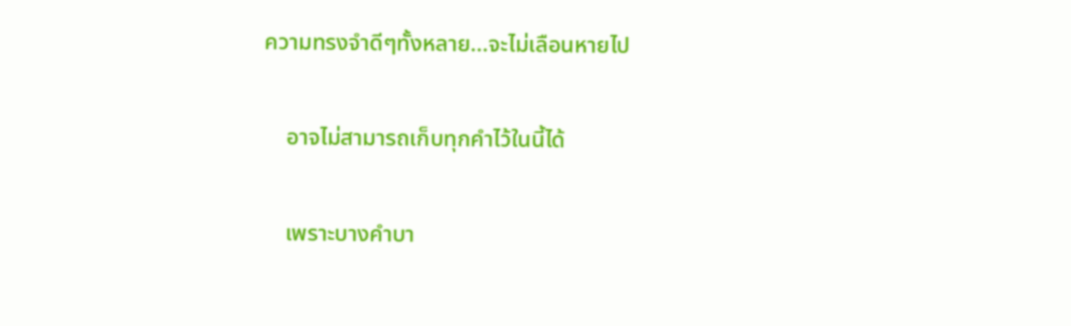ความทรงจำดีๆทั้งหลาย...จะไม่เลือนหายไป

    อาจไม่สามารถเก็บทุกคำไว้ในนี้ได้

    เพราะบางคำบา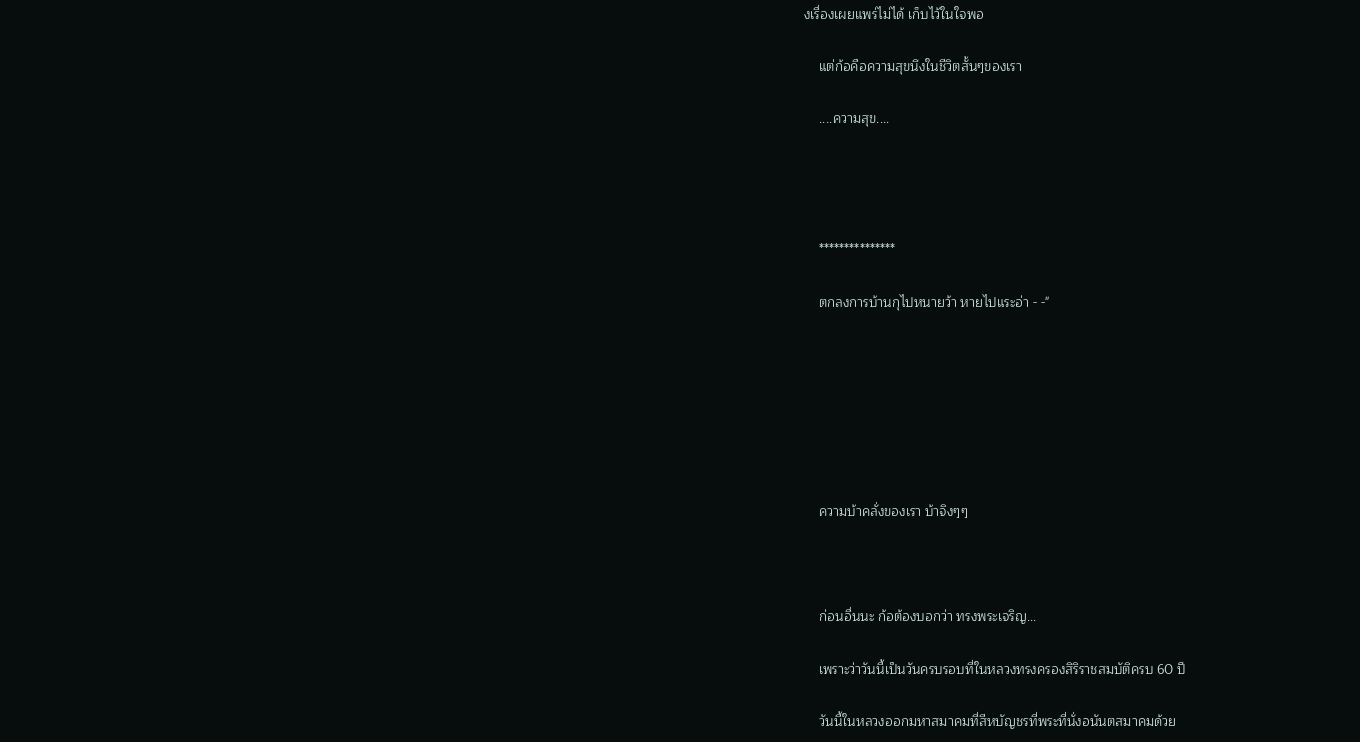งเรื่องเผยแพร่ไม่ได้ เก็บไว้ในใจพอ

    แต่ก้อคือความสุขนึงในชีวิตสั้นๆของเรา

    ....ความสุข....




    ***************

    ตกลงการบ้านกุไปหนายว้า หายไปแระอ่า - -"







    ความบ้าคลั่งของเรา บ้าจิงๆๆ



    ก่อนอื่นนะ ก้อต้องบอกว่า ทรงพระเจริญ...

    เพราะว่าวันนี้เป็นวันครบรอบที่ในหลวงทรงครองสิริราชสมบัติครบ 60 ปี

    วันนี้ในหลวงออกมหาสมาคมที่สีหบัญชรที่พระที่นั่งอนันตสมาคมด้วย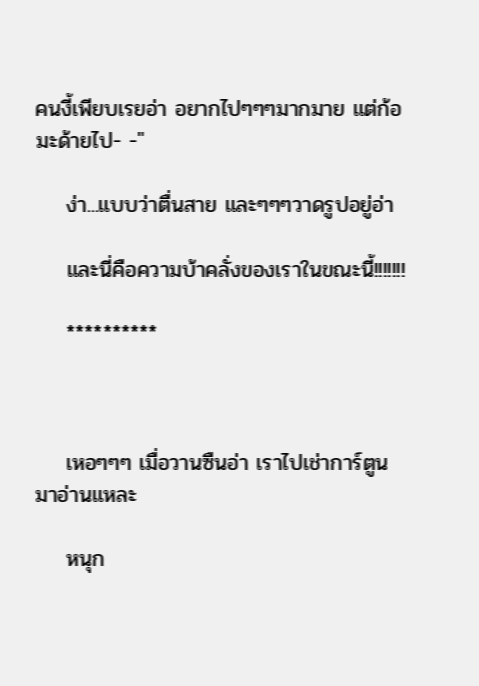คนงี้เพียบเรยอ่า อยากไปๆๆๆมากมาย แต่ก้อมะด้ายไป- -"

    ง่า...แบบว่าตื่นสาย และๆๆๆวาดรูปอยู่อ่า

    และนี่คือความบ้าคลั่งของเราในขณะนี้!!!!!!!

    **********



    เหอๆๆๆ เมื่อวานซืนอ่า เราไปเช่าการ์ตูนมาอ่านแหละ

    หนุก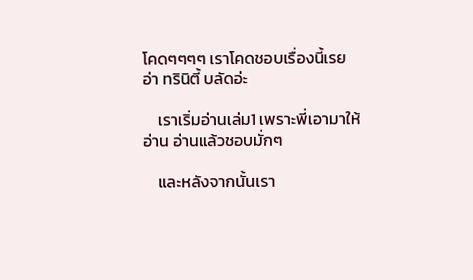โคดๆๆๆๆ เราโคดชอบเรื่องนี้เรยอ่า ทรินิตี้ บลัดอ่ะ

    เราเริ่มอ่านเล่ม1 เพราะพี่เอามาให้อ่าน อ่านแล้วชอบมั่กๆ

    และหลังจากนั้นเรา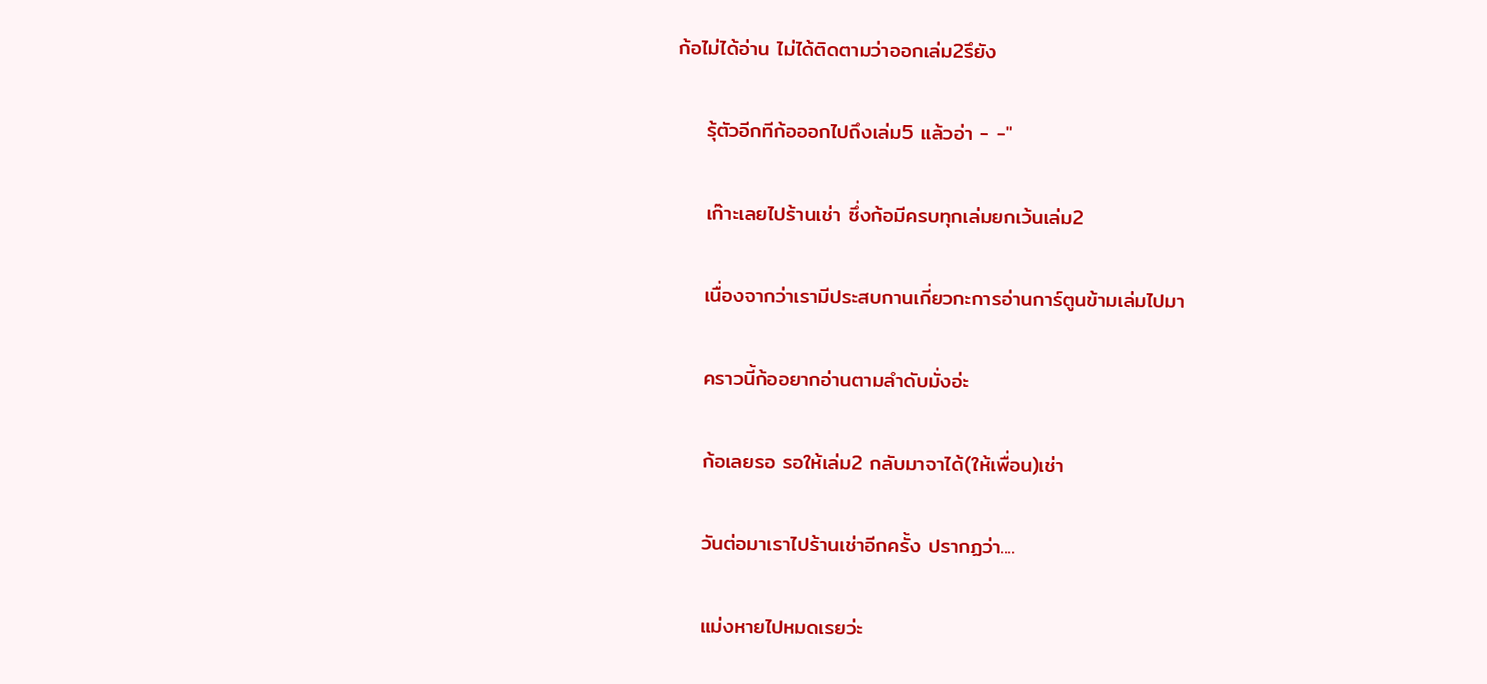ก้อไม่ได้อ่าน ไม่ได้ติดตามว่าออกเล่ม2รึยัง

    รุ้ตัวอีกทีก้อออกไปถึงเล่ม5 แล้วอ่า - -"

    เก๊าะเลยไปร้านเช่า ซึ่งก้อมีครบทุกเล่มยกเว้นเล่ม2

    เนื่องจากว่าเรามีประสบกานเกี่ยวกะการอ่านการ์ตูนข้ามเล่มไปมา

    คราวนี้ก้ออยากอ่านตามลำดับมั่งอ่ะ

    ก้อเลยรอ รอให้เล่ม2 กลับมาจาได้(ให้เพื่อน)เช่า

    วันต่อมาเราไปร้านเช่าอีกครั้ง ปรากฏว่า....

    แม่งหายไปหมดเรยว่ะ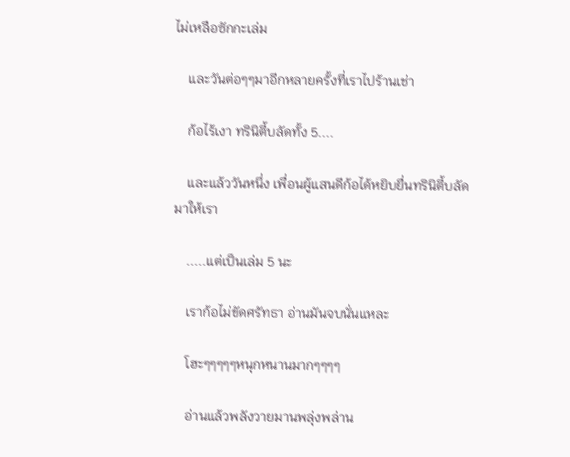ไม่เหลือซักกะเล่ม

    และวันต่อๆๆมาอีกหลายครั้งที่เราไปร้านเช่า

    ก้อไร้เงา ทรินิตี้บลัดทั้ง 5....

    และแล้ววันหนึ่ง เพื่อนผู้แสนดีก้อได้หยิบยื่นทรินิตี้บลัดมาให้เรา

    .....แต่เป็นเล่ม 5 นะ

    เราก้อไม่ขัดศรัทธา อ่านมันจบนั่นแหละ

    โฮะๆๆๆๆๆหนุกหนานมากๆๆๆๆ

    อ่านแล้วพลังวายมานพลุ่งพล่าน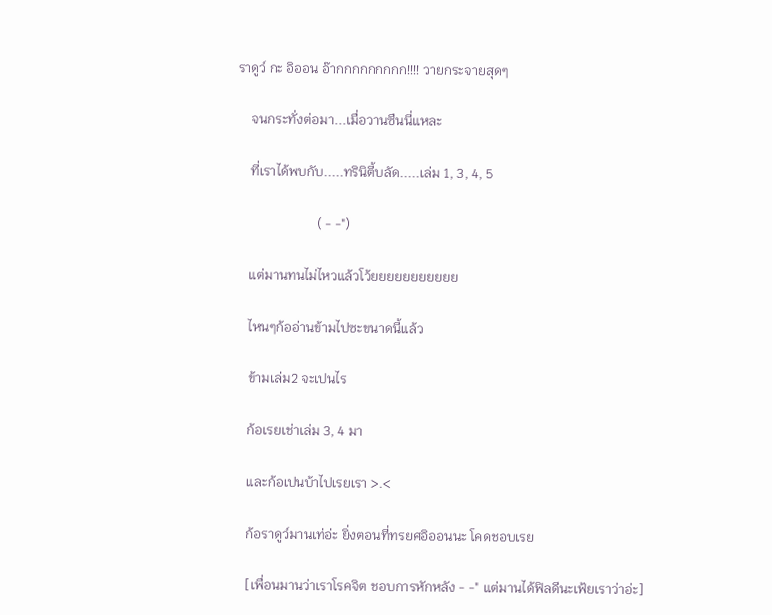ราดูว์ กะ อิออน อ๊ากกกกกกกกก!!!! วายกระจายสุดๆ

    จนกระทั่งต่อมา...เมื่อวานซืนนี่แหละ

    ที่เราได้พบกับ.....ทรินิตี้บลัด.....เล่ม 1, 3, 4, 5

                        ( - -")

    แต่มานทนไม่ไหวแล้วโว้ยยยยยยยยยยย

    ไหนๆก้ออ่านข้ามไปซะขนาดนี้แล้ว

    ข้ามเล่ม2 จะเปนไร

    ก้อเรยเช่าเล่ม 3, 4 มา

    และก้อเปนบ้าไปเรยเรา >.<

    ก้อราดูว์มานเท่อ่ะ ยิ่งตอนที่ทรยศอิออนนะ โคดชอบเรย

    [เพื่อนมานว่าเราโรคจิต ชอบการหักหลัง - -" แต่มานได้ฟิลดีนะเฟ้ยเราว่าอ่ะ]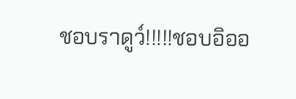ชอบราดูว์!!!!!ชอบอิออ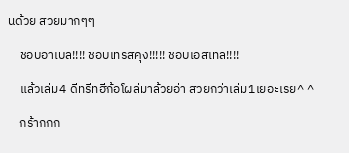นด้วย สวยมากๆๆ

    ชอบอาเบล!!!! ชอบเทรสคุง!!!!! ชอบเอสเทล!!!!

    แล้วเล่ม4 ดีทรีทฮีก้อโผล่มาล้วยอ่า สวยกว่าเล่ม1เยอะเรย^ ^

    กร้ากกก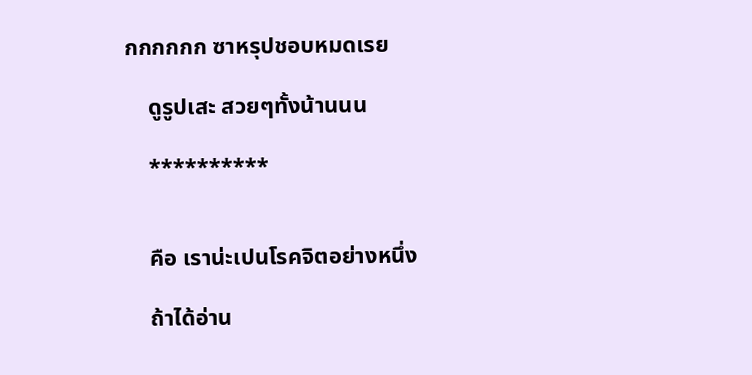กกกกกก ซาหรุปชอบหมดเรย

    ดูรูปเสะ สวยๆทั้งน้านนน

    **********


    คือ เราน่ะเปนโรคจิตอย่างหนึ่ง

    ถ้าได้อ่าน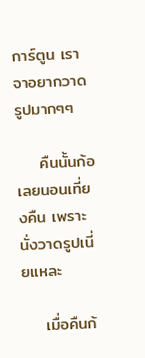การ์ตูน เราจาอยากวาดรูปมากๆๆ

    คืนนั้นก้อเลยนอนเที่ยงคืน เพราะนั่งวาดรูปเนี่ยแหละ

    เมื่อคืนก้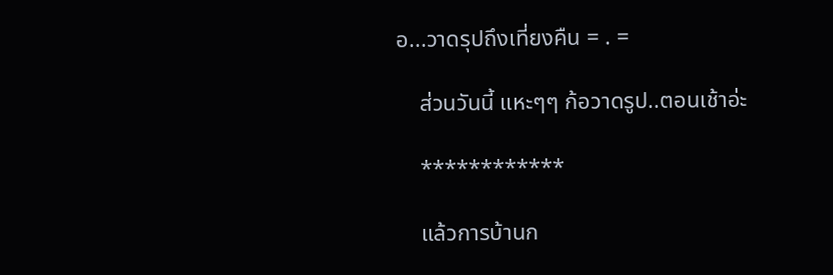อ...วาดรุปถึงเที่ยงคืน = . =

    ส่วนวันนี้ แหะๆๆ ก้อวาดรูป..ตอนเช้าอ่ะ

    ************

    แล้วการบ้านก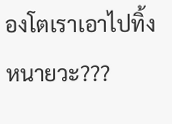องโตเราเอาไปทิ้งหนายวะ???